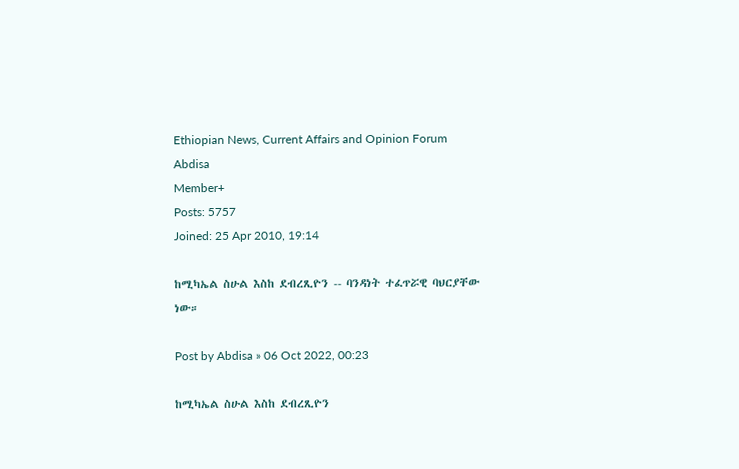Ethiopian News, Current Affairs and Opinion Forum
Abdisa
Member+
Posts: 5757
Joined: 25 Apr 2010, 19:14

ከሚካኤል ስሁል እስከ ደብረጺዮን -- ባንዳነት ተፈጥሯዊ ባህርያቸው ነው።

Post by Abdisa » 06 Oct 2022, 00:23

ከሚካኤል ስሁል እስከ ደብረጺዮን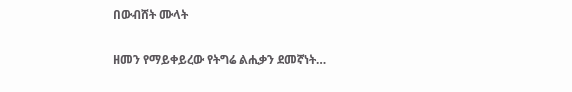በውብሸት ሙላት

ዘመን የማይቀይረው የትግሬ ልሒቃን ደመኛነት…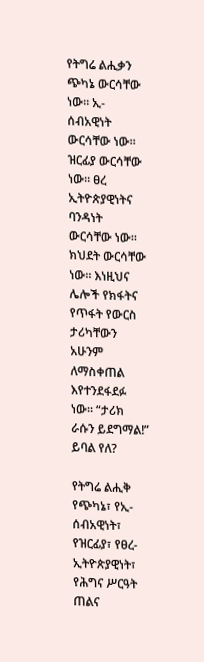የትግሬ ልሒቃን ጭካኔ ውርሳቸው ነው። ኢ-ሰብአዊነት ውርሳቸው ነው። ዝርፊያ ውርሳቸው ነው። ፀረ ኢትዮጵያዊነትና ባንዳነት ውርሳቸው ነው። ክህደት ውርሳቸው ነው። እነዚህና ሌሎች የክፋትና የጥፋት የውርስ ታሪካቸውን አሁንም ለማስቀጠል እየተንደፋደፉ ነው። “ታሪክ ራሱን ይደግማል!” ይባል የለ?

የትግሬ ልሒቅ የጭካኔ፣ የኢ-ሰብአዊነት፣ የዝርፊያ፣ የፀረ-ኢትዮጵያዊነት፣ የሕግና ሥርዓት ጠልና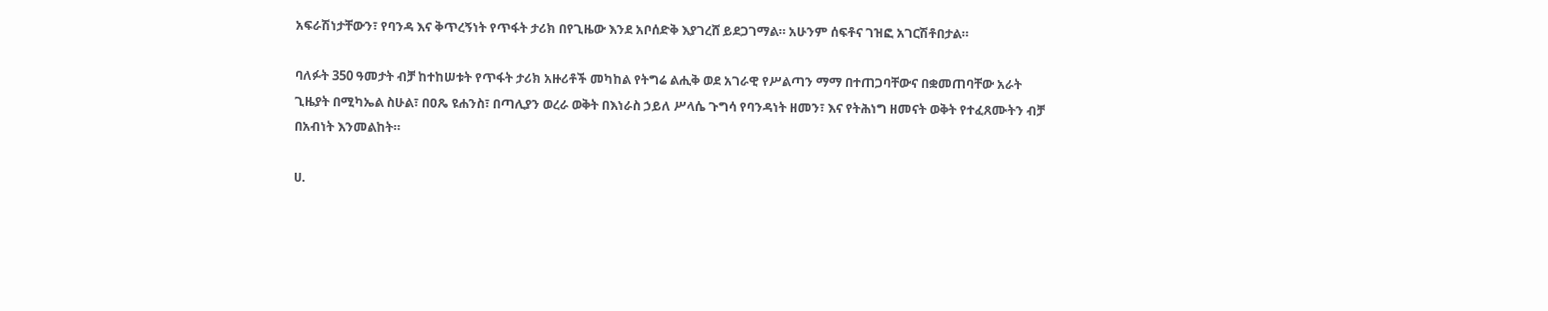አፍራሽነታቸውን፣ የባንዳ እና ቅጥረኝነት የጥፋት ታሪክ በየጊዜው እንደ አቦሰድቅ እያገረሸ ይደጋገማል። አሁንም ሰፍቶና ገዝፎ አገርሽቶበታል።

ባለፉት 350 ዓመታት ብቻ ከተከሠቱት የጥፋት ታሪክ አዙሪቶች መካከል የትግሬ ልሒቅ ወደ አገራዊ የሥልጣን ማማ በተጠጋባቸውና በቋመጠባቸው አራት ጊዜያት በሚካኤል ስሁል፣ በዐጼ ዩሐንስ፣ በጣሊያን ወረራ ወቅት በእነራስ ኃይለ ሥላሴ ጉግሳ የባንዳነት ዘመን፣ እና የትሕነግ ዘመናት ወቅት የተፈጸሙትን ብቻ በአብነት እንመልከት።

ሀ.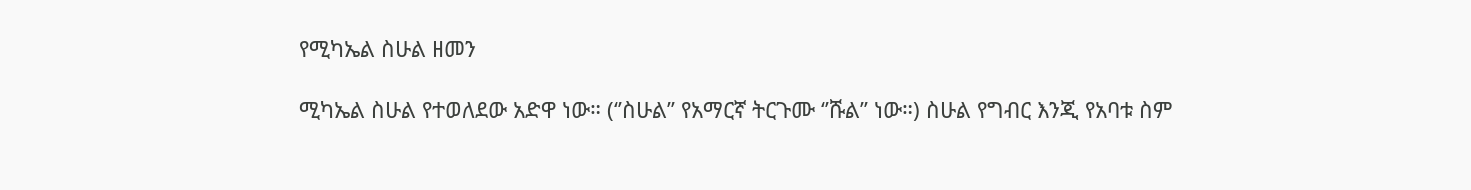የሚካኤል ስሁል ዘመን

ሚካኤል ስሁል የተወለደው አድዋ ነው። (‘’ስሁል’’ የአማርኛ ትርጉሙ ‘’ሹል’’ ነው።) ስሁል የግብር እንጂ የአባቱ ስም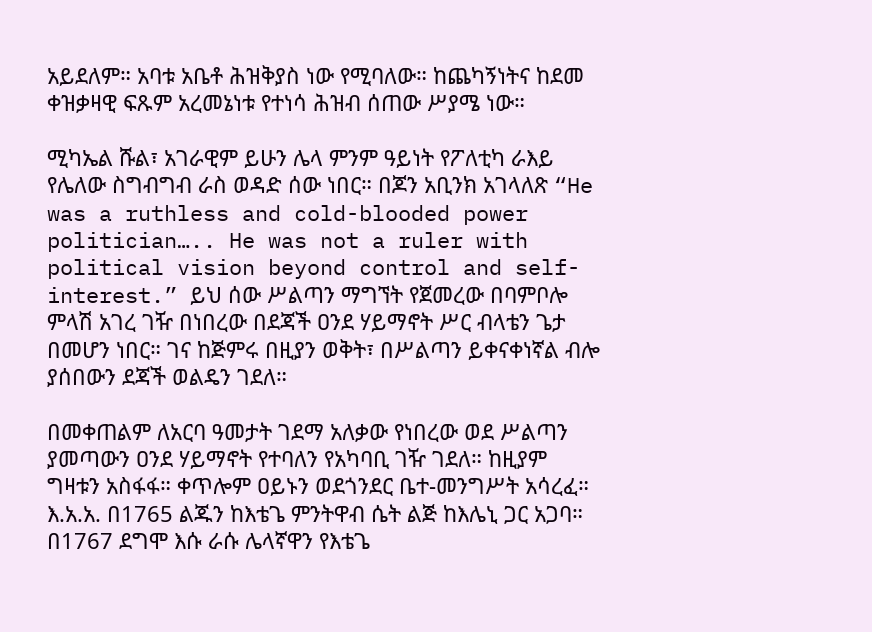አይደለም። አባቱ አቤቶ ሕዝቅያስ ነው የሚባለው። ከጨካኝነትና ከደመ ቀዝቃዛዊ ፍጹም አረመኔነቱ የተነሳ ሕዝብ ሰጠው ሥያሜ ነው።

ሚካኤል ሹል፣ አገራዊም ይሁን ሌላ ምንም ዓይነት የፖለቲካ ራእይ የሌለው ስግብግብ ራስ ወዳድ ሰው ነበር። በጆን አቢንክ አገላለጽ “He was a ruthless and cold-blooded power politician….. He was not a ruler with political vision beyond control and self-interest.” ይህ ሰው ሥልጣን ማግኘት የጀመረው በባምቦሎ ምላሽ አገረ ገዥ በነበረው በደጃች ዐንደ ሃይማኖት ሥር ብላቴን ጌታ በመሆን ነበር። ገና ከጅምሩ በዚያን ወቅት፣ በሥልጣን ይቀናቀነኛል ብሎ ያሰበውን ደጃች ወልዴን ገደለ።

በመቀጠልም ለአርባ ዓመታት ገደማ አለቃው የነበረው ወደ ሥልጣን ያመጣውን ዐንደ ሃይማኖት የተባለን የአካባቢ ገዥ ገደለ። ከዚያም ግዛቱን አስፋፋ። ቀጥሎም ዐይኑን ወደጎንደር ቤተ-መንግሥት አሳረፈ። እ.አ.አ. በ1765 ልጁን ከእቴጌ ምንትዋብ ሴት ልጅ ከእሌኒ ጋር አጋባ። በ1767 ደግሞ እሱ ራሱ ሌላኛዋን የእቴጌ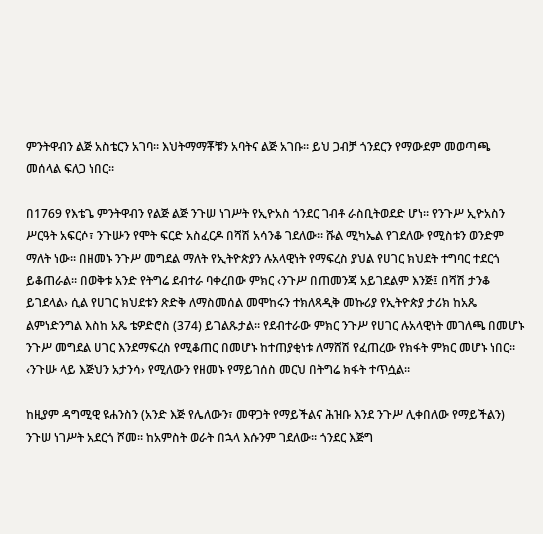ምንትዋብን ልጅ አስቴርን አገባ። እህትማማቾቹን አባትና ልጅ አገቡ። ይህ ጋብቻ ጎንደርን የማውደም መወጣጫ መሰላል ፍለጋ ነበር።

በ1769 የእቴጌ ምንትዋብን የልጅ ልጅ ንጉሠ ነገሥት የኢዮአስ ጎንደር ገብቶ ራስቢትወደድ ሆነ። የንጉሥ ኢዮአስን ሥርዓት አፍርሶ፣ ንጉሡን የሞት ፍርድ አስፈርዶ በሻሽ አሳንቆ ገደለው። ሹል ሚካኤል የገደለው የሚስቱን ወንድም ማለት ነው። በዘመኑ ንጉሥ መግደል ማለት የኢትዮጵያን ሉአላዊነት የማፍረስ ያህል የሀገር ክህደት ተግባር ተደርጎ ይቆጠራል። በወቅቱ አንድ የትግሬ ደብተራ ባቀረበው ምክር ‹ንጉሥ በጠመንጃ አይገደልም እንጅ፤ በሻሽ ታንቆ ይገደላል› ሲል የሀገር ክህደቱን ጽድቅ ለማስመሰል መሞከሩን ተክለጻዲቅ መኩሪያ የኢትዮጵያ ታሪክ ከአጼ ልምነድንግል እስከ አጼ ቴዎድሮስ (374) ይገልጹታል። የደብተራው ምክር ንጉሥ የሀገር ሉአላዊነት መገለጫ በመሆኑ ንጉሥ መግደል ሀገር እንደማፍረስ የሚቆጠር በመሆኑ ከተጠያቂነቱ ለማሸሽ የፈጠረው የክፋት ምክር መሆኑ ነበር። ‹ንጉሡ ላይ እጅህን አታንሳ› የሚለውን የዘመኑ የማይገሰስ መርህ በትግሬ ክፋት ተጥሷል።

ከዚያም ዳግሚዊ ዩሐንስን (አንድ እጅ የሌለውን፣ መዋጋት የማይችልና ሕዝቡ እንደ ንጉሥ ሊቀበለው የማይችልን) ንጉሠ ነገሥት አደርጎ ሾመ። ከአምስት ወራት በኋላ እሱንም ገደለው። ጎንደር እጅግ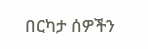በርካታ ሰዎችን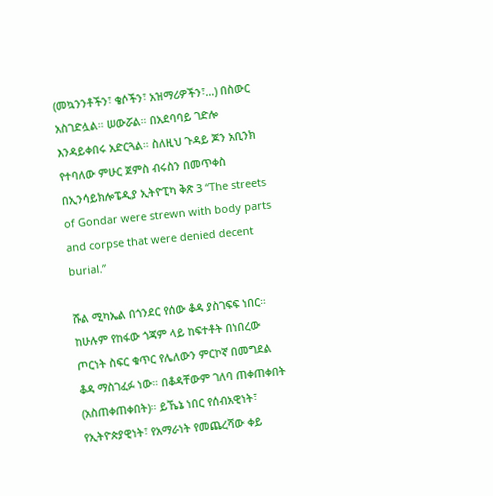(መኳንንቶችን፣ ቄሶችን፣ አዝማሪዎችን፣…) በስውር አስገድሏል። ሠውሯል። በአደባባይ ገድሎ እንዳይቀበሩ አድርጓል። ስለዚህ ጉዳይ ጆን አቢንክ የተባለው ምሁር ጀምስ ብሩስን በመጥቀስ በኢንሳይክሎፔዲያ ኢትዮፒካ ቅጽ 3 “The streets of Gondar were strewn with body parts and corpse that were denied decent burial.”

ሹል ሚካኤል በጎንደር የሰው ቆዳ ያስገፍፍ ነበር። ከሁሉም የከፋው ጎጃም ላይ ከፍተቶት በነበረው ጦርነት ስፍር ቁጥር የሌለውን ምርኮኛ በመግደል ቆዳ ማስገፈፉ ነው። በቆዳቸውም ገለባ ጠቀጠቀበት (አስጠቀጠቀበት)። ይኼኔ ነበር የሰብአዊነት፣ የኢትዮጵያዊነት፣ የአማራነት የመጨረሻው ቀይ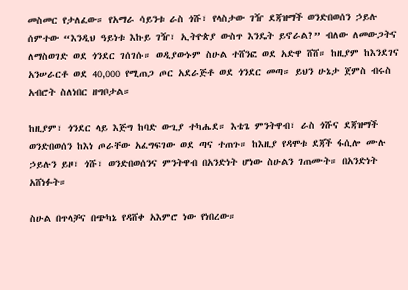መስመር የታለፈው። የአማራ ሳይንቱ ራስ ጎሹ፣ የላስታው ገዥ ደጃዝማች ወንድበወሰን ኃይሉ ሰምተው “እንዲህ ዓይነቱ እኩይ ገዥ፣ ኢትዮጵያ ውስጥ እንዴት ይኖራል?” ብለው ለመውጋትና ለማስወገድ ወደ ጎንደር ገሰገሱ። ወዲያውኑም ስሁል ተሸንፎ ወደ አድዋ ሸሸ። ከዚያም ከእንደገና አንሠራርቶ ወደ 40,000 የሚጠጋ ጦር አደራጅቶ ወደ ጎንደር መጣ። ይህን ሁኔታ ጀምስ ብሩስ አብሮት ስለነበር ዘግቦታል።

ከዚያም፣ ጎንደር ላይ እጅግ ከባድ ውጊያ ተካሔደ። እቴጌ ምንትዋብ፣ ራስ ጎሹና ደጃዝማች ወንድበወሰን ከእነ ጦራቸው አፈግፍገው ወደ ጣና ተጠጉ። ከእዚያ የዳሞቱ ደጃች ፋሲሎ ሙሉ ኃይሉን ይዞ፣ ጎሹ፣ ወንድበወሰንና ምንትዋብ በአንድነት ሆነው ስሁልን ገጠሙት። በአንድነት አሸነፉት።

ስሁል በጥላቻና በጭካኔ የዳሸቀ አእምሮ ነው የነበረው።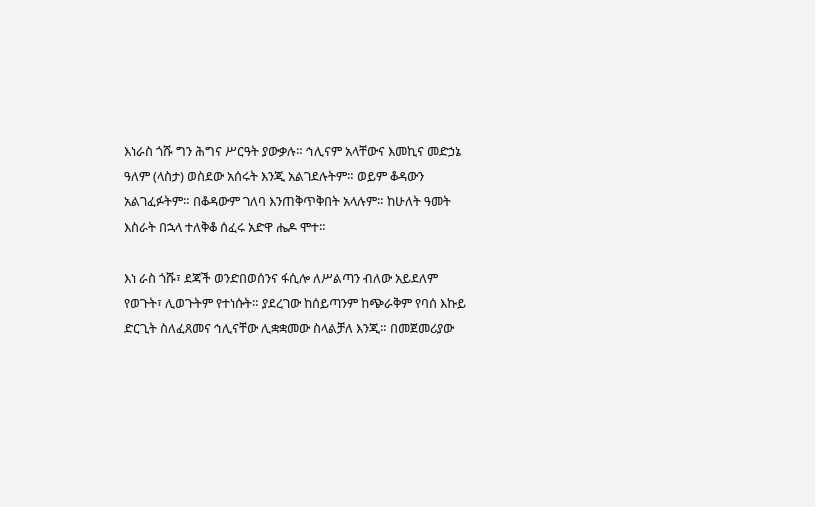እነራስ ጎሹ ግን ሕግና ሥርዓት ያውቃሉ። ኅሊናም አላቸውና እመኪና መድኃኔ ዓለም (ላስታ) ወስደው አሰሩት እንጂ አልገደሉትም። ወይም ቆዳውን አልገፈፉትም። በቆዳውም ገለባ እንጠቅጥቅበት አላሉም። ከሁለት ዓመት እስራት በኋላ ተለቅቆ ሰፈሩ አድዋ ሔዶ ሞተ።

እነ ራስ ጎሹ፣ ደጃች ወንድበወሰንና ፋሲሎ ለሥልጣን ብለው አይደለም የወጉት፣ ሊወጉትም የተነሱት። ያደረገው ከሰይጣንም ከጭራቅም የባሰ እኩይ ድርጊት ስለፈጸመና ኅሊናቸው ሊቋቋመው ስላልቻለ እንጂ። በመጀመሪያው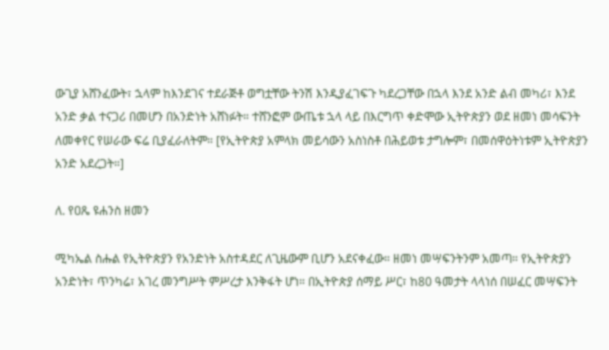ውጊያ አሸንፈውት፣ ኋላም ከእንደገና ተደራጅቶ ወግቷቸው ትንሽ እንዲያፈገፍጉ ካደረጋቸው በኋላ እንደ አንድ ልብ መካሪ፣ እንደ አንድ ቃል ተናጋሪ በመሆን በአንድነት አሸነፉት። ተሸንፎም ውጤቱ ኋላ ላይ በእርግጥ ቀድሞው ኢትዮጵያን ወደ ዘመነ መሳፍንት ለመቀየር የሠራው ፍሬ ቢያፈራለትም። [የኢትዮጵያ አምላክ መይሳውን አስነስቶ በሕይወቱ ታግሎም፣ በመሰዋዕትነቱም ኢትዮጵያን አንድ አደረጋት።]

ለ. የዐጼ ዩሐንስ ዘመን

ሚካኤል ስሑል የኢትዮጵያን የአንድነት አስተዳደር ለጊዜውም ቢሆን አደናቀፈው። ዘመነ መሣፍንትንም አመጣ። የኢትዮጵያን አንድነት፣ ጥንካሬ፣ አገረ መንግሥት ምሥረታ እንቅፋት ሆነ። በኢትዮጵያ ሰማይ ሥር፣ ከ80 ዓመታት ላላነሰ በሠፈር መሣፍንት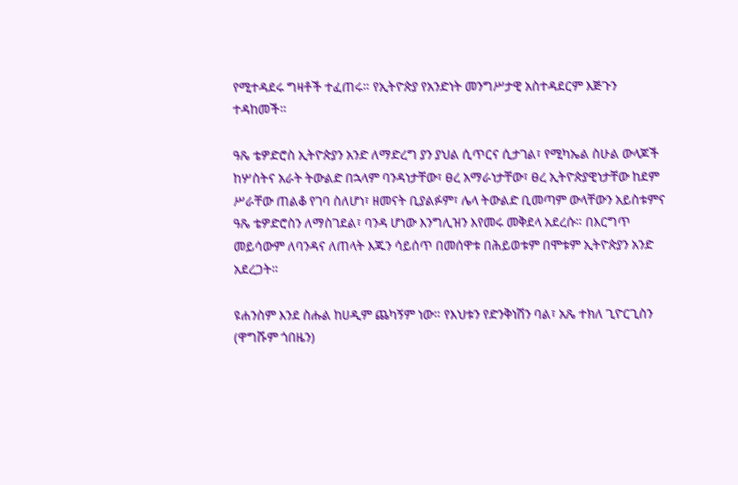የሚተዳደሩ ግዛቶች ተፈጠሩ። የኢትዮጵያ የአንድነት መንግሥታዊ አስተዳደርም እጅጉን ተዳከመች።

ዓጼ ቴዎድሮስ ኢትዮጵያን አንድ ለማድረግ ያን ያህል ሲጥርና ሲታገል፣ የሚካኤል ስሁል ውላጆች ከሦስትና አራት ትውልድ በኋላም ባንዳነታቸው፣ ፀረ አማራነታቸው፣ ፀረ ኢትዮጵያዊነታቸው ከደም ሥራቸው ጠልቆ የገባ ስለሆነ፣ ዘመናት ቢያልፉም፣ ሌላ ትውልድ ቢመጣም ውላቸውን አይስቱምና ዓጼ ቴዎድሮስን ለማስገደል፣ ባንዳ ሆነው እንግሊዝን እየመሩ መቅደላ አደረሱ። በእርግጥ መይሳውም ለባንዳና ለጠላት እጁን ሳይሰጥ በመሰዋቱ በሕይወቱም በሞቱም ኢትዮጵያን አንድ አደረጋት።

ዩሐንስም እንደ ስሑል ከሀዲም ጨካኝም ነው። የእህቱን የድንቅነሽን ባል፣ አጼ ተክለ ጊዮርጊስን (ዋግሹም ጎበዜን)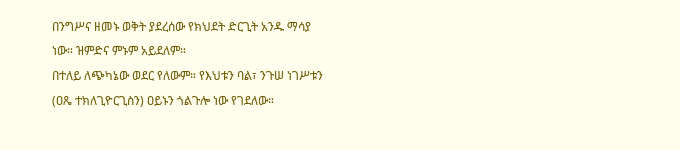በንግሥና ዘመኑ ወቅት ያደረሰው የክህደት ድርጊት አንዱ ማሳያ ነው። ዝምድና ምኑም አይደለም።
በተለይ ለጭካኔው ወደር የለውም። የእህቱን ባል፣ ንጉሠ ነገሥቱን (ዐጼ ተክለጊዮርጊስን) ዐይኑን ጎልጉሎ ነው የገደለው።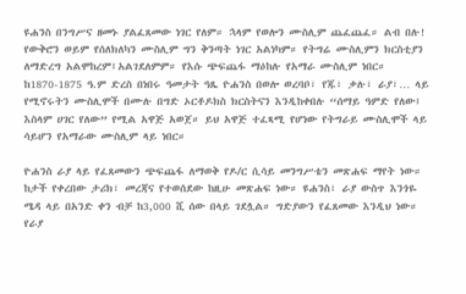ዩሐንስ በንግሥና ዘመኑ ያልፈጸመው ነገር የለም። ኋላም የወሎን ሙስሊም ጨፈጨፈ። ልብ በሉ! የውቅሮን ወይም የሰለክለካን ሙስሊም ግን ቅንጣት ነገር አልነካም። የትግሬ ሙስሊምን ክርስቲያን ለማድረግ አልሞከረም፤አልገደለምም። የእሱ ጭፍጨፋ ማዕከሉ የአማራ ሙስሊም ነበር። ከ1870-1875 ዓ.ም ድረስ በነበሩ ዓመታት ዓጼ ዮሐንስ በወሎ ወረባቦ፣ የጁ፣ ቃሉ፣ ራያ፣… ላይ የሚኖሩትን ሙስሊሞች በሙሉ በግድ ኦርቶዶክስ ክርስትናን እንዲከቀበሉ “ሰማይ ዓምድ የለው፤ እስላም ሀገር የለው” የሚል አዋጅ አወጀ። ይህ አዋጅ ተፈጻሚ የሆነው የትግራይ ሙስሊሞች ላይ ሳይሆን የአማራው ሙስሊም ላይ ነበር።

ዮሐንስ ራያ ላይ የፈጸመውን ጭፍጨፋ ለማወቅ የዶ/ር ሲሳይ መንግሥቴን መጽሐፍ ማየት ነው። ከታች የቀረበው ታሪክ፣ መረጃና የተወሰደው ከዚሁ መጽሐፍ ነው። ዩሐንስ፣ ራያ ውስጥ እንጎዬ ሜዳ ላይ በአንድ ቀን ብቻ ከ3,000 ሺ ሰው በላይ ገደሏል። ግድያውን የፈጸመው እንዲህ ነው። የራያ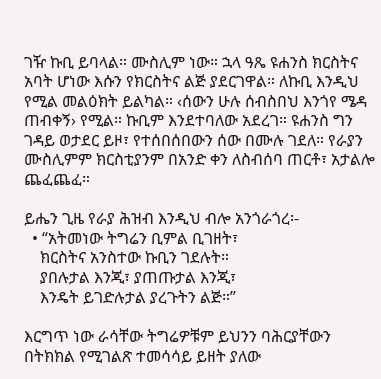ገዥ ኩቢ ይባላል። ሙስሊም ነው። ኋላ ዓጼ ዩሐንስ ክርስትና አባት ሆነው እሱን የክርስትና ልጅ ያደርገዋል። ለኩቢ እንዲህ የሚል መልዕክት ይልካል። ‹ሰውን ሁሉ ሰብስበህ እንጎየ ሜዳ ጠብቀኝ› የሚል። ኩቢም እንደተባለው አደረገ። ዩሐንስ ግን ገዳይ ወታደር ይዞ፣ የተሰበሰበውን ሰው በሙሉ ገደለ። የራያን ሙስሊምም ክርስቲያንም በአንድ ቀን ለስብሰባ ጠርቶ፣ አታልሎ ጨፈጨፈ።

ይሔን ጊዜ የራያ ሕዝብ እንዲህ ብሎ አንጎራጎረ፡-
  • “አትመነው ትግሬን ቢምል ቢገዘት፣
    ክርስትና አንስተው ኩቢን ገደሉት።
    ያበሉታል እንጂ፣ ያጠጡታል እንጂ፣
    እንዴት ይገድሉታል ያረጉትን ልጅ።”

እርግጥ ነው ራሳቸው ትግሬዎቹም ይህንን ባሕርያቸውን በትክክል የሚገልጽ ተመሳሳይ ይዘት ያለው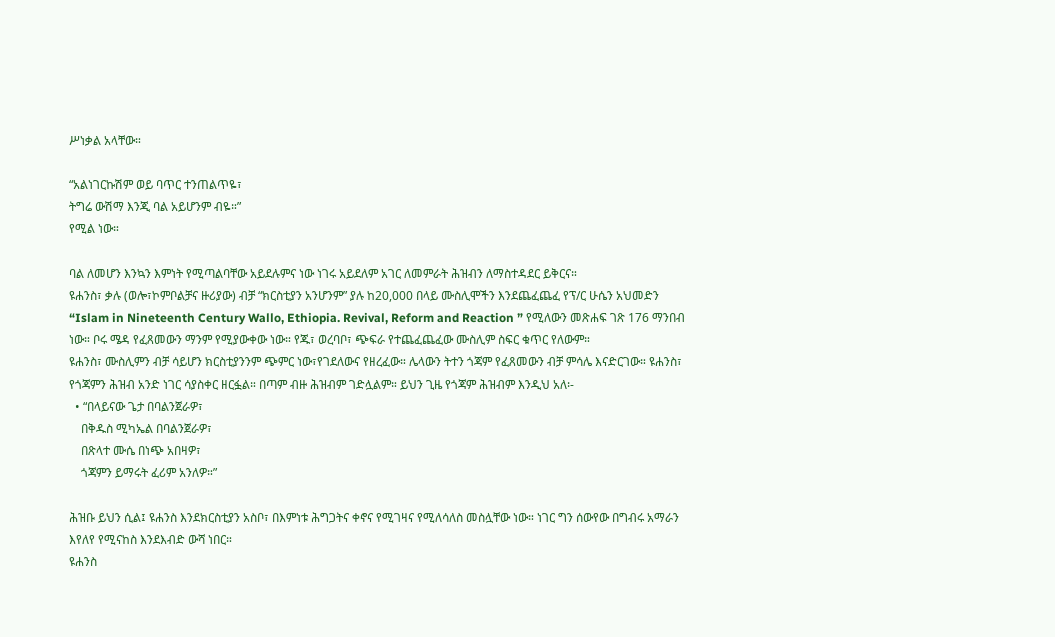ሥነቃል አላቸው።

“አልነገርኩሽም ወይ ባጥር ተንጠልጥዬ፣
ትግሬ ውሽማ እንጂ ባል አይሆንም ብዬ።”
የሚል ነው።

ባል ለመሆን እንኳን እምነት የሚጣልባቸው አይደሉምና ነው ነገሩ አይደለም አገር ለመምራት ሕዝብን ለማስተዳደር ይቅርና።
ዩሐንስ፣ ቃሉ (ወሎ፣ኮምቦልቻና ዙሪያው) ብቻ “ክርስቲያን አንሆንም” ያሉ ከ20,000 በላይ ሙስሊሞችን እንደጨፈጨፈ የፕ/ር ሁሴን አህመድን “Islam in Nineteenth Century Wallo, Ethiopia. Revival, Reform and Reaction ” የሚለውን መጽሐፍ ገጽ 176 ማንበብ ነው። ቦሩ ሜዳ የፈጸመውን ማንም የሚያውቀው ነው። የጁ፣ ወረባቦ፣ ጭፍራ የተጨፈጨፈው ሙስሊም ስፍር ቁጥር የለውም።
ዩሐንስ፣ ሙስሊምን ብቻ ሳይሆን ክርስቲያንንም ጭምር ነው፣የገደለውና የዘረፈው። ሌላውን ትተን ጎጃም የፈጸመውን ብቻ ምሳሌ እናድርገው። ዩሐንስ፣ የጎጃምን ሕዝብ አንድ ነገር ሳያስቀር ዘርፏል። በጣም ብዙ ሕዝብም ገድሏልም። ይህን ጊዜ የጎጃም ሕዝብም እንዲህ አለ፡-
  • “በላይናው ጌታ በባልንጀራዎ፣
    በቅዱስ ሚካኤል በባልንጀራዎ፣
    በጽላተ ሙሴ በነጭ አበዛዎ፣
    ጎጃምን ይማሩት ፈሪም አንለዎ።”

ሕዝቡ ይህን ሲል፤ ዩሐንስ እንደክርስቲያን አስቦ፣ በእምነቱ ሕግጋትና ቀኖና የሚገዛና የሚለሳለስ መስሏቸው ነው። ነገር ግን ሰውየው በግብሩ አማራን እየለየ የሚናከስ እንደእብድ ውሻ ነበር።
ዩሐንስ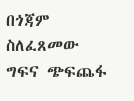በጎጃም ስለፈጸመው ግፍና ጭፍጨፋ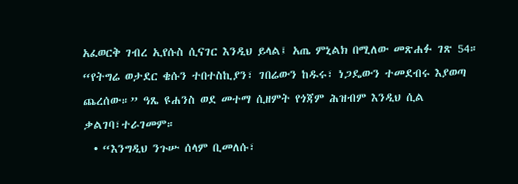አፈወርቅ ገብረ ኢየሱስ ሲናገር እንዲህ ይላል፤ አጤ ምኒልክ በሚለው መጽሐፉ ገጽ 54። “የትግሬ ወታደር ቄሱን ተበተስኪያን፣ ገበሬውን ከዱሩ፣ ነጋዴውን ተመደብሩ እያወጣ ጨረሰው።” ዓጼ ዩሐንስ ወደ መተማ ሲዘምት የጎጃም ሕዝብም እንዲህ ሲል ቃልገባ፣ተራገመም።
  • “እንግዲህ ንጉሡ ሰላም ቢመለሱ፣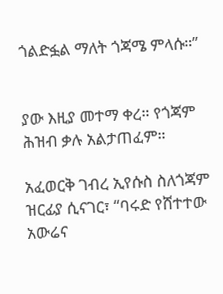ጎልድፏል ማለት ጎጃሜ ምላሱ።”


ያው እዚያ መተማ ቀረ። የጎጃም ሕዝብ ቃሉ አልታጠፈም።

አፈወርቅ ገብረ ኢየሱስ ስለጎጃም ዝርፊያ ሲናገር፣ “ባሩድ የሸተተው አውሬና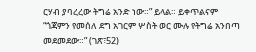ርሃብ ያባረረው ትግሬ አንድ ነው።” ይላል። ይቀጥልናም “ጎጃምን የመሰለ ደግ አገርም ሦስት ወር ሙሉ የትግሬ አንበጣ መደመደው።” (ገጽ፣52)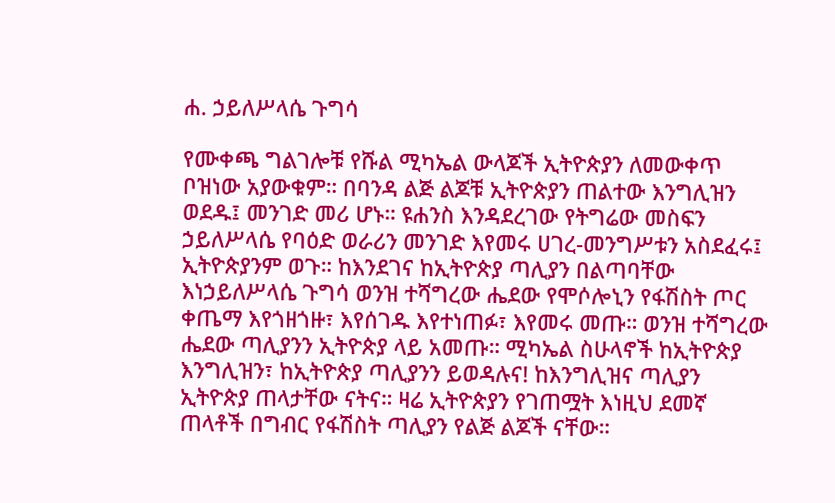ሐ. ኃይለሥላሴ ጉግሳ

የሙቀጫ ግልገሎቹ የሹል ሚካኤል ውላጆች ኢትዮጵያን ለመውቀጥ ቦዝነው አያውቁም። በባንዳ ልጅ ልጆቹ ኢትዮጵያን ጠልተው እንግሊዝን ወደዱ፤ መንገድ መሪ ሆኑ። ዩሐንስ እንዳደረገው የትግሬው መስፍን ኃይለሥላሴ የባዕድ ወራሪን መንገድ እየመሩ ሀገረ-መንግሥቱን አስደፈሩ፤ ኢትዮጵያንም ወጉ። ከእንደገና ከኢትዮጵያ ጣሊያን በልጣባቸው እነኃይለሥላሴ ጉግሳ ወንዝ ተሻግረው ሔደው የሞሶሎኒን የፋሽስት ጦር ቀጤማ እየጎዘጎዙ፣ እየሰገዱ እየተነጠፉ፣ እየመሩ መጡ። ወንዝ ተሻግረው ሔደው ጣሊያንን ኢትዮጵያ ላይ አመጡ። ሚካኤል ስሁላኖች ከኢትዮጵያ እንግሊዝን፣ ከኢትዮጵያ ጣሊያንን ይወዳሉና! ከእንግሊዝና ጣሊያን ኢትዮጵያ ጠላታቸው ናትና። ዛሬ ኢትዮጵያን የገጠሟት እነዚህ ደመኛ ጠላቶች በግብር የፋሽስት ጣሊያን የልጅ ልጆች ናቸው።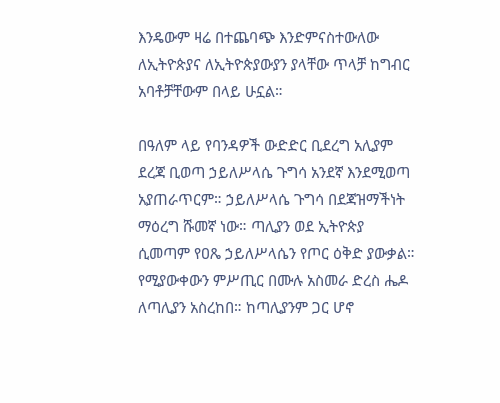እንዴውም ዛሬ በተጨባጭ እንድምናስተውለው ለኢትዮጵያና ለኢትዮጵያውያን ያላቸው ጥላቻ ከግብር አባቶቻቸውም በላይ ሁኗል።

በዓለም ላይ የባንዳዎች ውድድር ቢደረግ አሊያም ደረጃ ቢወጣ ኃይለሥላሴ ጉግሳ አንደኛ እንደሚወጣ አያጠራጥርም። ኃይለሥላሴ ጉግሳ በደጃዝማችነት ማዕረግ ሹመኛ ነው። ጣሊያን ወደ ኢትዮጵያ ሲመጣም የዐጼ ኃይለሥላሴን የጦር ዕቅድ ያውቃል። የሚያውቀውን ምሥጢር በሙሉ አስመራ ድረስ ሔዶ ለጣሊያን አስረከበ። ከጣሊያንም ጋር ሆኖ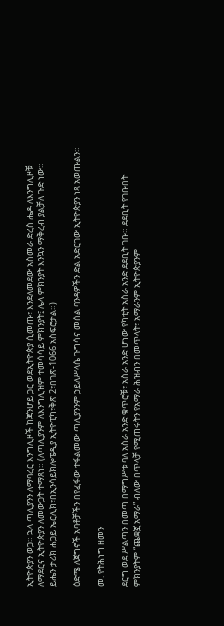ኢትዮጵያን ወጋ። ኋላ ጣሊያንን ለማባረር እንግሊዞች ከጃንሆይ ጋር ወደኢትዮጵያ ሲመጡ፣ እንደለመደው አስመራ ድረስ ሔዶ ለእንግሊዞቹ ለማደርና ኢትዮጵያን ለመውጋት ተማጸነ። (ለጣሊያንም ለእንግሊዝም ተመሳሳይ ምክንያት፤ ሌላ ምክንያት እንኳን ማቅረብ ያልቻለ ጉድ ነው። ይሔን ታሪክ ሐጋይ ኤርሊክ፣በኢንሳይክሎፔዲያ ኢትዮፒካ፣ቅጽ 2፣በገጽ-1066 አስፍሮታል።)

ዕድሜ ለጀግኖች አባቶቻችን በየፈፋው ተፋልመው ጣሊያንንም ኃይለሥላሴ ጉግሳና መሰል ባንዳዎችን ድል አድርገው ኢትዮጵያን ነጻ አወጡልን።

መ. የትሕነግ ዘመን

ደርግ ወደ ሥልጣን በመጣ በማግሥቱ ባለ አስራ አንድ ቁጥሮቹ፣ አስራ አንድ ሆነው የካቲት አስራ አንድ ደደቢት ገቡ። ደደቢት የገቡበት ምክንያትም “ጨቋኟ አማራ” ብለው በጥላቻ የሚጠሩትን የአማራ ሕዝብን በመጥላት፣ አማራንም ኢትዮጵያንም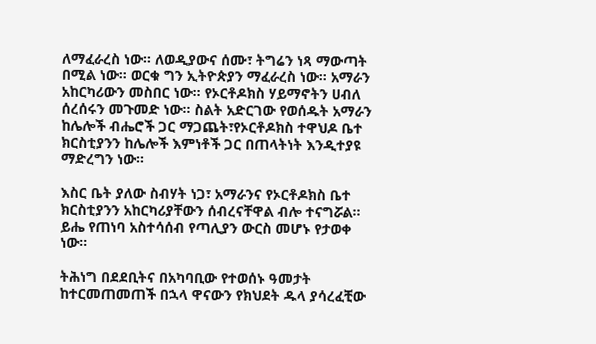ለማፈራረስ ነው። ለወዲያውና ሰሙ፣ ትግሬን ነጻ ማውጣት በሚል ነው። ወርቁ ግን ኢትዮጵያን ማፈራረስ ነው። አማራን አከርካሪውን መስበር ነው። የኦርቶዶክስ ሃይማኖትን ሀብለ ሰረሰሩን መጉመድ ነው። ስልት አድርገው የወሰዱት አማራን ከሌሎች ብሔሮች ጋር ማጋጨት፣የኦርቶዶክስ ተዋህዶ ቤተ ክርስቲያንን ከሌሎች እምነቶች ጋር በጠላትነት እንዲተያዩ ማድረግን ነው።

እስር ቤት ያለው ስብሃት ነጋ፣ አማራንና የኦርቶዶክስ ቤተ ክርስቲያንን አከርካሪያቸውን ሰብረናቸዋል ብሎ ተናግሯል። ይሔ የጠነባ አስተሳሰብ የጣሊያን ውርስ መሆኑ የታወቀ ነው።

ትሕነግ በደደቢትና በአካባቢው የተወሰኑ ዓመታት ከተርመጠመጠች በኋላ ዋናውን የክህደት ዱላ ያሳረፈቺው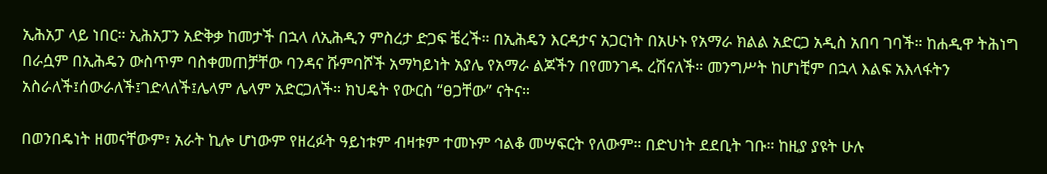ኢሕአፓ ላይ ነበር። ኢሕአፓን አድቅቃ ከመታች በኋላ ለኢሕዲን ምስረታ ድጋፍ ቼረች። በኢሕዴን እርዳታና አጋርነት በአሁኑ የአማራ ክልል አድርጋ አዲስ አበባ ገባች። ከሐዲዋ ትሕነግ በራሷም በኢሕዴን ውስጥም ባስቀመጠቻቸው ባንዳና ሹምባሾች አማካይነት አያሌ የአማራ ልጆችን በየመንገዱ ረሽናለች። መንግሥት ከሆነቺም በኋላ እልፍ አእላፋትን አስራለች፤ሰውራለች፤ገድላለች፤ሌላም ሌላም አድርጋለች። ክህዴት የውርስ “ፀጋቸው” ናትና።

በወንበዴነት ዘመናቸውም፣ አራት ኪሎ ሆነውም የዘረፉት ዓይነቱም ብዛቱም ተመኑም ኅልቆ መሣፍርት የለውም። በድህነት ደደቢት ገቡ። ከዚያ ያዩት ሁሉ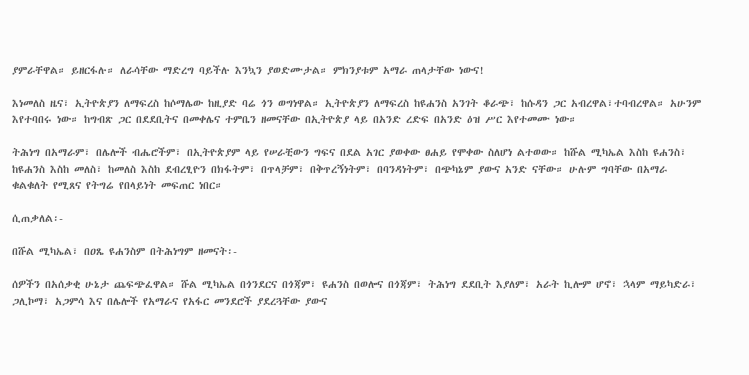ያምራቸዋል። ይዘርፋሉ። ለራሳቸው ማድረግ ባይችሉ እንኳን ያወድሙታል። ምክንያቱም አማራ ጠላታቸው ነውና!

እነመለስ ዜና፣ ኢትዮጵያን ለማፍረስ ከሶማሌው ከዚያድ ባሬ ጎን ወግነዋል። ኢትዮጵያን ለማፍረስ ከዩሐንስ አንገት ቆራጭ፣ ከሱዳን ጋር አብረዋል፣ተባብረዋል። አሁንም እየተባበሩ ነው። ከግብጽ ጋር በደደቢትና በመቀሌና ተምቤን ዘመናቸው በኢትዮጵያ ላይ በአንድ ረድፍ በአንድ ዕዝ ሥር እየተመሙ ነው።

ትሕነግ በአማራም፣ በሌሎች ብሔሮችም፣ በኢትዮጵያም ላይ የሠራቺውን ግፍና በደል አገር ያወቀው ፀሐይ የሞቀው ስለሆነ ልተወው። ከሹል ሚካኤል እስከ ዩሐንስ፣ ከዩሐንስ እስከ መለስ፣ ከመለስ እስከ ደብረፂዮን በክፋትም፣ በጥላቻም፣ በቅጥረኝነትም፣ በባንዳነትም፣ በጭካኔም ያውና አንድ ናቸው። ሁሉም ግባቸው በአማራ ቁልቁለት የሚጸና የትግሬ የበላይነት መፍጠር ነበር።

ሲጠቃለል፡-

በሹል ሚካኤል፣ በዐጼ ዩሐንስም በትሕነግም ዘመናት፡-

ሰዎችን በአሰቃቂ ሁኔታ ጨፍጭፈዋል። ሹል ሚካኤል በጎንደርና በጎጃም፣ ዩሐንስ በወሎና በጎጃም፣ ትሕነግ ደደቢት እያለም፣ አራት ኪሎም ሆኖ፣ ኋላም ማይካድራ፣ ጋሊኮማ፣ አጋምሳ እና በሌሎች የአማራና የአፋር መንደሮች ያደረጓቸው ያውና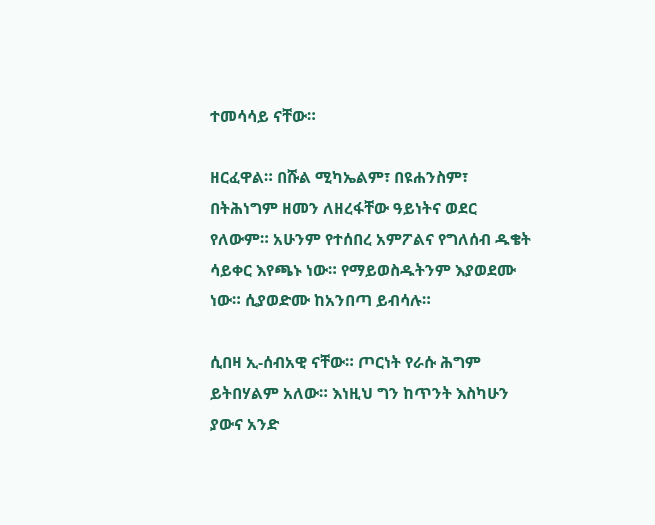ተመሳሳይ ናቸው።

ዘርፈዋል። በሹል ሚካኤልም፣ በዩሐንስም፣ በትሕነግም ዘመን ለዘረፋቸው ዓይነትና ወደር የለውም። አሁንም የተሰበረ አምፖልና የግለሰብ ዱቄት ሳይቀር እየጫኑ ነው። የማይወስዱትንም እያወደሙ ነው። ሲያወድሙ ከአንበጣ ይብሳሉ።

ሲበዛ ኢ-ሰብአዊ ናቸው። ጦርነት የራሱ ሕግም ይትበሃልም አለው። እነዚህ ግን ከጥንት እስካሁን ያውና አንድ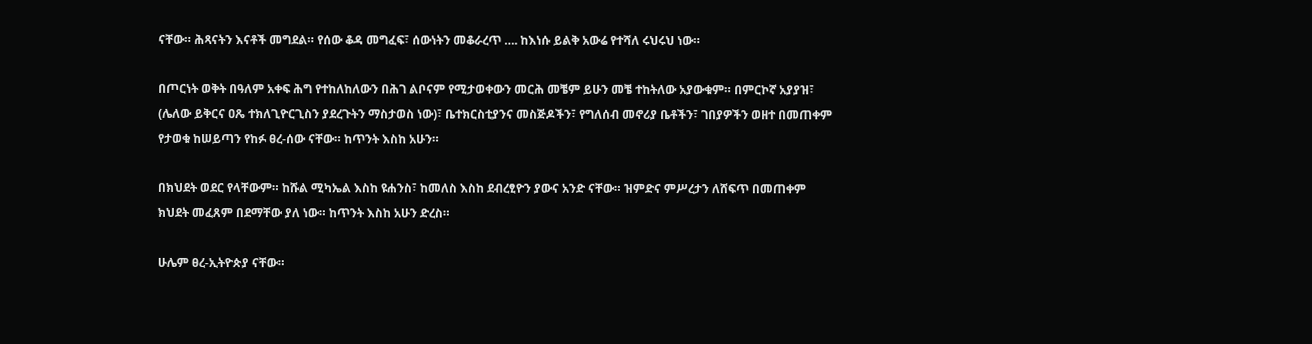ናቸው። ሕጻናትን እናቶች መግደል። የሰው ቆዳ መግፈፍ፣ ሰውነትን መቆራረጥ …. ከእነሱ ይልቅ አውሬ የተሻለ ሩህሩህ ነው።

በጦርነት ወቅት በዓለም አቀፍ ሕግ የተከለከለውን በሕገ ልቦናም የሚታወቀውን መርሕ መቼም ይሁን መቼ ተከትለው አያውቁም። በምርኮኛ አያያዝ፣ (ሌለው ይቅርና ዐጼ ተክለጊዮርጊስን ያደረጉትን ማስታወስ ነው)፣ ቤተክርስቲያንና መስጅዶችን፣ የግለሰብ መኖሪያ ቤቶችን፣ ገበያዎችን ወዘተ በመጠቀም የታወቁ ከሠይጣን የከፉ ፀረ-ሰው ናቸው። ከጥንት እስከ አሁን።

በክህደት ወደር የላቸውም። ከሹል ሚካኤል እስከ ዩሐንስ፣ ከመለስ እስከ ደብረፂዮን ያውና አንድ ናቸው። ዝምድና ምሥረታን ለሸፍጥ በመጠቀም ክህደት መፈጸም በደማቸው ያለ ነው። ከጥንት እስከ አሁን ድረስ።

ሁሌም ፀረ-ኢትዮጵያ ናቸው።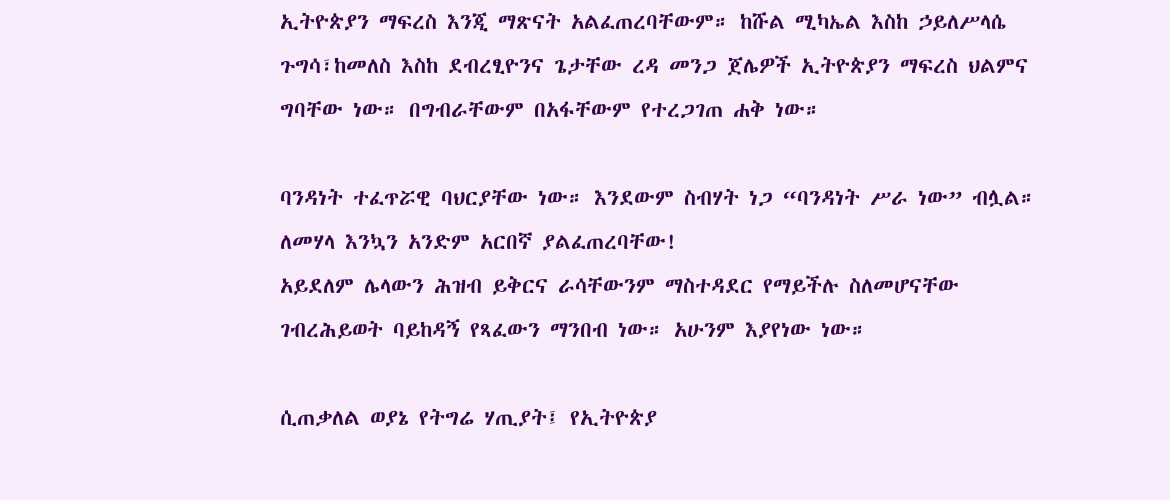ኢትዮጵያን ማፍረስ እንጂ ማጽናት አልፈጠረባቸውም። ከሹል ሚካኤል እስከ ኃይለሥላሴ ጉግሳ፣ከመለስ እስከ ደብረፂዮንና ጌታቸው ረዳ መንጋ ጀሌዎች ኢትዮጵያን ማፍረስ ህልምና ግባቸው ነው። በግብራቸውም በአፋቸውም የተረጋገጠ ሐቅ ነው።

ባንዳነት ተፈጥሯዊ ባህርያቸው ነው። እንደውም ስብሃት ነጋ “ባንዳነት ሥራ ነው” ብሏል። ለመሃላ እንኳን አንድም አርበኛ ያልፈጠረባቸው!
አይደለም ሌላውን ሕዝብ ይቅርና ራሳቸውንም ማስተዳደር የማይችሉ ስለመሆናቸው ገብረሕይወት ባይከዳኝ የጻፈውን ማንበብ ነው። አሁንም እያየነው ነው።

ሲጠቃለል ወያኔ የትግሬ ሃጢያት፤ የኢትዮጵያ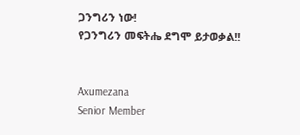ጋንግሪን ነው!
የጋንግሪን መፍትሔ ደግሞ ይታወቃል!!


Axumezana
Senior Member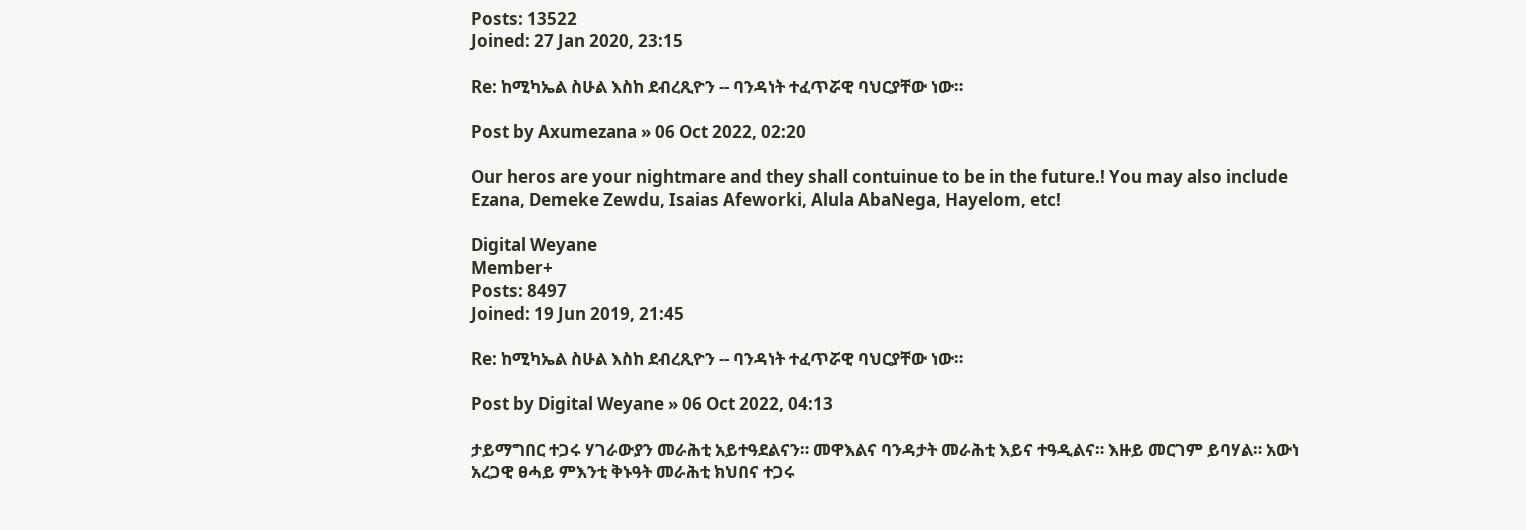Posts: 13522
Joined: 27 Jan 2020, 23:15

Re: ከሚካኤል ስሁል እስከ ደብረጺዮን -- ባንዳነት ተፈጥሯዊ ባህርያቸው ነው።

Post by Axumezana » 06 Oct 2022, 02:20

Our heros are your nightmare and they shall contuinue to be in the future.! You may also include Ezana, Demeke Zewdu, Isaias Afeworki, Alula AbaNega, Hayelom, etc!

Digital Weyane
Member+
Posts: 8497
Joined: 19 Jun 2019, 21:45

Re: ከሚካኤል ስሁል እስከ ደብረጺዮን -- ባንዳነት ተፈጥሯዊ ባህርያቸው ነው።

Post by Digital Weyane » 06 Oct 2022, 04:13

ታይማግበር ተጋሩ ሃገራውያን መራሕቲ አይተዓደልናን። መዋእልና ባንዳታት መራሕቲ እይና ተዓዲልና። እዙይ መርገም ይባሃል። አውነ አረጋዊ ፀሓይ ምእንቲ ቅኑዓት መራሕቲ ክህበና ተጋሩ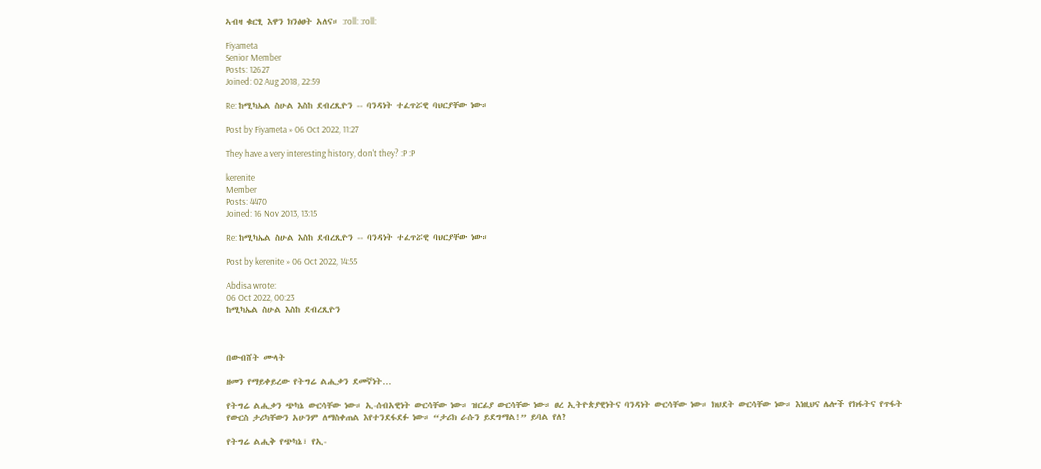ኣብዛ ቁርፂ እዋን ክንፅፀት አለና። :roll: :roll:

Fiyameta
Senior Member
Posts: 12627
Joined: 02 Aug 2018, 22:59

Re: ከሚካኤል ስሁል እስከ ደብረጺዮን -- ባንዳነት ተፈጥሯዊ ባህርያቸው ነው።

Post by Fiyameta » 06 Oct 2022, 11:27

They have a very interesting history, don't they? :P :P

kerenite
Member
Posts: 4470
Joined: 16 Nov 2013, 13:15

Re: ከሚካኤል ስሁል እስከ ደብረጺዮን -- ባንዳነት ተፈጥሯዊ ባህርያቸው ነው።

Post by kerenite » 06 Oct 2022, 14:55

Abdisa wrote:
06 Oct 2022, 00:23
ከሚካኤል ስሁል እስከ ደብረጺዮን



በውብሸት ሙላት

ዘመን የማይቀይረው የትግሬ ልሒቃን ደመኛነት…

የትግሬ ልሒቃን ጭካኔ ውርሳቸው ነው። ኢ-ሰብአዊነት ውርሳቸው ነው። ዝርፊያ ውርሳቸው ነው። ፀረ ኢትዮጵያዊነትና ባንዳነት ውርሳቸው ነው። ክህደት ውርሳቸው ነው። እነዚህና ሌሎች የክፋትና የጥፋት የውርስ ታሪካቸውን አሁንም ለማስቀጠል እየተንደፋደፉ ነው። “ታሪክ ራሱን ይደግማል!” ይባል የለ?

የትግሬ ልሒቅ የጭካኔ፣ የኢ-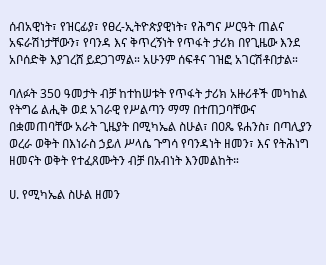ሰብአዊነት፣ የዝርፊያ፣ የፀረ-ኢትዮጵያዊነት፣ የሕግና ሥርዓት ጠልና አፍራሽነታቸውን፣ የባንዳ እና ቅጥረኝነት የጥፋት ታሪክ በየጊዜው እንደ አቦሰድቅ እያገረሸ ይደጋገማል። አሁንም ሰፍቶና ገዝፎ አገርሽቶበታል።

ባለፉት 350 ዓመታት ብቻ ከተከሠቱት የጥፋት ታሪክ አዙሪቶች መካከል የትግሬ ልሒቅ ወደ አገራዊ የሥልጣን ማማ በተጠጋባቸውና በቋመጠባቸው አራት ጊዜያት በሚካኤል ስሁል፣ በዐጼ ዩሐንስ፣ በጣሊያን ወረራ ወቅት በእነራስ ኃይለ ሥላሴ ጉግሳ የባንዳነት ዘመን፣ እና የትሕነግ ዘመናት ወቅት የተፈጸሙትን ብቻ በአብነት እንመልከት።

ሀ. የሚካኤል ስሁል ዘመን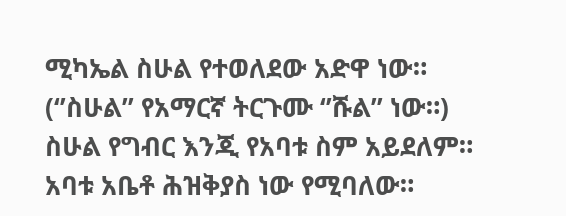ሚካኤል ስሁል የተወለደው አድዋ ነው። (‘’ስሁል’’ የአማርኛ ትርጉሙ ‘’ሹል’’ ነው።) ስሁል የግብር እንጂ የአባቱ ስም አይደለም። አባቱ አቤቶ ሕዝቅያስ ነው የሚባለው።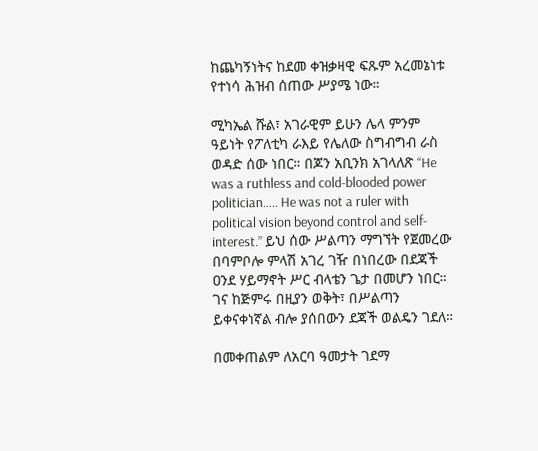ከጨካኝነትና ከደመ ቀዝቃዛዊ ፍጹም አረመኔነቱ የተነሳ ሕዝብ ሰጠው ሥያሜ ነው።

ሚካኤል ሹል፣ አገራዊም ይሁን ሌላ ምንም ዓይነት የፖለቲካ ራእይ የሌለው ስግብግብ ራስ ወዳድ ሰው ነበር። በጆን አቢንክ አገላለጽ “He was a ruthless and cold-blooded power politician….. He was not a ruler with political vision beyond control and self-interest.” ይህ ሰው ሥልጣን ማግኘት የጀመረው በባምቦሎ ምላሽ አገረ ገዥ በነበረው በደጃች ዐንደ ሃይማኖት ሥር ብላቴን ጌታ በመሆን ነበር። ገና ከጅምሩ በዚያን ወቅት፣ በሥልጣን ይቀናቀነኛል ብሎ ያሰበውን ደጃች ወልዴን ገደለ።

በመቀጠልም ለአርባ ዓመታት ገደማ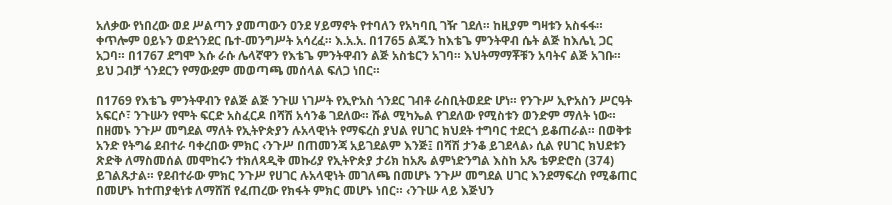አለቃው የነበረው ወደ ሥልጣን ያመጣውን ዐንደ ሃይማኖት የተባለን የአካባቢ ገዥ ገደለ። ከዚያም ግዛቱን አስፋፋ። ቀጥሎም ዐይኑን ወደጎንደር ቤተ-መንግሥት አሳረፈ። እ.አ.አ. በ1765 ልጁን ከእቴጌ ምንትዋብ ሴት ልጅ ከእሌኒ ጋር አጋባ። በ1767 ደግሞ እሱ ራሱ ሌላኛዋን የእቴጌ ምንትዋብን ልጅ አስቴርን አገባ። እህትማማቾቹን አባትና ልጅ አገቡ። ይህ ጋብቻ ጎንደርን የማውደም መወጣጫ መሰላል ፍለጋ ነበር።

በ1769 የእቴጌ ምንትዋብን የልጅ ልጅ ንጉሠ ነገሥት የኢዮአስ ጎንደር ገብቶ ራስቢትወደድ ሆነ። የንጉሥ ኢዮአስን ሥርዓት አፍርሶ፣ ንጉሡን የሞት ፍርድ አስፈርዶ በሻሽ አሳንቆ ገደለው። ሹል ሚካኤል የገደለው የሚስቱን ወንድም ማለት ነው። በዘመኑ ንጉሥ መግደል ማለት የኢትዮጵያን ሉአላዊነት የማፍረስ ያህል የሀገር ክህደት ተግባር ተደርጎ ይቆጠራል። በወቅቱ አንድ የትግሬ ደብተራ ባቀረበው ምክር ‹ንጉሥ በጠመንጃ አይገደልም እንጅ፤ በሻሽ ታንቆ ይገደላል› ሲል የሀገር ክህደቱን ጽድቅ ለማስመሰል መሞከሩን ተክለጻዲቅ መኩሪያ የኢትዮጵያ ታሪክ ከአጼ ልምነድንግል እስከ አጼ ቴዎድሮስ (374) ይገልጹታል። የደብተራው ምክር ንጉሥ የሀገር ሉአላዊነት መገለጫ በመሆኑ ንጉሥ መግደል ሀገር እንደማፍረስ የሚቆጠር በመሆኑ ከተጠያቂነቱ ለማሸሽ የፈጠረው የክፋት ምክር መሆኑ ነበር። ‹ንጉሡ ላይ እጅህን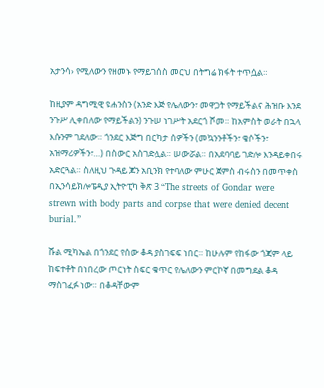አታንሳ› የሚለውን የዘመኑ የማይገሰስ መርህ በትግሬ ክፋት ተጥሷል።

ከዚያም ዳግሚዊ ዩሐንስን (አንድ እጅ የሌለውን፣ መዋጋት የማይችልና ሕዝቡ እንደ ንጉሥ ሊቀበለው የማይችልን) ንጉሠ ነገሥት አደርጎ ሾመ። ከአምስት ወራት በኋላ እሱንም ገደለው። ጎንደር እጅግ በርካታ ሰዎችን (መኳንንቶችን፣ ቄሶችን፣ አዝማሪዎችን፣…) በስውር አስገድሏል። ሠውሯል። በአደባባይ ገድሎ እንዳይቀበሩ አድርጓል። ስለዚህ ጉዳይ ጆን አቢንክ የተባለው ምሁር ጀምስ ብሩስን በመጥቀስ በኢንሳይክሎፔዲያ ኢትዮፒካ ቅጽ 3 “The streets of Gondar were strewn with body parts and corpse that were denied decent burial.”

ሹል ሚካኤል በጎንደር የሰው ቆዳ ያስገፍፍ ነበር። ከሁሉም የከፋው ጎጃም ላይ ከፍተቶት በነበረው ጦርነት ስፍር ቁጥር የሌለውን ምርኮኛ በመግደል ቆዳ ማስገፈፉ ነው። በቆዳቸውም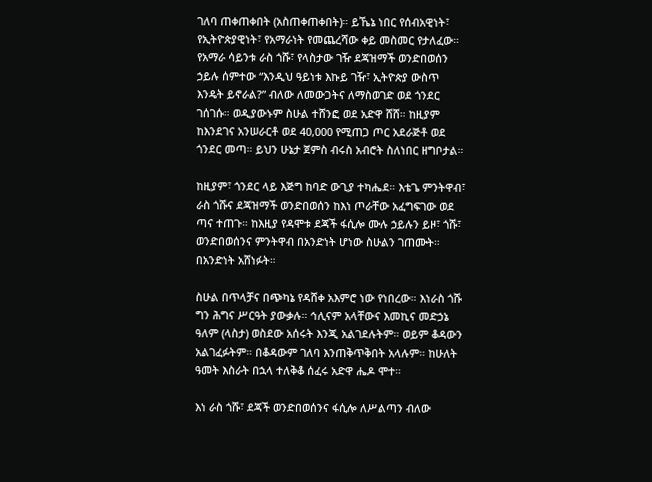ገለባ ጠቀጠቀበት (አስጠቀጠቀበት)። ይኼኔ ነበር የሰብአዊነት፣ የኢትዮጵያዊነት፣ የአማራነት የመጨረሻው ቀይ መስመር የታለፈው። የአማራ ሳይንቱ ራስ ጎሹ፣ የላስታው ገዥ ደጃዝማች ወንድበወሰን ኃይሉ ሰምተው “እንዲህ ዓይነቱ እኩይ ገዥ፣ ኢትዮጵያ ውስጥ እንዴት ይኖራል?” ብለው ለመውጋትና ለማስወገድ ወደ ጎንደር ገሰገሱ። ወዲያውኑም ስሁል ተሸንፎ ወደ አድዋ ሸሸ። ከዚያም ከእንደገና አንሠራርቶ ወደ 40,000 የሚጠጋ ጦር አደራጅቶ ወደ ጎንደር መጣ። ይህን ሁኔታ ጀምስ ብሩስ አብሮት ስለነበር ዘግቦታል።

ከዚያም፣ ጎንደር ላይ እጅግ ከባድ ውጊያ ተካሔደ። እቴጌ ምንትዋብ፣ ራስ ጎሹና ደጃዝማች ወንድበወሰን ከእነ ጦራቸው አፈግፍገው ወደ ጣና ተጠጉ። ከእዚያ የዳሞቱ ደጃች ፋሲሎ ሙሉ ኃይሉን ይዞ፣ ጎሹ፣ ወንድበወሰንና ምንትዋብ በአንድነት ሆነው ስሁልን ገጠሙት። በአንድነት አሸነፉት።

ስሁል በጥላቻና በጭካኔ የዳሸቀ አእምሮ ነው የነበረው። እነራስ ጎሹ ግን ሕግና ሥርዓት ያውቃሉ። ኅሊናም አላቸውና እመኪና መድኃኔ ዓለም (ላስታ) ወስደው አሰሩት እንጂ አልገደሉትም። ወይም ቆዳውን አልገፈፉትም። በቆዳውም ገለባ እንጠቅጥቅበት አላሉም። ከሁለት ዓመት እስራት በኋላ ተለቅቆ ሰፈሩ አድዋ ሔዶ ሞተ።

እነ ራስ ጎሹ፣ ደጃች ወንድበወሰንና ፋሲሎ ለሥልጣን ብለው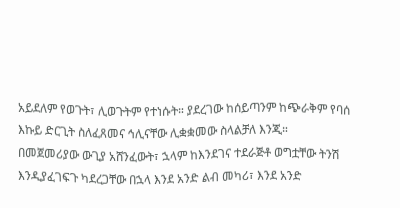አይደለም የወጉት፣ ሊወጉትም የተነሱት። ያደረገው ከሰይጣንም ከጭራቅም የባሰ እኩይ ድርጊት ስለፈጸመና ኅሊናቸው ሊቋቋመው ስላልቻለ እንጂ። በመጀመሪያው ውጊያ አሸንፈውት፣ ኋላም ከእንደገና ተደራጅቶ ወግቷቸው ትንሽ እንዲያፈገፍጉ ካደረጋቸው በኋላ እንደ አንድ ልብ መካሪ፣ እንደ አንድ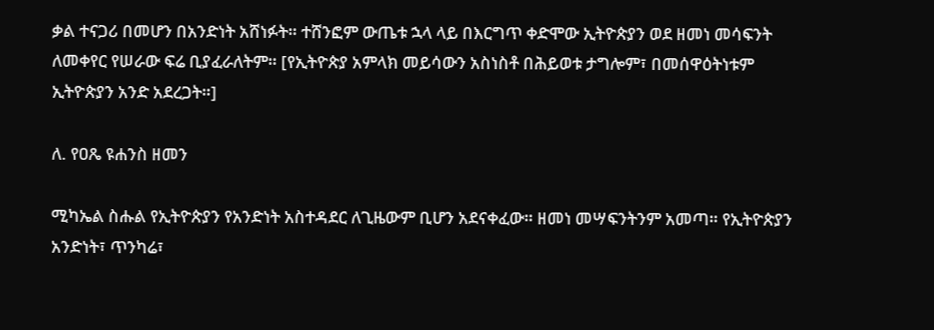ቃል ተናጋሪ በመሆን በአንድነት አሸነፉት። ተሸንፎም ውጤቱ ኋላ ላይ በእርግጥ ቀድሞው ኢትዮጵያን ወደ ዘመነ መሳፍንት ለመቀየር የሠራው ፍሬ ቢያፈራለትም። [የኢትዮጵያ አምላክ መይሳውን አስነስቶ በሕይወቱ ታግሎም፣ በመሰዋዕትነቱም ኢትዮጵያን አንድ አደረጋት።]

ለ. የዐጼ ዩሐንስ ዘመን

ሚካኤል ስሑል የኢትዮጵያን የአንድነት አስተዳደር ለጊዜውም ቢሆን አደናቀፈው። ዘመነ መሣፍንትንም አመጣ። የኢትዮጵያን አንድነት፣ ጥንካሬ፣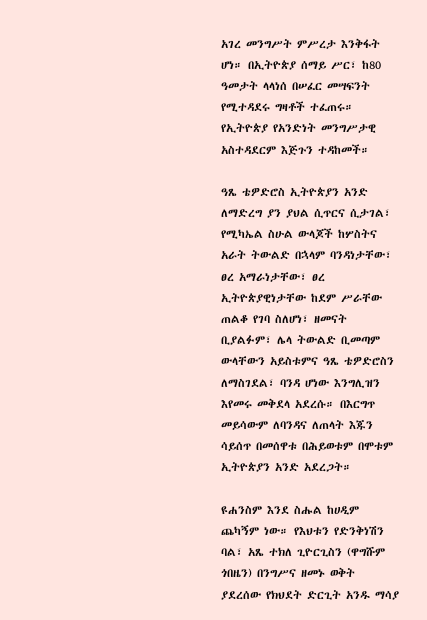አገረ መንግሥት ምሥረታ እንቅፋት ሆነ። በኢትዮጵያ ሰማይ ሥር፣ ከ80 ዓመታት ላላነሰ በሠፈር መሣፍንት የሚተዳደሩ ግዛቶች ተፈጠሩ። የኢትዮጵያ የአንድነት መንግሥታዊ አስተዳደርም እጅጉን ተዳከመች።

ዓጼ ቴዎድሮስ ኢትዮጵያን አንድ ለማድረግ ያን ያህል ሲጥርና ሲታገል፣ የሚካኤል ስሁል ውላጆች ከሦስትና አራት ትውልድ በኋላም ባንዳነታቸው፣ ፀረ አማራነታቸው፣ ፀረ ኢትዮጵያዊነታቸው ከደም ሥራቸው ጠልቆ የገባ ስለሆነ፣ ዘመናት ቢያልፉም፣ ሌላ ትውልድ ቢመጣም ውላቸውን አይስቱምና ዓጼ ቴዎድሮስን ለማስገደል፣ ባንዳ ሆነው እንግሊዝን እየመሩ መቅደላ አደረሱ። በእርግጥ መይሳውም ለባንዳና ለጠላት እጁን ሳይሰጥ በመሰዋቱ በሕይወቱም በሞቱም ኢትዮጵያን አንድ አደረጋት።

ዩሐንስም እንደ ስሑል ከሀዲም ጨካኝም ነው። የእህቱን የድንቅነሽን ባል፣ አጼ ተክለ ጊዮርጊስን (ዋግሹም ጎበዜን) በንግሥና ዘመኑ ወቅት ያደረሰው የክህደት ድርጊት አንዱ ማሳያ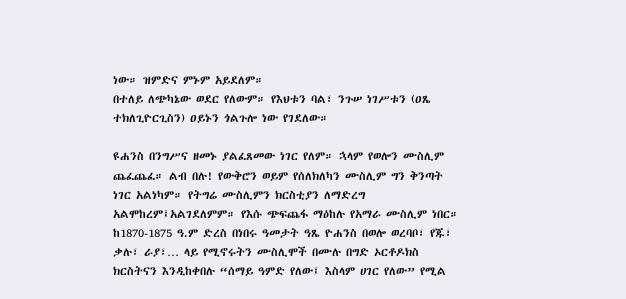ነው። ዝምድና ምኑም አይደለም።
በተለይ ለጭካኔው ወደር የለውም። የእህቱን ባል፣ ንጉሠ ነገሥቱን (ዐጼ ተክለጊዮርጊስን) ዐይኑን ጎልጉሎ ነው የገደለው።

ዩሐንስ በንግሥና ዘመኑ ያልፈጸመው ነገር የለም። ኋላም የወሎን ሙስሊም ጨፈጨፈ። ልብ በሉ! የውቅሮን ወይም የሰለክለካን ሙስሊም ግን ቅንጣት ነገር አልነካም። የትግሬ ሙስሊምን ክርስቲያን ለማድረግ አልሞከረም፤አልገደለምም። የእሱ ጭፍጨፋ ማዕከሉ የአማራ ሙስሊም ነበር። ከ1870-1875 ዓ.ም ድረስ በነበሩ ዓመታት ዓጼ ዮሐንስ በወሎ ወረባቦ፣ የጁ፣ ቃሉ፣ ራያ፣… ላይ የሚኖሩትን ሙስሊሞች በሙሉ በግድ ኦርቶዶክስ ክርስትናን እንዲከቀበሉ “ሰማይ ዓምድ የለው፤ እስላም ሀገር የለው” የሚል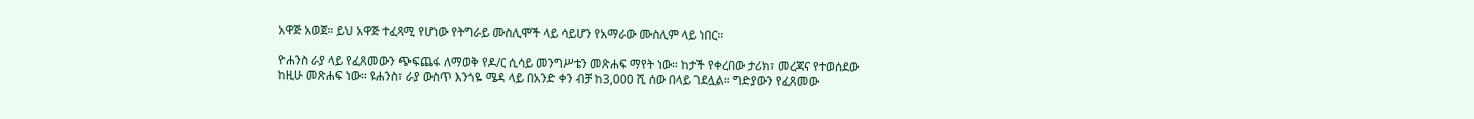አዋጅ አወጀ። ይህ አዋጅ ተፈጻሚ የሆነው የትግራይ ሙስሊሞች ላይ ሳይሆን የአማራው ሙስሊም ላይ ነበር።

ዮሐንስ ራያ ላይ የፈጸመውን ጭፍጨፋ ለማወቅ የዶ/ር ሲሳይ መንግሥቴን መጽሐፍ ማየት ነው። ከታች የቀረበው ታሪክ፣ መረጃና የተወሰደው ከዚሁ መጽሐፍ ነው። ዩሐንስ፣ ራያ ውስጥ እንጎዬ ሜዳ ላይ በአንድ ቀን ብቻ ከ3,000 ሺ ሰው በላይ ገደሏል። ግድያውን የፈጸመው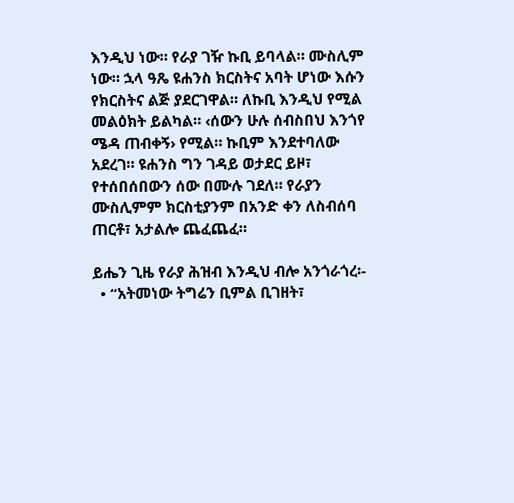እንዲህ ነው። የራያ ገዥ ኩቢ ይባላል። ሙስሊም ነው። ኋላ ዓጼ ዩሐንስ ክርስትና አባት ሆነው እሱን የክርስትና ልጅ ያደርገዋል። ለኩቢ እንዲህ የሚል መልዕክት ይልካል። ‹ሰውን ሁሉ ሰብስበህ እንጎየ ሜዳ ጠብቀኝ› የሚል። ኩቢም እንደተባለው አደረገ። ዩሐንስ ግን ገዳይ ወታደር ይዞ፣ የተሰበሰበውን ሰው በሙሉ ገደለ። የራያን ሙስሊምም ክርስቲያንም በአንድ ቀን ለስብሰባ ጠርቶ፣ አታልሎ ጨፈጨፈ።

ይሔን ጊዜ የራያ ሕዝብ እንዲህ ብሎ አንጎራጎረ፡-
  • “አትመነው ትግሬን ቢምል ቢገዘት፣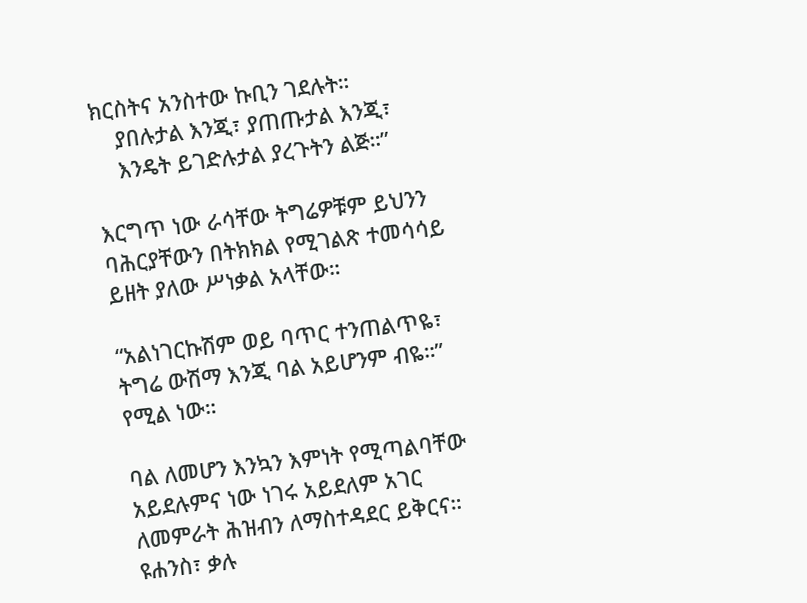ክርስትና አንስተው ኩቢን ገደሉት።
    ያበሉታል እንጂ፣ ያጠጡታል እንጂ፣
    እንዴት ይገድሉታል ያረጉትን ልጅ።”

እርግጥ ነው ራሳቸው ትግሬዎቹም ይህንን ባሕርያቸውን በትክክል የሚገልጽ ተመሳሳይ ይዘት ያለው ሥነቃል አላቸው።

“አልነገርኩሽም ወይ ባጥር ተንጠልጥዬ፣
ትግሬ ውሽማ እንጂ ባል አይሆንም ብዬ።”
የሚል ነው።

ባል ለመሆን እንኳን እምነት የሚጣልባቸው አይደሉምና ነው ነገሩ አይደለም አገር ለመምራት ሕዝብን ለማስተዳደር ይቅርና።
ዩሐንስ፣ ቃሉ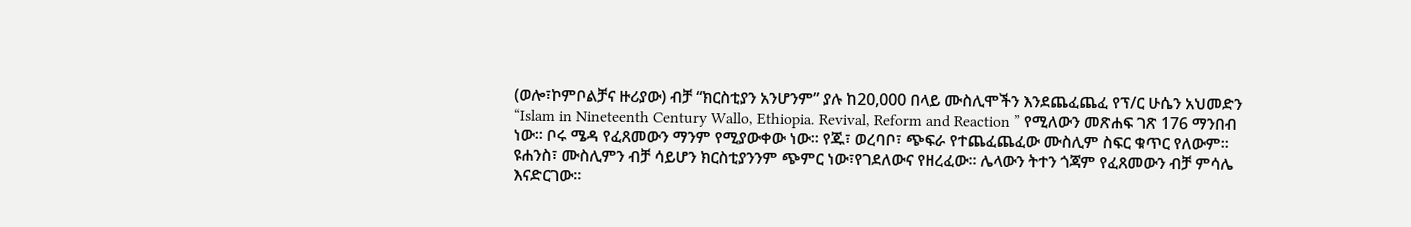(ወሎ፣ኮምቦልቻና ዙሪያው) ብቻ “ክርስቲያን አንሆንም” ያሉ ከ20,000 በላይ ሙስሊሞችን እንደጨፈጨፈ የፕ/ር ሁሴን አህመድን “Islam in Nineteenth Century Wallo, Ethiopia. Revival, Reform and Reaction ” የሚለውን መጽሐፍ ገጽ 176 ማንበብ ነው። ቦሩ ሜዳ የፈጸመውን ማንም የሚያውቀው ነው። የጁ፣ ወረባቦ፣ ጭፍራ የተጨፈጨፈው ሙስሊም ስፍር ቁጥር የለውም።
ዩሐንስ፣ ሙስሊምን ብቻ ሳይሆን ክርስቲያንንም ጭምር ነው፣የገደለውና የዘረፈው። ሌላውን ትተን ጎጃም የፈጸመውን ብቻ ምሳሌ እናድርገው።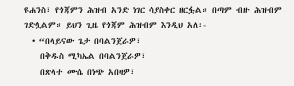ዩሐንስ፣ የጎጃምን ሕዝብ አንድ ነገር ሳያስቀር ዘርፏል። በጣም ብዙ ሕዝብም ገድሏልም። ይህን ጊዜ የጎጃም ሕዝብም እንዲህ አለ፡-
  • “በላይናው ጌታ በባልንጀራዎ፣
    በቅዱስ ሚካኤል በባልንጀራዎ፣
    በጽላተ ሙሴ በነጭ አበዛዎ፣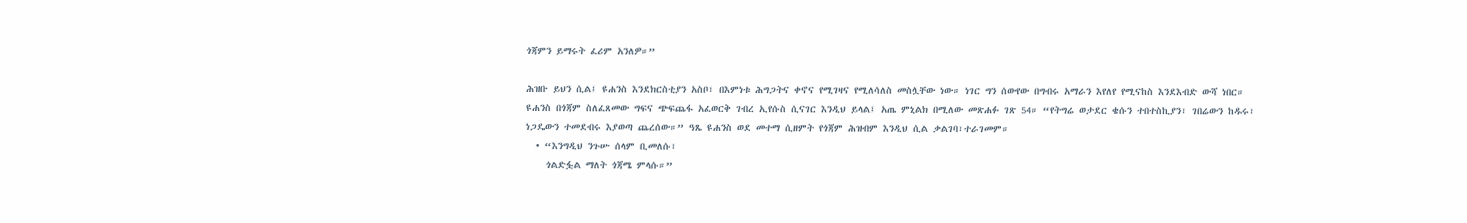ጎጃምን ይማሩት ፈሪም አንለዎ።”

ሕዝቡ ይህን ሲል፤ ዩሐንስ እንደክርስቲያን አስቦ፣ በእምነቱ ሕግጋትና ቀኖና የሚገዛና የሚለሳለስ መስሏቸው ነው። ነገር ግን ሰውየው በግብሩ አማራን እየለየ የሚናከስ እንደእብድ ውሻ ነበር።
ዩሐንስ በጎጃም ስለፈጸመው ግፍና ጭፍጨፋ አፈወርቅ ገብረ ኢየሱስ ሲናገር እንዲህ ይላል፤ አጤ ምኒልክ በሚለው መጽሐፉ ገጽ 54። “የትግሬ ወታደር ቄሱን ተበተስኪያን፣ ገበሬውን ከዱሩ፣ ነጋዴውን ተመደብሩ እያወጣ ጨረሰው።” ዓጼ ዩሐንስ ወደ መተማ ሲዘምት የጎጃም ሕዝብም እንዲህ ሲል ቃልገባ፣ተራገመም።
  • “እንግዲህ ንጉሡ ሰላም ቢመለሱ፣
    ጎልድፏል ማለት ጎጃሜ ምላሱ።”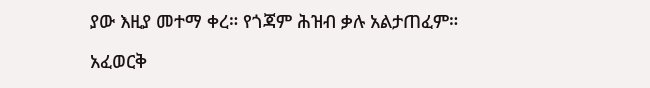ያው እዚያ መተማ ቀረ። የጎጃም ሕዝብ ቃሉ አልታጠፈም።

አፈወርቅ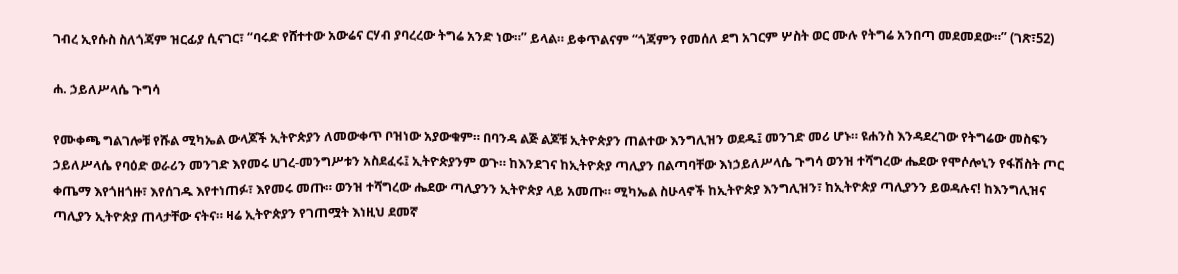ገብረ ኢየሱስ ስለጎጃም ዝርፊያ ሲናገር፣ “ባሩድ የሸተተው አውሬና ርሃብ ያባረረው ትግሬ አንድ ነው።” ይላል። ይቀጥልናም “ጎጃምን የመሰለ ደግ አገርም ሦስት ወር ሙሉ የትግሬ አንበጣ መደመደው።” (ገጽ፣52)

ሐ. ኃይለሥላሴ ጉግሳ

የሙቀጫ ግልገሎቹ የሹል ሚካኤል ውላጆች ኢትዮጵያን ለመውቀጥ ቦዝነው አያውቁም። በባንዳ ልጅ ልጆቹ ኢትዮጵያን ጠልተው እንግሊዝን ወደዱ፤ መንገድ መሪ ሆኑ። ዩሐንስ እንዳደረገው የትግሬው መስፍን ኃይለሥላሴ የባዕድ ወራሪን መንገድ እየመሩ ሀገረ-መንግሥቱን አስደፈሩ፤ ኢትዮጵያንም ወጉ። ከእንደገና ከኢትዮጵያ ጣሊያን በልጣባቸው እነኃይለሥላሴ ጉግሳ ወንዝ ተሻግረው ሔደው የሞሶሎኒን የፋሽስት ጦር ቀጤማ እየጎዘጎዙ፣ እየሰገዱ እየተነጠፉ፣ እየመሩ መጡ። ወንዝ ተሻግረው ሔደው ጣሊያንን ኢትዮጵያ ላይ አመጡ። ሚካኤል ስሁላኖች ከኢትዮጵያ እንግሊዝን፣ ከኢትዮጵያ ጣሊያንን ይወዳሉና! ከእንግሊዝና ጣሊያን ኢትዮጵያ ጠላታቸው ናትና። ዛሬ ኢትዮጵያን የገጠሟት እነዚህ ደመኛ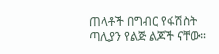ጠላቶች በግብር የፋሽስት ጣሊያን የልጅ ልጆች ናቸው።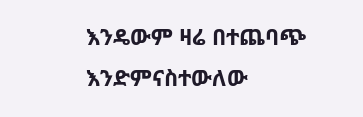እንዴውም ዛሬ በተጨባጭ እንድምናስተውለው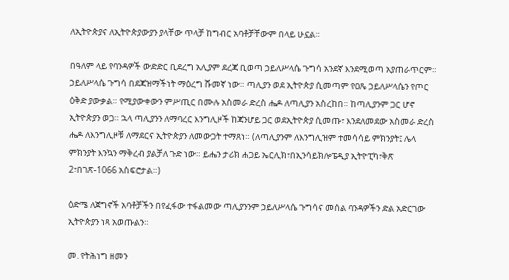ለኢትዮጵያና ለኢትዮጵያውያን ያላቸው ጥላቻ ከግብር አባቶቻቸውም በላይ ሁኗል።

በዓለም ላይ የባንዳዎች ውድድር ቢደረግ አሊያም ደረጃ ቢወጣ ኃይለሥላሴ ጉግሳ አንደኛ እንደሚወጣ አያጠራጥርም። ኃይለሥላሴ ጉግሳ በደጃዝማችነት ማዕረግ ሹመኛ ነው። ጣሊያን ወደ ኢትዮጵያ ሲመጣም የዐጼ ኃይለሥላሴን የጦር ዕቅድ ያውቃል። የሚያውቀውን ምሥጢር በሙሉ አስመራ ድረስ ሔዶ ለጣሊያን አስረከበ። ከጣሊያንም ጋር ሆኖ ኢትዮጵያን ወጋ። ኋላ ጣሊያንን ለማባረር እንግሊዞች ከጃንሆይ ጋር ወደኢትዮጵያ ሲመጡ፣ እንደለመደው አስመራ ድረስ ሔዶ ለእንግሊዞቹ ለማደርና ኢትዮጵያን ለመውጋት ተማጸነ። (ለጣሊያንም ለእንግሊዝም ተመሳሳይ ምክንያት፤ ሌላ ምክንያት እንኳን ማቅረብ ያልቻለ ጉድ ነው። ይሔን ታሪክ ሐጋይ ኤርሊክ፣በኢንሳይክሎፔዲያ ኢትዮፒካ፣ቅጽ 2፣በገጽ-1066 አስፍሮታል።)

ዕድሜ ለጀግኖች አባቶቻችን በየፈፋው ተፋልመው ጣሊያንንም ኃይለሥላሴ ጉግሳና መሰል ባንዳዎችን ድል አድርገው ኢትዮጵያን ነጻ አወጡልን።

መ. የትሕነግ ዘመን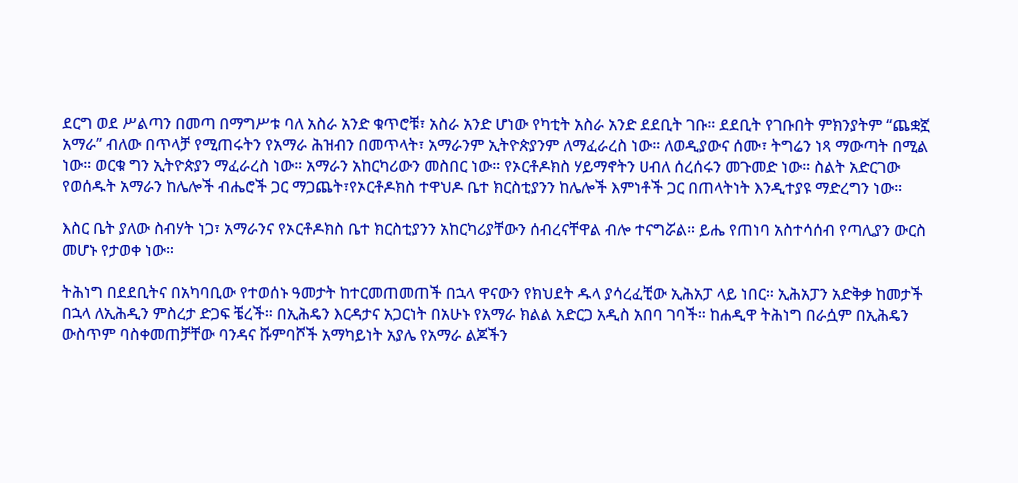ደርግ ወደ ሥልጣን በመጣ በማግሥቱ ባለ አስራ አንድ ቁጥሮቹ፣ አስራ አንድ ሆነው የካቲት አስራ አንድ ደደቢት ገቡ። ደደቢት የገቡበት ምክንያትም “ጨቋኟ አማራ” ብለው በጥላቻ የሚጠሩትን የአማራ ሕዝብን በመጥላት፣ አማራንም ኢትዮጵያንም ለማፈራረስ ነው። ለወዲያውና ሰሙ፣ ትግሬን ነጻ ማውጣት በሚል ነው። ወርቁ ግን ኢትዮጵያን ማፈራረስ ነው። አማራን አከርካሪውን መስበር ነው። የኦርቶዶክስ ሃይማኖትን ሀብለ ሰረሰሩን መጉመድ ነው። ስልት አድርገው የወሰዱት አማራን ከሌሎች ብሔሮች ጋር ማጋጨት፣የኦርቶዶክስ ተዋህዶ ቤተ ክርስቲያንን ከሌሎች እምነቶች ጋር በጠላትነት እንዲተያዩ ማድረግን ነው።

እስር ቤት ያለው ስብሃት ነጋ፣ አማራንና የኦርቶዶክስ ቤተ ክርስቲያንን አከርካሪያቸውን ሰብረናቸዋል ብሎ ተናግሯል። ይሔ የጠነባ አስተሳሰብ የጣሊያን ውርስ መሆኑ የታወቀ ነው።

ትሕነግ በደደቢትና በአካባቢው የተወሰኑ ዓመታት ከተርመጠመጠች በኋላ ዋናውን የክህደት ዱላ ያሳረፈቺው ኢሕአፓ ላይ ነበር። ኢሕአፓን አድቅቃ ከመታች በኋላ ለኢሕዲን ምስረታ ድጋፍ ቼረች። በኢሕዴን እርዳታና አጋርነት በአሁኑ የአማራ ክልል አድርጋ አዲስ አበባ ገባች። ከሐዲዋ ትሕነግ በራሷም በኢሕዴን ውስጥም ባስቀመጠቻቸው ባንዳና ሹምባሾች አማካይነት አያሌ የአማራ ልጆችን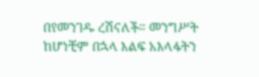በየመንገዱ ረሽናለች። መንግሥት ከሆነቺም በኋላ እልፍ አእላፋትን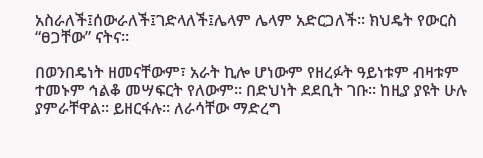አስራለች፤ሰውራለች፤ገድላለች፤ሌላም ሌላም አድርጋለች። ክህዴት የውርስ “ፀጋቸው” ናትና።

በወንበዴነት ዘመናቸውም፣ አራት ኪሎ ሆነውም የዘረፉት ዓይነቱም ብዛቱም ተመኑም ኅልቆ መሣፍርት የለውም። በድህነት ደደቢት ገቡ። ከዚያ ያዩት ሁሉ ያምራቸዋል። ይዘርፋሉ። ለራሳቸው ማድረግ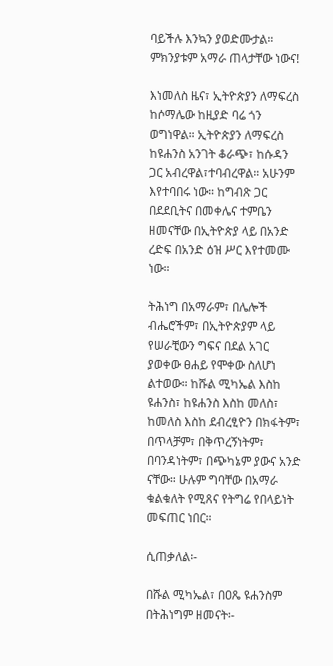ባይችሉ እንኳን ያወድሙታል። ምክንያቱም አማራ ጠላታቸው ነውና!

እነመለስ ዜና፣ ኢትዮጵያን ለማፍረስ ከሶማሌው ከዚያድ ባሬ ጎን ወግነዋል። ኢትዮጵያን ለማፍረስ ከዩሐንስ አንገት ቆራጭ፣ ከሱዳን ጋር አብረዋል፣ተባብረዋል። አሁንም እየተባበሩ ነው። ከግብጽ ጋር በደደቢትና በመቀሌና ተምቤን ዘመናቸው በኢትዮጵያ ላይ በአንድ ረድፍ በአንድ ዕዝ ሥር እየተመሙ ነው።

ትሕነግ በአማራም፣ በሌሎች ብሔሮችም፣ በኢትዮጵያም ላይ የሠራቺውን ግፍና በደል አገር ያወቀው ፀሐይ የሞቀው ስለሆነ ልተወው። ከሹል ሚካኤል እስከ ዩሐንስ፣ ከዩሐንስ እስከ መለስ፣ ከመለስ እስከ ደብረፂዮን በክፋትም፣ በጥላቻም፣ በቅጥረኝነትም፣ በባንዳነትም፣ በጭካኔም ያውና አንድ ናቸው። ሁሉም ግባቸው በአማራ ቁልቁለት የሚጸና የትግሬ የበላይነት መፍጠር ነበር።

ሲጠቃለል፡-

በሹል ሚካኤል፣ በዐጼ ዩሐንስም በትሕነግም ዘመናት፡-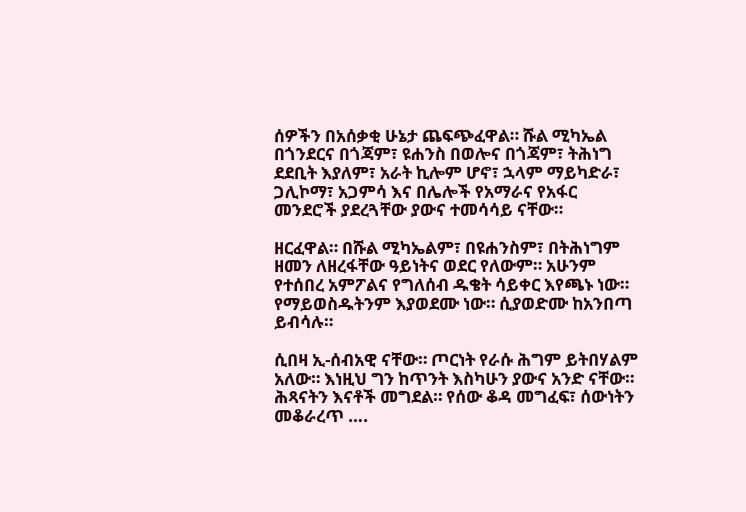ሰዎችን በአሰቃቂ ሁኔታ ጨፍጭፈዋል። ሹል ሚካኤል በጎንደርና በጎጃም፣ ዩሐንስ በወሎና በጎጃም፣ ትሕነግ ደደቢት እያለም፣ አራት ኪሎም ሆኖ፣ ኋላም ማይካድራ፣ ጋሊኮማ፣ አጋምሳ እና በሌሎች የአማራና የአፋር መንደሮች ያደረጓቸው ያውና ተመሳሳይ ናቸው።

ዘርፈዋል። በሹል ሚካኤልም፣ በዩሐንስም፣ በትሕነግም ዘመን ለዘረፋቸው ዓይነትና ወደር የለውም። አሁንም የተሰበረ አምፖልና የግለሰብ ዱቄት ሳይቀር እየጫኑ ነው። የማይወስዱትንም እያወደሙ ነው። ሲያወድሙ ከአንበጣ ይብሳሉ።

ሲበዛ ኢ-ሰብአዊ ናቸው። ጦርነት የራሱ ሕግም ይትበሃልም አለው። እነዚህ ግን ከጥንት እስካሁን ያውና አንድ ናቸው። ሕጻናትን እናቶች መግደል። የሰው ቆዳ መግፈፍ፣ ሰውነትን መቆራረጥ ….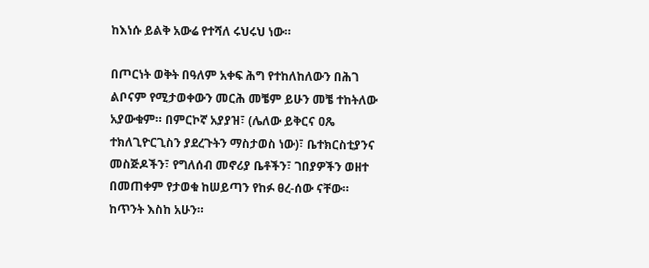ከእነሱ ይልቅ አውሬ የተሻለ ሩህሩህ ነው።

በጦርነት ወቅት በዓለም አቀፍ ሕግ የተከለከለውን በሕገ ልቦናም የሚታወቀውን መርሕ መቼም ይሁን መቼ ተከትለው አያውቁም። በምርኮኛ አያያዝ፣ (ሌለው ይቅርና ዐጼ ተክለጊዮርጊስን ያደረጉትን ማስታወስ ነው)፣ ቤተክርስቲያንና መስጅዶችን፣ የግለሰብ መኖሪያ ቤቶችን፣ ገበያዎችን ወዘተ በመጠቀም የታወቁ ከሠይጣን የከፉ ፀረ-ሰው ናቸው። ከጥንት እስከ አሁን።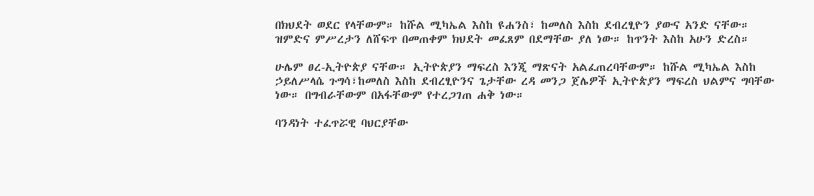በክህደት ወደር የላቸውም። ከሹል ሚካኤል እስከ ዩሐንስ፣ ከመለስ እስከ ደብረፂዮን ያውና አንድ ናቸው። ዝምድና ምሥረታን ለሸፍጥ በመጠቀም ክህደት መፈጸም በደማቸው ያለ ነው። ከጥንት እስከ አሁን ድረስ።

ሁሌም ፀረ-ኢትዮጵያ ናቸው። ኢትዮጵያን ማፍረስ እንጂ ማጽናት አልፈጠረባቸውም። ከሹል ሚካኤል እስከ ኃይለሥላሴ ጉግሳ፣ከመለስ እስከ ደብረፂዮንና ጌታቸው ረዳ መንጋ ጀሌዎች ኢትዮጵያን ማፍረስ ህልምና ግባቸው ነው። በግብራቸውም በአፋቸውም የተረጋገጠ ሐቅ ነው።

ባንዳነት ተፈጥሯዊ ባህርያቸው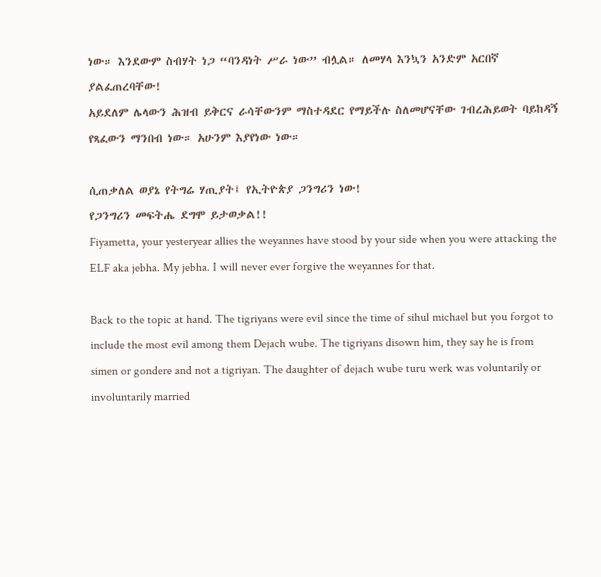ነው። እንደውም ስብሃት ነጋ “ባንዳነት ሥራ ነው” ብሏል። ለመሃላ እንኳን አንድም አርበኛ ያልፈጠረባቸው!
አይደለም ሌላውን ሕዝብ ይቅርና ራሳቸውንም ማስተዳደር የማይችሉ ስለመሆናቸው ገብረሕይወት ባይከዳኝ የጻፈውን ማንበብ ነው። አሁንም እያየነው ነው።

ሲጠቃለል ወያኔ የትግሬ ሃጢያት፤ የኢትዮጵያ ጋንግሪን ነው!
የጋንግሪን መፍትሔ ደግሞ ይታወቃል!!
Fiyametta, your yesteryear allies the weyannes have stood by your side when you were attacking the ELF aka jebha. My jebha. I will never ever forgive the weyannes for that.

Back to the topic at hand. The tigriyans were evil since the time of sihul michael but you forgot to include the most evil among them Dejach wube. The tigriyans disown him, they say he is from simen or gondere and not a tigriyan. The daughter of dejach wube turu werk was voluntarily or involuntarily married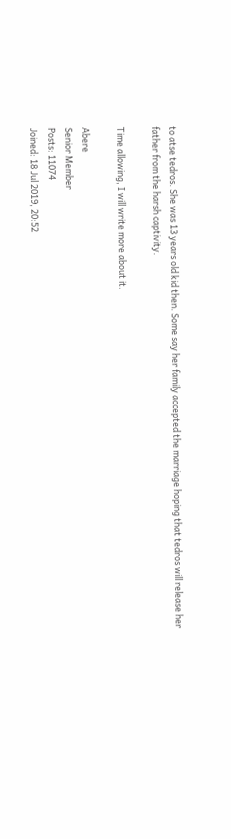to atse tedros. She was 13 years old kid then. Some say her family accepted the marriage hoping that tedros will release her father from the harsh captivity.

Time allowing, I will write more about it.

Abere
Senior Member
Posts: 11074
Joined: 18 Jul 2019, 20:52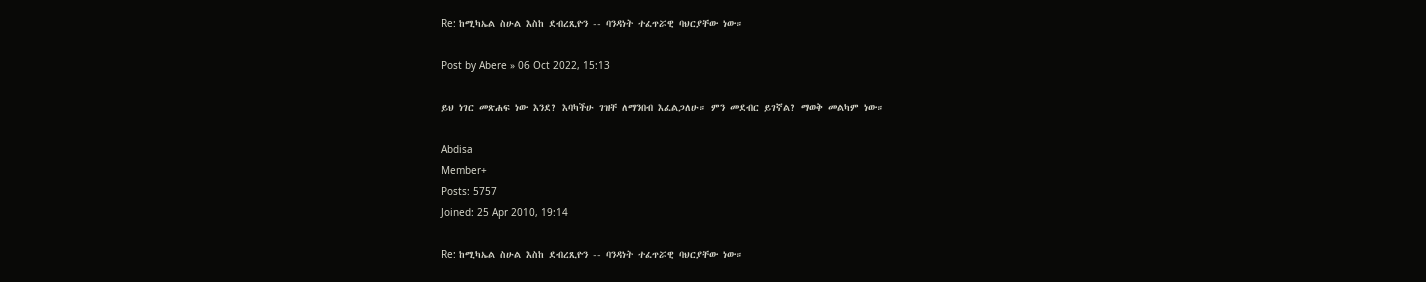Re: ከሚካኤል ስሁል እስከ ደብረጺዮን -- ባንዳነት ተፈጥሯዊ ባህርያቸው ነው።

Post by Abere » 06 Oct 2022, 15:13

ይህ ነገር መጽሐፍ ነው እንደ? እባካችሁ ገዝቸ ለማንበብ እፈልጋለሁ። ምን መደብር ይገኛል? ማወቅ መልካም ነው።

Abdisa
Member+
Posts: 5757
Joined: 25 Apr 2010, 19:14

Re: ከሚካኤል ስሁል እስከ ደብረጺዮን -- ባንዳነት ተፈጥሯዊ ባህርያቸው ነው።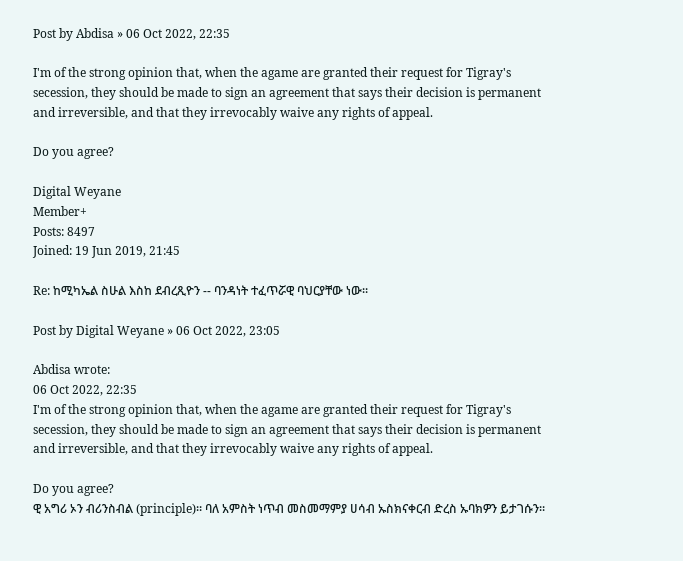Post by Abdisa » 06 Oct 2022, 22:35

I'm of the strong opinion that, when the agame are granted their request for Tigray's secession, they should be made to sign an agreement that says their decision is permanent and irreversible, and that they irrevocably waive any rights of appeal.

Do you agree?

Digital Weyane
Member+
Posts: 8497
Joined: 19 Jun 2019, 21:45

Re: ከሚካኤል ስሁል እስከ ደብረጺዮን -- ባንዳነት ተፈጥሯዊ ባህርያቸው ነው።

Post by Digital Weyane » 06 Oct 2022, 23:05

Abdisa wrote:
06 Oct 2022, 22:35
I'm of the strong opinion that, when the agame are granted their request for Tigray's secession, they should be made to sign an agreement that says their decision is permanent and irreversible, and that they irrevocably waive any rights of appeal.

Do you agree?
ዊ አግሪ ኦን ብሪንስብል (principle)። ባለ አምስት ነጥብ መስመማምያ ሀሳብ ኡስክናቀርብ ድረስ ኡባክዎን ይታገሱን።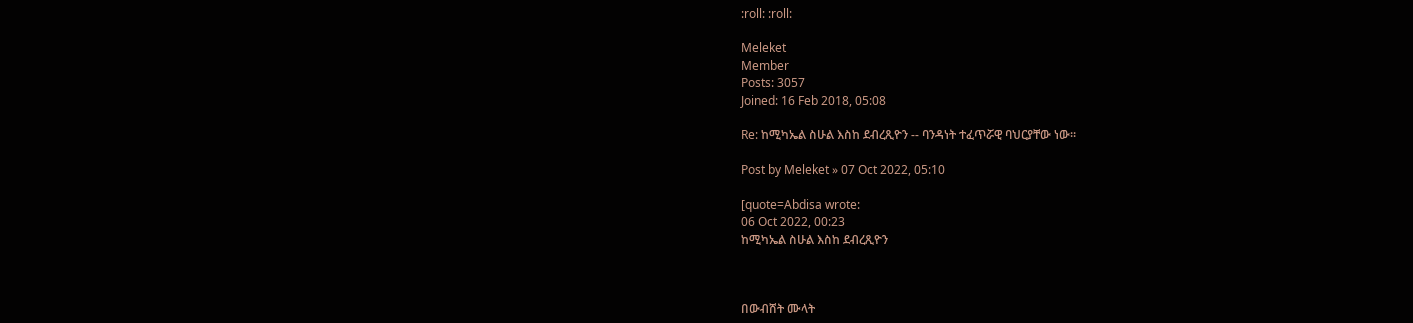:roll: :roll:

Meleket
Member
Posts: 3057
Joined: 16 Feb 2018, 05:08

Re: ከሚካኤል ስሁል እስከ ደብረጺዮን -- ባንዳነት ተፈጥሯዊ ባህርያቸው ነው።

Post by Meleket » 07 Oct 2022, 05:10

[quote=Abdisa wrote:
06 Oct 2022, 00:23
ከሚካኤል ስሁል እስከ ደብረጺዮን



በውብሸት ሙላት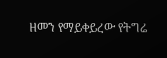ዘመን የማይቀይረው የትግሬ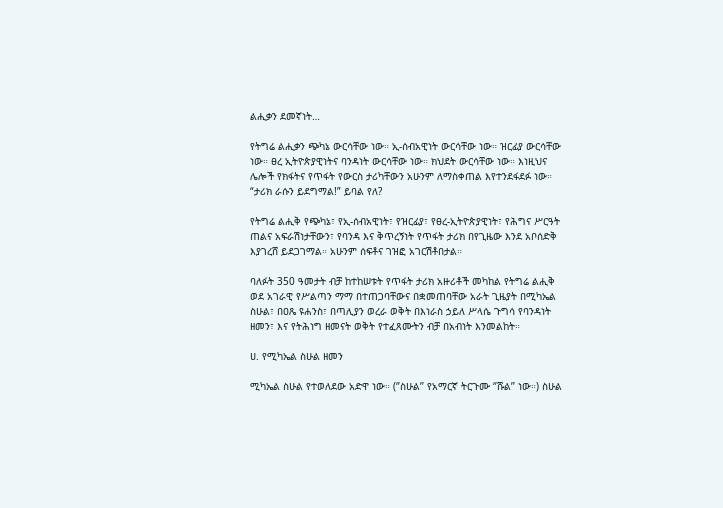ልሒቃን ደመኛነት…

የትግሬ ልሒቃን ጭካኔ ውርሳቸው ነው። ኢ-ሰብአዊነት ውርሳቸው ነው። ዝርፊያ ውርሳቸው ነው። ፀረ ኢትዮጵያዊነትና ባንዳነት ውርሳቸው ነው። ክህደት ውርሳቸው ነው። እነዚህና ሌሎች የክፋትና የጥፋት የውርስ ታሪካቸውን አሁንም ለማስቀጠል እየተንደፋደፉ ነው። “ታሪክ ራሱን ይደግማል!” ይባል የለ?

የትግሬ ልሒቅ የጭካኔ፣ የኢ-ሰብአዊነት፣ የዝርፊያ፣ የፀረ-ኢትዮጵያዊነት፣ የሕግና ሥርዓት ጠልና አፍራሽነታቸውን፣ የባንዳ እና ቅጥረኝነት የጥፋት ታሪክ በየጊዜው እንደ አቦሰድቅ እያገረሸ ይደጋገማል። አሁንም ሰፍቶና ገዝፎ አገርሽቶበታል።

ባለፉት 350 ዓመታት ብቻ ከተከሠቱት የጥፋት ታሪክ አዙሪቶች መካከል የትግሬ ልሒቅ ወደ አገራዊ የሥልጣን ማማ በተጠጋባቸውና በቋመጠባቸው አራት ጊዜያት በሚካኤል ስሁል፣ በዐጼ ዩሐንስ፣ በጣሊያን ወረራ ወቅት በእነራስ ኃይለ ሥላሴ ጉግሳ የባንዳነት ዘመን፣ እና የትሕነግ ዘመናት ወቅት የተፈጸሙትን ብቻ በአብነት እንመልከት።

ሀ. የሚካኤል ስሁል ዘመን

ሚካኤል ስሁል የተወለደው አድዋ ነው። (‘’ስሁል’’ የአማርኛ ትርጉሙ ‘’ሹል’’ ነው።) ስሁል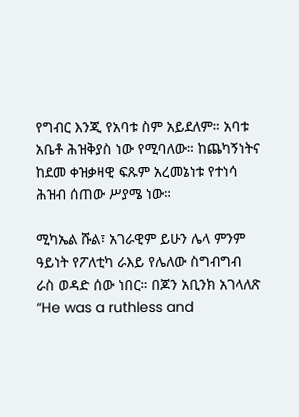የግብር እንጂ የአባቱ ስም አይደለም። አባቱ አቤቶ ሕዝቅያስ ነው የሚባለው። ከጨካኝነትና ከደመ ቀዝቃዛዊ ፍጹም አረመኔነቱ የተነሳ ሕዝብ ሰጠው ሥያሜ ነው።

ሚካኤል ሹል፣ አገራዊም ይሁን ሌላ ምንም ዓይነት የፖለቲካ ራእይ የሌለው ስግብግብ ራስ ወዳድ ሰው ነበር። በጆን አቢንክ አገላለጽ “He was a ruthless and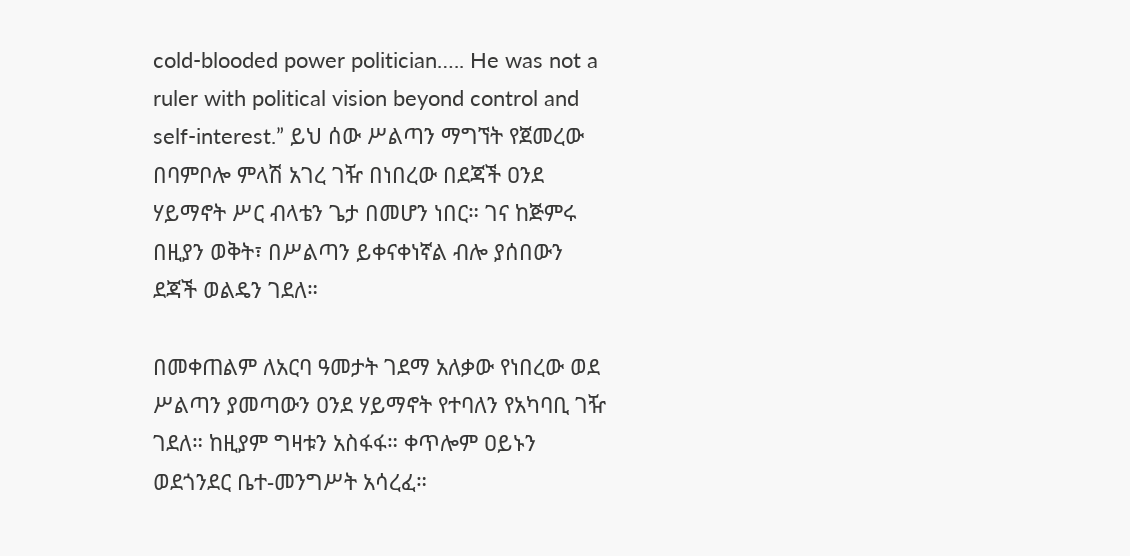cold-blooded power politician….. He was not a ruler with political vision beyond control and self-interest.” ይህ ሰው ሥልጣን ማግኘት የጀመረው በባምቦሎ ምላሽ አገረ ገዥ በነበረው በደጃች ዐንደ ሃይማኖት ሥር ብላቴን ጌታ በመሆን ነበር። ገና ከጅምሩ በዚያን ወቅት፣ በሥልጣን ይቀናቀነኛል ብሎ ያሰበውን ደጃች ወልዴን ገደለ።

በመቀጠልም ለአርባ ዓመታት ገደማ አለቃው የነበረው ወደ ሥልጣን ያመጣውን ዐንደ ሃይማኖት የተባለን የአካባቢ ገዥ ገደለ። ከዚያም ግዛቱን አስፋፋ። ቀጥሎም ዐይኑን ወደጎንደር ቤተ-መንግሥት አሳረፈ።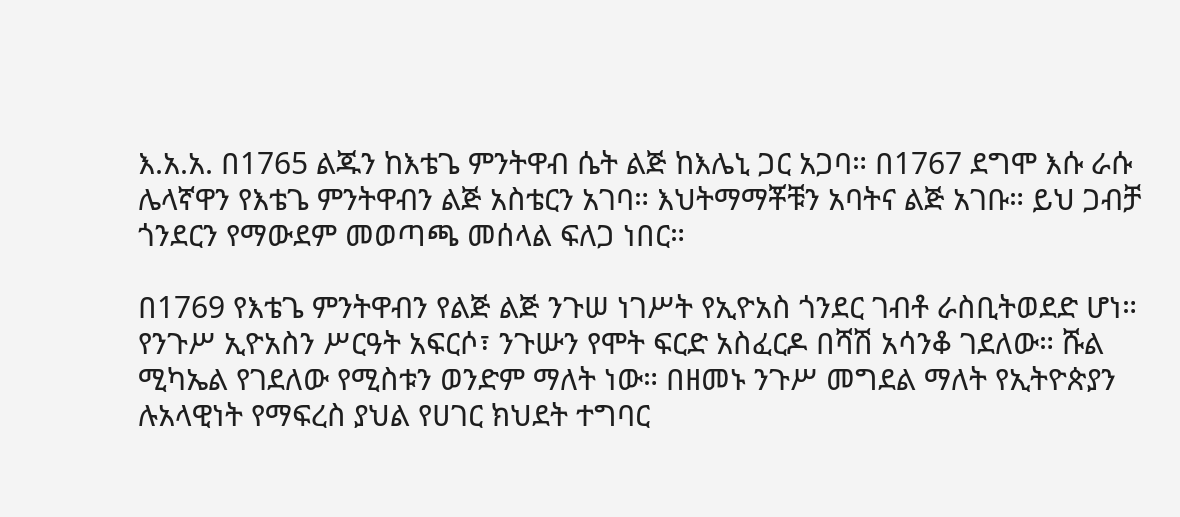እ.አ.አ. በ1765 ልጁን ከእቴጌ ምንትዋብ ሴት ልጅ ከእሌኒ ጋር አጋባ። በ1767 ደግሞ እሱ ራሱ ሌላኛዋን የእቴጌ ምንትዋብን ልጅ አስቴርን አገባ። እህትማማቾቹን አባትና ልጅ አገቡ። ይህ ጋብቻ ጎንደርን የማውደም መወጣጫ መሰላል ፍለጋ ነበር።

በ1769 የእቴጌ ምንትዋብን የልጅ ልጅ ንጉሠ ነገሥት የኢዮአስ ጎንደር ገብቶ ራስቢትወደድ ሆነ። የንጉሥ ኢዮአስን ሥርዓት አፍርሶ፣ ንጉሡን የሞት ፍርድ አስፈርዶ በሻሽ አሳንቆ ገደለው። ሹል ሚካኤል የገደለው የሚስቱን ወንድም ማለት ነው። በዘመኑ ንጉሥ መግደል ማለት የኢትዮጵያን ሉአላዊነት የማፍረስ ያህል የሀገር ክህደት ተግባር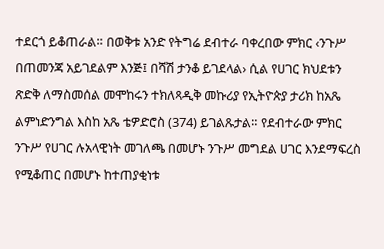ተደርጎ ይቆጠራል። በወቅቱ አንድ የትግሬ ደብተራ ባቀረበው ምክር ‹ንጉሥ በጠመንጃ አይገደልም እንጅ፤ በሻሽ ታንቆ ይገደላል› ሲል የሀገር ክህደቱን ጽድቅ ለማስመሰል መሞከሩን ተክለጻዲቅ መኩሪያ የኢትዮጵያ ታሪክ ከአጼ ልምነድንግል እስከ አጼ ቴዎድሮስ (374) ይገልጹታል። የደብተራው ምክር ንጉሥ የሀገር ሉአላዊነት መገለጫ በመሆኑ ንጉሥ መግደል ሀገር እንደማፍረስ የሚቆጠር በመሆኑ ከተጠያቂነቱ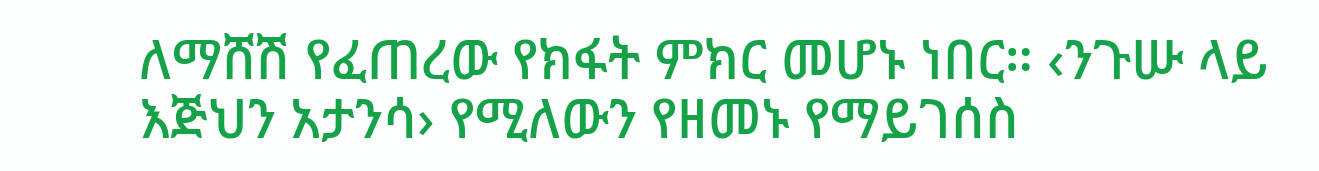ለማሸሽ የፈጠረው የክፋት ምክር መሆኑ ነበር። ‹ንጉሡ ላይ እጅህን አታንሳ› የሚለውን የዘመኑ የማይገሰስ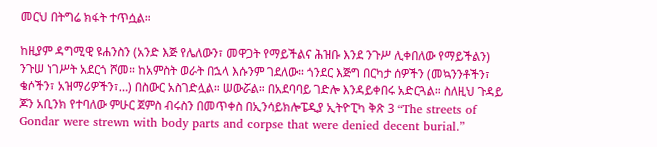መርህ በትግሬ ክፋት ተጥሷል።

ከዚያም ዳግሚዊ ዩሐንስን (አንድ እጅ የሌለውን፣ መዋጋት የማይችልና ሕዝቡ እንደ ንጉሥ ሊቀበለው የማይችልን) ንጉሠ ነገሥት አደርጎ ሾመ። ከአምስት ወራት በኋላ እሱንም ገደለው። ጎንደር እጅግ በርካታ ሰዎችን (መኳንንቶችን፣ ቄሶችን፣ አዝማሪዎችን፣…) በስውር አስገድሏል። ሠውሯል። በአደባባይ ገድሎ እንዳይቀበሩ አድርጓል። ስለዚህ ጉዳይ ጆን አቢንክ የተባለው ምሁር ጀምስ ብሩስን በመጥቀስ በኢንሳይክሎፔዲያ ኢትዮፒካ ቅጽ 3 “The streets of Gondar were strewn with body parts and corpse that were denied decent burial.”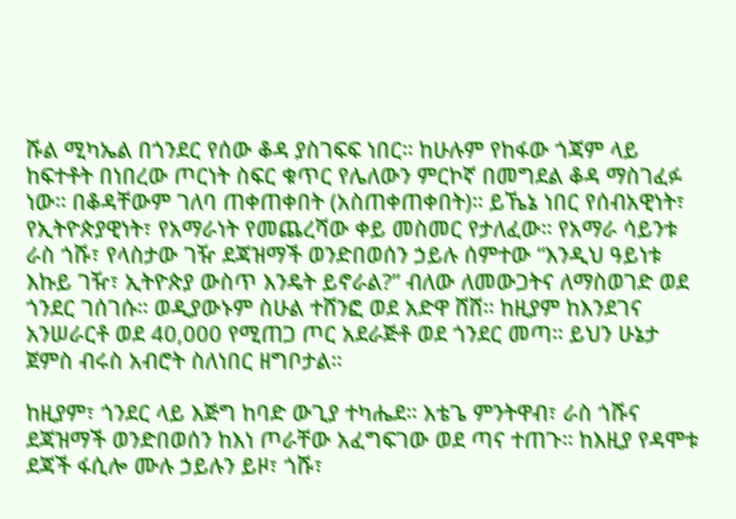ሹል ሚካኤል በጎንደር የሰው ቆዳ ያስገፍፍ ነበር። ከሁሉም የከፋው ጎጃም ላይ ከፍተቶት በነበረው ጦርነት ስፍር ቁጥር የሌለውን ምርኮኛ በመግደል ቆዳ ማስገፈፉ ነው። በቆዳቸውም ገለባ ጠቀጠቀበት (አስጠቀጠቀበት)። ይኼኔ ነበር የሰብአዊነት፣ የኢትዮጵያዊነት፣ የአማራነት የመጨረሻው ቀይ መስመር የታለፈው። የአማራ ሳይንቱ ራስ ጎሹ፣ የላስታው ገዥ ደጃዝማች ወንድበወሰን ኃይሉ ሰምተው “እንዲህ ዓይነቱ እኩይ ገዥ፣ ኢትዮጵያ ውስጥ እንዴት ይኖራል?” ብለው ለመውጋትና ለማስወገድ ወደ ጎንደር ገሰገሱ። ወዲያውኑም ስሁል ተሸንፎ ወደ አድዋ ሸሸ። ከዚያም ከእንደገና አንሠራርቶ ወደ 40,000 የሚጠጋ ጦር አደራጅቶ ወደ ጎንደር መጣ። ይህን ሁኔታ ጀምስ ብሩስ አብሮት ስለነበር ዘግቦታል።

ከዚያም፣ ጎንደር ላይ እጅግ ከባድ ውጊያ ተካሔደ። እቴጌ ምንትዋብ፣ ራስ ጎሹና ደጃዝማች ወንድበወሰን ከእነ ጦራቸው አፈግፍገው ወደ ጣና ተጠጉ። ከእዚያ የዳሞቱ ደጃች ፋሲሎ ሙሉ ኃይሉን ይዞ፣ ጎሹ፣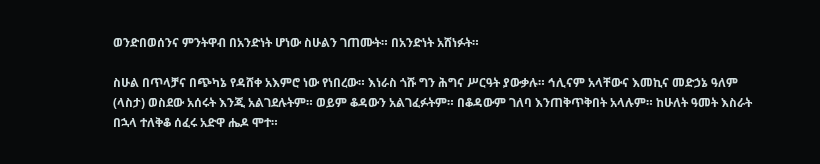ወንድበወሰንና ምንትዋብ በአንድነት ሆነው ስሁልን ገጠሙት። በአንድነት አሸነፉት።

ስሁል በጥላቻና በጭካኔ የዳሸቀ አእምሮ ነው የነበረው። እነራስ ጎሹ ግን ሕግና ሥርዓት ያውቃሉ። ኅሊናም አላቸውና እመኪና መድኃኔ ዓለም (ላስታ) ወስደው አሰሩት እንጂ አልገደሉትም። ወይም ቆዳውን አልገፈፉትም። በቆዳውም ገለባ እንጠቅጥቅበት አላሉም። ከሁለት ዓመት እስራት በኋላ ተለቅቆ ሰፈሩ አድዋ ሔዶ ሞተ።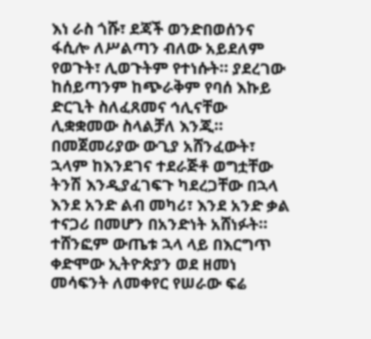እነ ራስ ጎሹ፣ ደጃች ወንድበወሰንና ፋሲሎ ለሥልጣን ብለው አይደለም የወጉት፣ ሊወጉትም የተነሱት። ያደረገው ከሰይጣንም ከጭራቅም የባሰ እኩይ ድርጊት ስለፈጸመና ኅሊናቸው ሊቋቋመው ስላልቻለ እንጂ። በመጀመሪያው ውጊያ አሸንፈውት፣ ኋላም ከእንደገና ተደራጅቶ ወግቷቸው ትንሽ እንዲያፈገፍጉ ካደረጋቸው በኋላ እንደ አንድ ልብ መካሪ፣ እንደ አንድ ቃል ተናጋሪ በመሆን በአንድነት አሸነፉት። ተሸንፎም ውጤቱ ኋላ ላይ በእርግጥ ቀድሞው ኢትዮጵያን ወደ ዘመነ መሳፍንት ለመቀየር የሠራው ፍሬ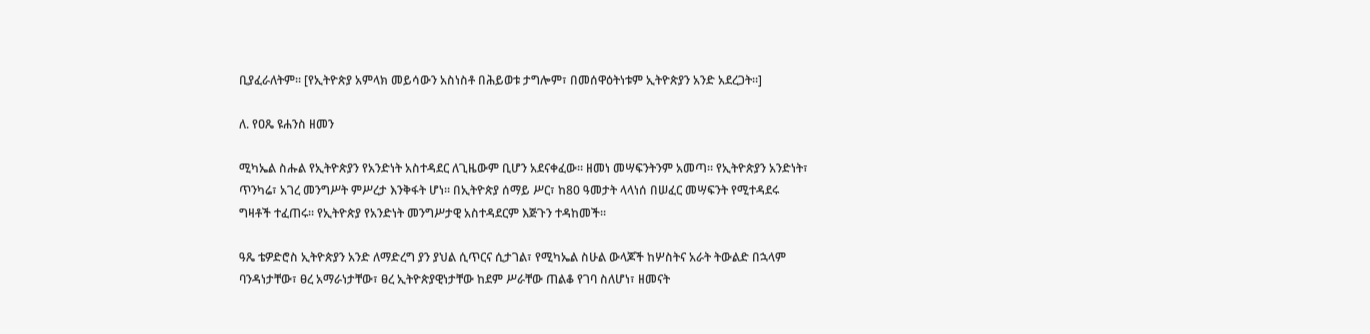ቢያፈራለትም። [የኢትዮጵያ አምላክ መይሳውን አስነስቶ በሕይወቱ ታግሎም፣ በመሰዋዕትነቱም ኢትዮጵያን አንድ አደረጋት።]

ለ. የዐጼ ዩሐንስ ዘመን

ሚካኤል ስሑል የኢትዮጵያን የአንድነት አስተዳደር ለጊዜውም ቢሆን አደናቀፈው። ዘመነ መሣፍንትንም አመጣ። የኢትዮጵያን አንድነት፣ ጥንካሬ፣ አገረ መንግሥት ምሥረታ እንቅፋት ሆነ። በኢትዮጵያ ሰማይ ሥር፣ ከ80 ዓመታት ላላነሰ በሠፈር መሣፍንት የሚተዳደሩ ግዛቶች ተፈጠሩ። የኢትዮጵያ የአንድነት መንግሥታዊ አስተዳደርም እጅጉን ተዳከመች።

ዓጼ ቴዎድሮስ ኢትዮጵያን አንድ ለማድረግ ያን ያህል ሲጥርና ሲታገል፣ የሚካኤል ስሁል ውላጆች ከሦስትና አራት ትውልድ በኋላም ባንዳነታቸው፣ ፀረ አማራነታቸው፣ ፀረ ኢትዮጵያዊነታቸው ከደም ሥራቸው ጠልቆ የገባ ስለሆነ፣ ዘመናት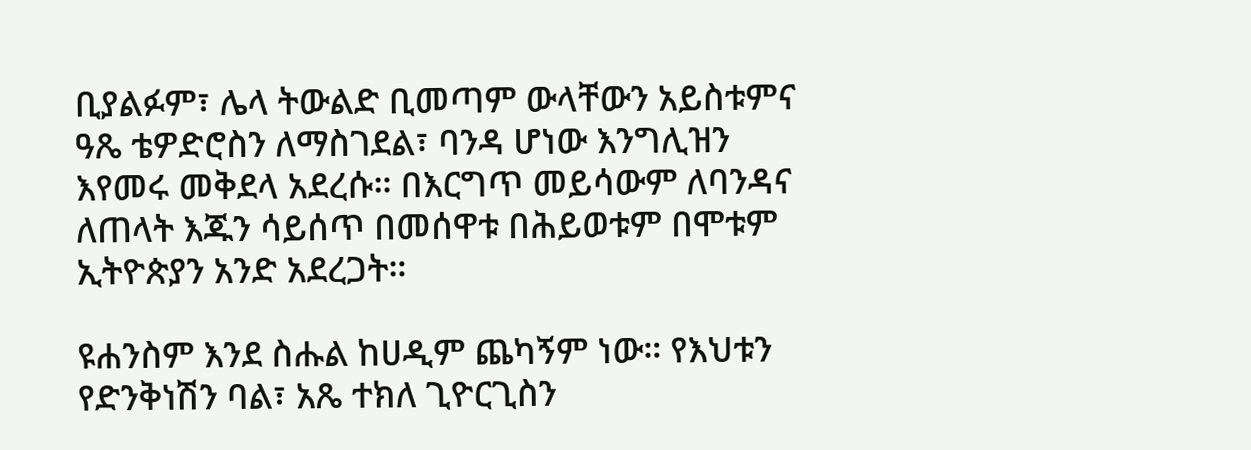ቢያልፉም፣ ሌላ ትውልድ ቢመጣም ውላቸውን አይስቱምና ዓጼ ቴዎድሮስን ለማስገደል፣ ባንዳ ሆነው እንግሊዝን እየመሩ መቅደላ አደረሱ። በእርግጥ መይሳውም ለባንዳና ለጠላት እጁን ሳይሰጥ በመሰዋቱ በሕይወቱም በሞቱም ኢትዮጵያን አንድ አደረጋት።

ዩሐንስም እንደ ስሑል ከሀዲም ጨካኝም ነው። የእህቱን የድንቅነሽን ባል፣ አጼ ተክለ ጊዮርጊስን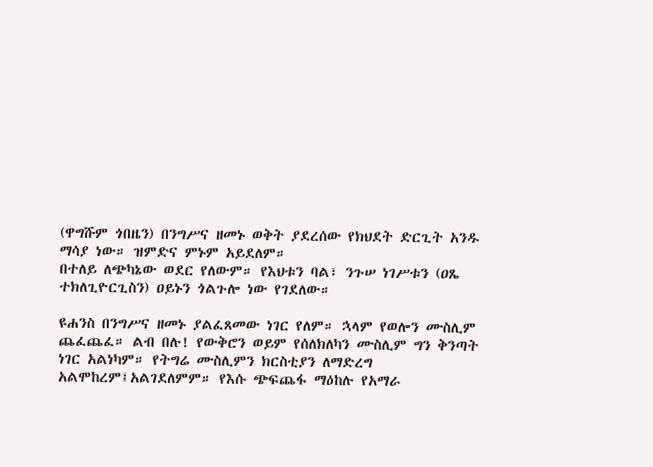(ዋግሹም ጎበዜን) በንግሥና ዘመኑ ወቅት ያደረሰው የክህደት ድርጊት አንዱ ማሳያ ነው። ዝምድና ምኑም አይደለም።
በተለይ ለጭካኔው ወደር የለውም። የእህቱን ባል፣ ንጉሠ ነገሥቱን (ዐጼ ተክለጊዮርጊስን) ዐይኑን ጎልጉሎ ነው የገደለው።

ዩሐንስ በንግሥና ዘመኑ ያልፈጸመው ነገር የለም። ኋላም የወሎን ሙስሊም ጨፈጨፈ። ልብ በሉ! የውቅሮን ወይም የሰለክለካን ሙስሊም ግን ቅንጣት ነገር አልነካም። የትግሬ ሙስሊምን ክርስቲያን ለማድረግ አልሞከረም፤አልገደለምም። የእሱ ጭፍጨፋ ማዕከሉ የአማራ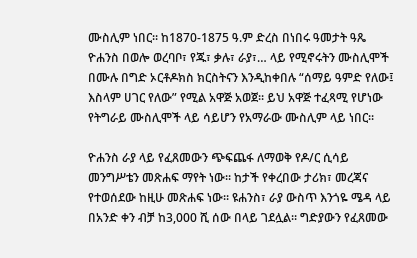ሙስሊም ነበር። ከ1870-1875 ዓ.ም ድረስ በነበሩ ዓመታት ዓጼ ዮሐንስ በወሎ ወረባቦ፣ የጁ፣ ቃሉ፣ ራያ፣… ላይ የሚኖሩትን ሙስሊሞች በሙሉ በግድ ኦርቶዶክስ ክርስትናን እንዲከቀበሉ “ሰማይ ዓምድ የለው፤ እስላም ሀገር የለው” የሚል አዋጅ አወጀ። ይህ አዋጅ ተፈጻሚ የሆነው የትግራይ ሙስሊሞች ላይ ሳይሆን የአማራው ሙስሊም ላይ ነበር።

ዮሐንስ ራያ ላይ የፈጸመውን ጭፍጨፋ ለማወቅ የዶ/ር ሲሳይ መንግሥቴን መጽሐፍ ማየት ነው። ከታች የቀረበው ታሪክ፣ መረጃና የተወሰደው ከዚሁ መጽሐፍ ነው። ዩሐንስ፣ ራያ ውስጥ እንጎዬ ሜዳ ላይ በአንድ ቀን ብቻ ከ3,000 ሺ ሰው በላይ ገደሏል። ግድያውን የፈጸመው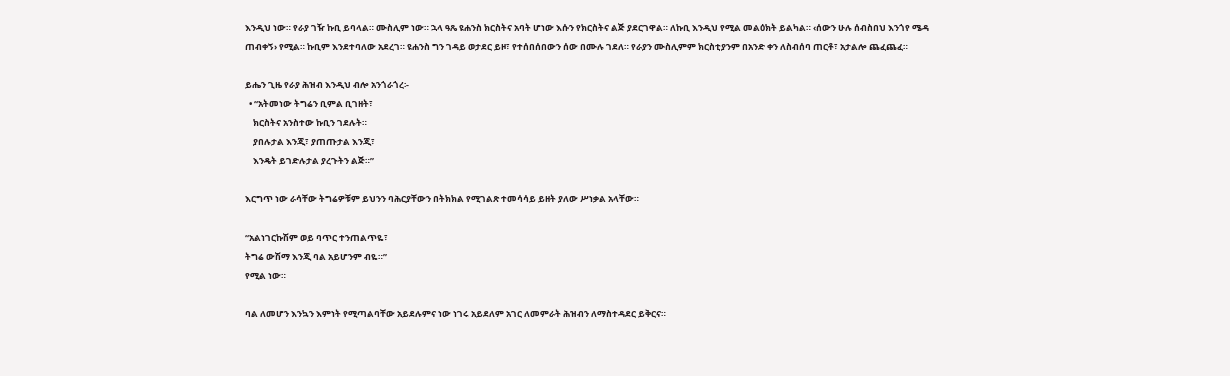እንዲህ ነው። የራያ ገዥ ኩቢ ይባላል። ሙስሊም ነው። ኋላ ዓጼ ዩሐንስ ክርስትና አባት ሆነው እሱን የክርስትና ልጅ ያደርገዋል። ለኩቢ እንዲህ የሚል መልዕክት ይልካል። ‹ሰውን ሁሉ ሰብስበህ እንጎየ ሜዳ ጠብቀኝ› የሚል። ኩቢም እንደተባለው አደረገ። ዩሐንስ ግን ገዳይ ወታደር ይዞ፣ የተሰበሰበውን ሰው በሙሉ ገደለ። የራያን ሙስሊምም ክርስቲያንም በአንድ ቀን ለስብሰባ ጠርቶ፣ አታልሎ ጨፈጨፈ።

ይሔን ጊዜ የራያ ሕዝብ እንዲህ ብሎ አንጎራጎረ፡-
  • “አትመነው ትግሬን ቢምል ቢገዘት፣
    ክርስትና አንስተው ኩቢን ገደሉት።
    ያበሉታል እንጂ፣ ያጠጡታል እንጂ፣
    እንዴት ይገድሉታል ያረጉትን ልጅ።”

እርግጥ ነው ራሳቸው ትግሬዎቹም ይህንን ባሕርያቸውን በትክክል የሚገልጽ ተመሳሳይ ይዘት ያለው ሥነቃል አላቸው።

“አልነገርኩሽም ወይ ባጥር ተንጠልጥዬ፣
ትግሬ ውሽማ እንጂ ባል አይሆንም ብዬ።”
የሚል ነው።

ባል ለመሆን እንኳን እምነት የሚጣልባቸው አይደሉምና ነው ነገሩ አይደለም አገር ለመምራት ሕዝብን ለማስተዳደር ይቅርና።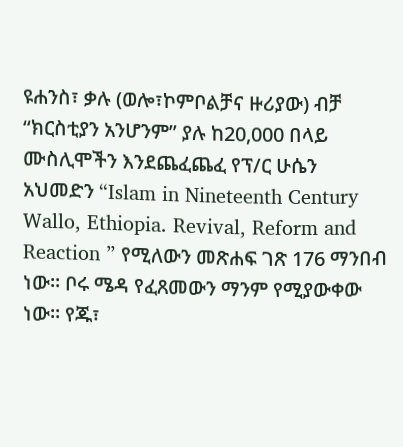ዩሐንስ፣ ቃሉ (ወሎ፣ኮምቦልቻና ዙሪያው) ብቻ “ክርስቲያን አንሆንም” ያሉ ከ20,000 በላይ ሙስሊሞችን እንደጨፈጨፈ የፕ/ር ሁሴን አህመድን “Islam in Nineteenth Century Wallo, Ethiopia. Revival, Reform and Reaction ” የሚለውን መጽሐፍ ገጽ 176 ማንበብ ነው። ቦሩ ሜዳ የፈጸመውን ማንም የሚያውቀው ነው። የጁ፣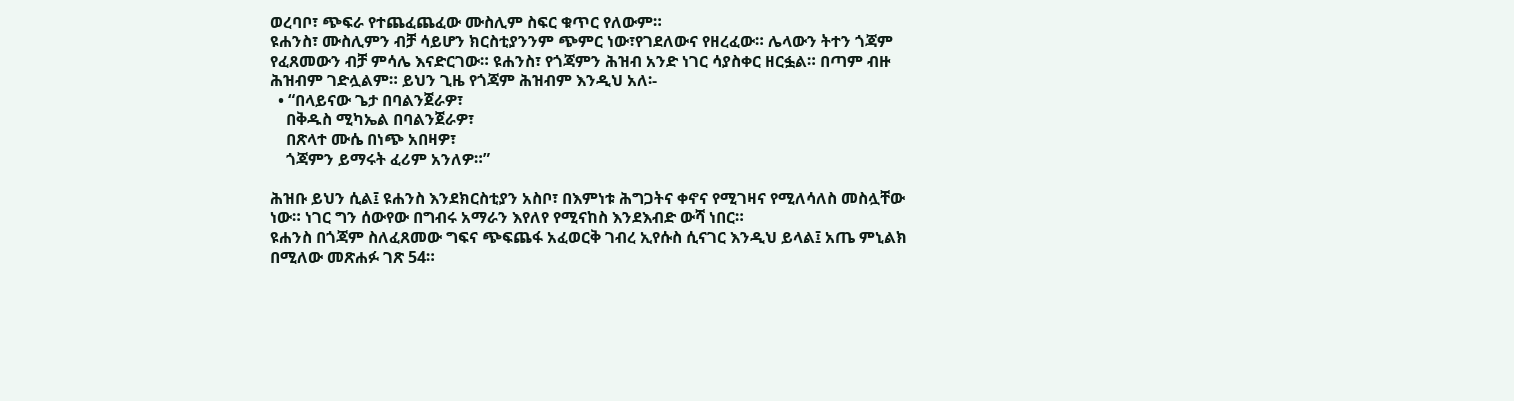ወረባቦ፣ ጭፍራ የተጨፈጨፈው ሙስሊም ስፍር ቁጥር የለውም።
ዩሐንስ፣ ሙስሊምን ብቻ ሳይሆን ክርስቲያንንም ጭምር ነው፣የገደለውና የዘረፈው። ሌላውን ትተን ጎጃም የፈጸመውን ብቻ ምሳሌ እናድርገው። ዩሐንስ፣ የጎጃምን ሕዝብ አንድ ነገር ሳያስቀር ዘርፏል። በጣም ብዙ ሕዝብም ገድሏልም። ይህን ጊዜ የጎጃም ሕዝብም እንዲህ አለ፡-
  • “በላይናው ጌታ በባልንጀራዎ፣
    በቅዱስ ሚካኤል በባልንጀራዎ፣
    በጽላተ ሙሴ በነጭ አበዛዎ፣
    ጎጃምን ይማሩት ፈሪም አንለዎ።”

ሕዝቡ ይህን ሲል፤ ዩሐንስ እንደክርስቲያን አስቦ፣ በእምነቱ ሕግጋትና ቀኖና የሚገዛና የሚለሳለስ መስሏቸው ነው። ነገር ግን ሰውየው በግብሩ አማራን እየለየ የሚናከስ እንደእብድ ውሻ ነበር።
ዩሐንስ በጎጃም ስለፈጸመው ግፍና ጭፍጨፋ አፈወርቅ ገብረ ኢየሱስ ሲናገር እንዲህ ይላል፤ አጤ ምኒልክ በሚለው መጽሐፉ ገጽ 54።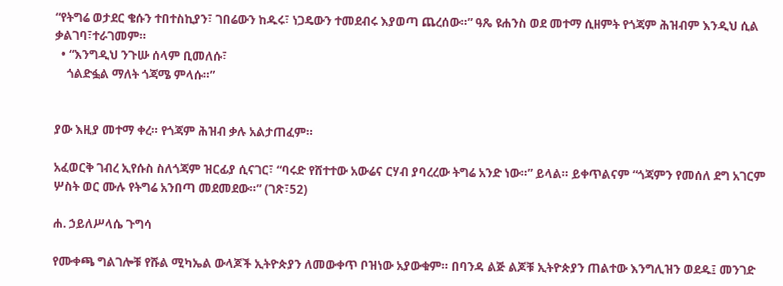“የትግሬ ወታደር ቄሱን ተበተስኪያን፣ ገበሬውን ከዱሩ፣ ነጋዴውን ተመደብሩ እያወጣ ጨረሰው።” ዓጼ ዩሐንስ ወደ መተማ ሲዘምት የጎጃም ሕዝብም እንዲህ ሲል ቃልገባ፣ተራገመም።
  • “እንግዲህ ንጉሡ ሰላም ቢመለሱ፣
    ጎልድፏል ማለት ጎጃሜ ምላሱ።”


ያው እዚያ መተማ ቀረ። የጎጃም ሕዝብ ቃሉ አልታጠፈም።

አፈወርቅ ገብረ ኢየሱስ ስለጎጃም ዝርፊያ ሲናገር፣ “ባሩድ የሸተተው አውሬና ርሃብ ያባረረው ትግሬ አንድ ነው።” ይላል። ይቀጥልናም “ጎጃምን የመሰለ ደግ አገርም ሦስት ወር ሙሉ የትግሬ አንበጣ መደመደው።” (ገጽ፣52)

ሐ. ኃይለሥላሴ ጉግሳ

የሙቀጫ ግልገሎቹ የሹል ሚካኤል ውላጆች ኢትዮጵያን ለመውቀጥ ቦዝነው አያውቁም። በባንዳ ልጅ ልጆቹ ኢትዮጵያን ጠልተው እንግሊዝን ወደዱ፤ መንገድ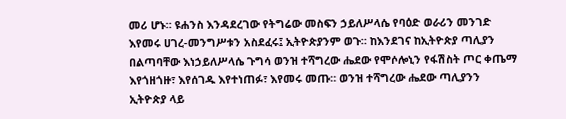መሪ ሆኑ። ዩሐንስ እንዳደረገው የትግሬው መስፍን ኃይለሥላሴ የባዕድ ወራሪን መንገድ እየመሩ ሀገረ-መንግሥቱን አስደፈሩ፤ ኢትዮጵያንም ወጉ። ከእንደገና ከኢትዮጵያ ጣሊያን በልጣባቸው እነኃይለሥላሴ ጉግሳ ወንዝ ተሻግረው ሔደው የሞሶሎኒን የፋሽስት ጦር ቀጤማ እየጎዘጎዙ፣ እየሰገዱ እየተነጠፉ፣ እየመሩ መጡ። ወንዝ ተሻግረው ሔደው ጣሊያንን ኢትዮጵያ ላይ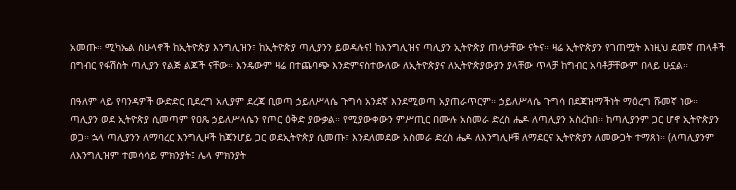አመጡ። ሚካኤል ስሁላኖች ከኢትዮጵያ እንግሊዝን፣ ከኢትዮጵያ ጣሊያንን ይወዳሉና! ከእንግሊዝና ጣሊያን ኢትዮጵያ ጠላታቸው ናትና። ዛሬ ኢትዮጵያን የገጠሟት እነዚህ ደመኛ ጠላቶች በግብር የፋሽስት ጣሊያን የልጅ ልጆች ናቸው። እንዴውም ዛሬ በተጨባጭ እንድምናስተውለው ለኢትዮጵያና ለኢትዮጵያውያን ያላቸው ጥላቻ ከግብር አባቶቻቸውም በላይ ሁኗል።

በዓለም ላይ የባንዳዎች ውድድር ቢደረግ አሊያም ደረጃ ቢወጣ ኃይለሥላሴ ጉግሳ አንደኛ እንደሚወጣ አያጠራጥርም። ኃይለሥላሴ ጉግሳ በደጃዝማችነት ማዕረግ ሹመኛ ነው። ጣሊያን ወደ ኢትዮጵያ ሲመጣም የዐጼ ኃይለሥላሴን የጦር ዕቅድ ያውቃል። የሚያውቀውን ምሥጢር በሙሉ አስመራ ድረስ ሔዶ ለጣሊያን አስረከበ። ከጣሊያንም ጋር ሆኖ ኢትዮጵያን ወጋ። ኋላ ጣሊያንን ለማባረር እንግሊዞች ከጃንሆይ ጋር ወደኢትዮጵያ ሲመጡ፣ እንደለመደው አስመራ ድረስ ሔዶ ለእንግሊዞቹ ለማደርና ኢትዮጵያን ለመውጋት ተማጸነ። (ለጣሊያንም ለእንግሊዝም ተመሳሳይ ምክንያት፤ ሌላ ምክንያት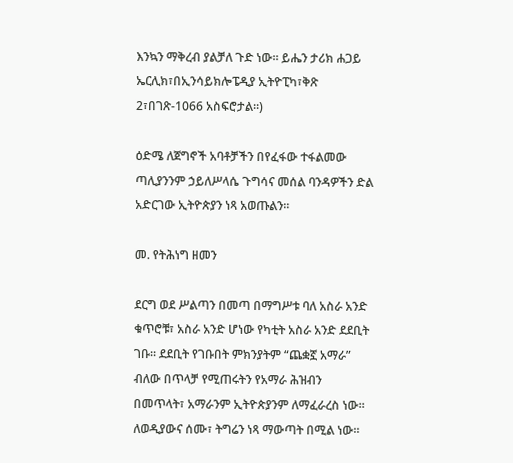እንኳን ማቅረብ ያልቻለ ጉድ ነው። ይሔን ታሪክ ሐጋይ ኤርሊክ፣በኢንሳይክሎፔዲያ ኢትዮፒካ፣ቅጽ 2፣በገጽ-1066 አስፍሮታል።)

ዕድሜ ለጀግኖች አባቶቻችን በየፈፋው ተፋልመው ጣሊያንንም ኃይለሥላሴ ጉግሳና መሰል ባንዳዎችን ድል አድርገው ኢትዮጵያን ነጻ አወጡልን።

መ. የትሕነግ ዘመን

ደርግ ወደ ሥልጣን በመጣ በማግሥቱ ባለ አስራ አንድ ቁጥሮቹ፣ አስራ አንድ ሆነው የካቲት አስራ አንድ ደደቢት ገቡ። ደደቢት የገቡበት ምክንያትም “ጨቋኟ አማራ” ብለው በጥላቻ የሚጠሩትን የአማራ ሕዝብን በመጥላት፣ አማራንም ኢትዮጵያንም ለማፈራረስ ነው። ለወዲያውና ሰሙ፣ ትግሬን ነጻ ማውጣት በሚል ነው።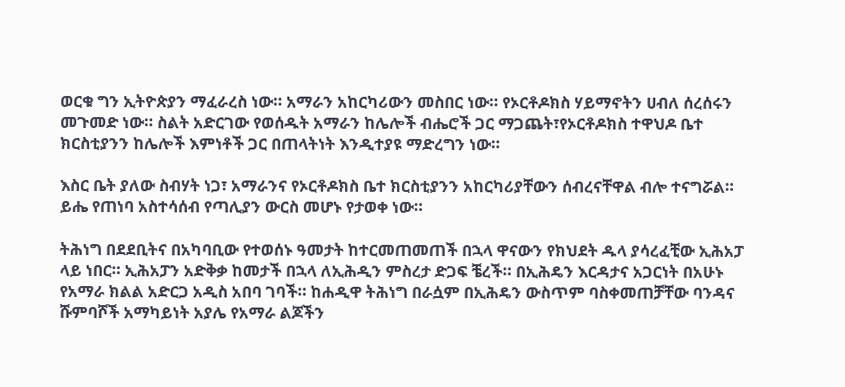ወርቁ ግን ኢትዮጵያን ማፈራረስ ነው። አማራን አከርካሪውን መስበር ነው። የኦርቶዶክስ ሃይማኖትን ሀብለ ሰረሰሩን መጉመድ ነው። ስልት አድርገው የወሰዱት አማራን ከሌሎች ብሔሮች ጋር ማጋጨት፣የኦርቶዶክስ ተዋህዶ ቤተ ክርስቲያንን ከሌሎች እምነቶች ጋር በጠላትነት እንዲተያዩ ማድረግን ነው።

እስር ቤት ያለው ስብሃት ነጋ፣ አማራንና የኦርቶዶክስ ቤተ ክርስቲያንን አከርካሪያቸውን ሰብረናቸዋል ብሎ ተናግሯል። ይሔ የጠነባ አስተሳሰብ የጣሊያን ውርስ መሆኑ የታወቀ ነው።

ትሕነግ በደደቢትና በአካባቢው የተወሰኑ ዓመታት ከተርመጠመጠች በኋላ ዋናውን የክህደት ዱላ ያሳረፈቺው ኢሕአፓ ላይ ነበር። ኢሕአፓን አድቅቃ ከመታች በኋላ ለኢሕዲን ምስረታ ድጋፍ ቼረች። በኢሕዴን እርዳታና አጋርነት በአሁኑ የአማራ ክልል አድርጋ አዲስ አበባ ገባች። ከሐዲዋ ትሕነግ በራሷም በኢሕዴን ውስጥም ባስቀመጠቻቸው ባንዳና ሹምባሾች አማካይነት አያሌ የአማራ ልጆችን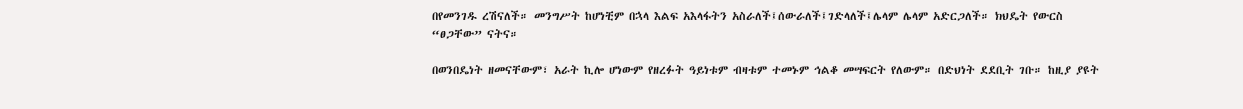በየመንገዱ ረሽናለች። መንግሥት ከሆነቺም በኋላ እልፍ አእላፋትን አስራለች፤ሰውራለች፤ገድላለች፤ሌላም ሌላም አድርጋለች። ክህዴት የውርስ “ፀጋቸው” ናትና።

በወንበዴነት ዘመናቸውም፣ አራት ኪሎ ሆነውም የዘረፉት ዓይነቱም ብዛቱም ተመኑም ኅልቆ መሣፍርት የለውም። በድህነት ደደቢት ገቡ። ከዚያ ያዩት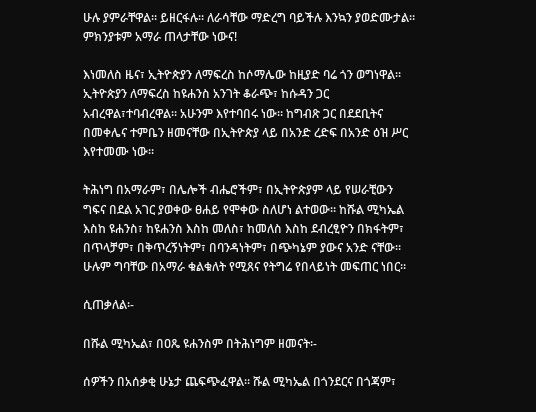ሁሉ ያምራቸዋል። ይዘርፋሉ። ለራሳቸው ማድረግ ባይችሉ እንኳን ያወድሙታል። ምክንያቱም አማራ ጠላታቸው ነውና!

እነመለስ ዜና፣ ኢትዮጵያን ለማፍረስ ከሶማሌው ከዚያድ ባሬ ጎን ወግነዋል። ኢትዮጵያን ለማፍረስ ከዩሐንስ አንገት ቆራጭ፣ ከሱዳን ጋር አብረዋል፣ተባብረዋል። አሁንም እየተባበሩ ነው። ከግብጽ ጋር በደደቢትና በመቀሌና ተምቤን ዘመናቸው በኢትዮጵያ ላይ በአንድ ረድፍ በአንድ ዕዝ ሥር እየተመሙ ነው።

ትሕነግ በአማራም፣ በሌሎች ብሔሮችም፣ በኢትዮጵያም ላይ የሠራቺውን ግፍና በደል አገር ያወቀው ፀሐይ የሞቀው ስለሆነ ልተወው። ከሹል ሚካኤል እስከ ዩሐንስ፣ ከዩሐንስ እስከ መለስ፣ ከመለስ እስከ ደብረፂዮን በክፋትም፣ በጥላቻም፣ በቅጥረኝነትም፣ በባንዳነትም፣ በጭካኔም ያውና አንድ ናቸው። ሁሉም ግባቸው በአማራ ቁልቁለት የሚጸና የትግሬ የበላይነት መፍጠር ነበር።

ሲጠቃለል፡-

በሹል ሚካኤል፣ በዐጼ ዩሐንስም በትሕነግም ዘመናት፡-

ሰዎችን በአሰቃቂ ሁኔታ ጨፍጭፈዋል። ሹል ሚካኤል በጎንደርና በጎጃም፣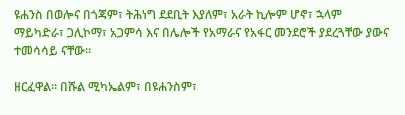ዩሐንስ በወሎና በጎጃም፣ ትሕነግ ደደቢት እያለም፣ አራት ኪሎም ሆኖ፣ ኋላም ማይካድራ፣ ጋሊኮማ፣ አጋምሳ እና በሌሎች የአማራና የአፋር መንደሮች ያደረጓቸው ያውና ተመሳሳይ ናቸው።

ዘርፈዋል። በሹል ሚካኤልም፣ በዩሐንስም፣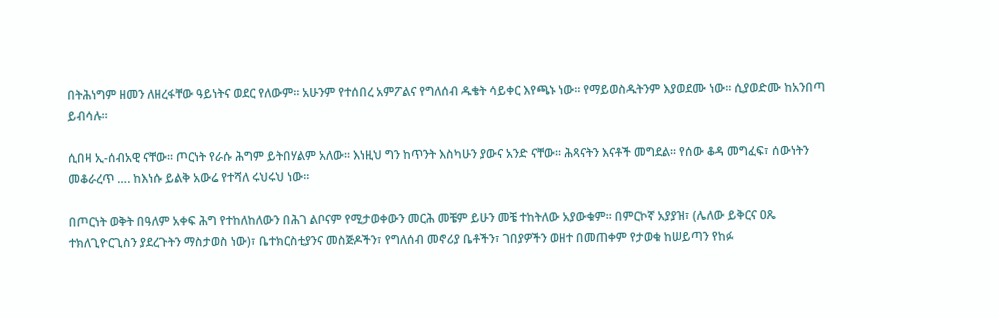በትሕነግም ዘመን ለዘረፋቸው ዓይነትና ወደር የለውም። አሁንም የተሰበረ አምፖልና የግለሰብ ዱቄት ሳይቀር እየጫኑ ነው። የማይወስዱትንም እያወደሙ ነው። ሲያወድሙ ከአንበጣ ይብሳሉ።

ሲበዛ ኢ-ሰብአዊ ናቸው። ጦርነት የራሱ ሕግም ይትበሃልም አለው። እነዚህ ግን ከጥንት እስካሁን ያውና አንድ ናቸው። ሕጻናትን እናቶች መግደል። የሰው ቆዳ መግፈፍ፣ ሰውነትን መቆራረጥ …. ከእነሱ ይልቅ አውሬ የተሻለ ሩህሩህ ነው።

በጦርነት ወቅት በዓለም አቀፍ ሕግ የተከለከለውን በሕገ ልቦናም የሚታወቀውን መርሕ መቼም ይሁን መቼ ተከትለው አያውቁም። በምርኮኛ አያያዝ፣ (ሌለው ይቅርና ዐጼ ተክለጊዮርጊስን ያደረጉትን ማስታወስ ነው)፣ ቤተክርስቲያንና መስጅዶችን፣ የግለሰብ መኖሪያ ቤቶችን፣ ገበያዎችን ወዘተ በመጠቀም የታወቁ ከሠይጣን የከፉ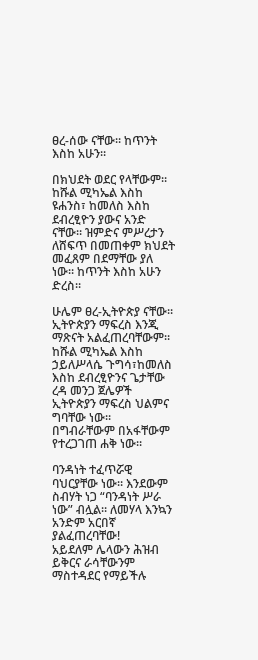ፀረ-ሰው ናቸው። ከጥንት እስከ አሁን።

በክህደት ወደር የላቸውም። ከሹል ሚካኤል እስከ ዩሐንስ፣ ከመለስ እስከ ደብረፂዮን ያውና አንድ ናቸው። ዝምድና ምሥረታን ለሸፍጥ በመጠቀም ክህደት መፈጸም በደማቸው ያለ ነው። ከጥንት እስከ አሁን ድረስ።

ሁሌም ፀረ-ኢትዮጵያ ናቸው። ኢትዮጵያን ማፍረስ እንጂ ማጽናት አልፈጠረባቸውም። ከሹል ሚካኤል እስከ ኃይለሥላሴ ጉግሳ፣ከመለስ እስከ ደብረፂዮንና ጌታቸው ረዳ መንጋ ጀሌዎች ኢትዮጵያን ማፍረስ ህልምና ግባቸው ነው። በግብራቸውም በአፋቸውም የተረጋገጠ ሐቅ ነው።

ባንዳነት ተፈጥሯዊ ባህርያቸው ነው። እንደውም ስብሃት ነጋ “ባንዳነት ሥራ ነው” ብሏል። ለመሃላ እንኳን አንድም አርበኛ ያልፈጠረባቸው!
አይደለም ሌላውን ሕዝብ ይቅርና ራሳቸውንም ማስተዳደር የማይችሉ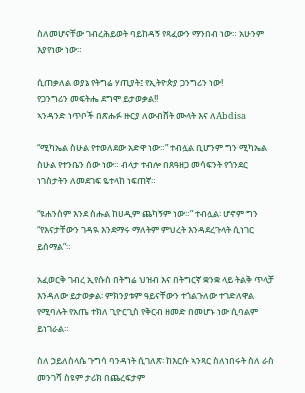ስለመሆናቸው ገብረሕይወት ባይከዳኝ የጻፈውን ማንበብ ነው። አሁንም እያየነው ነው።

ሲጠቃለል ወያኔ የትግሬ ሃጢያት፤ የኢትዮጵያ ጋንግሪን ነው!
የጋንግሪን መፍትሔ ደግሞ ይታወቃል!!
ኣንዳንድ ነጥቦች በጽሑፉ ዙርያ ለውብሸት ሙላት እና ለAbdisa

“ሚካኤል ስሁል የተወለደው አድዋ ነው።” ተብሏል ቢሆንም ግን ሚካኤል ስሁል የተንቤን ሰው ነው። ብላታ ተብሎ በጸዓዘጋ መሳፍንት የጎንደር ነገስታትን ለመደገፍ ዬተላከ ነፍጠኛ።

“ዩሐንስም እንደ ስሑል ከሀዲም ጨካኝም ነው።” ተብሏል፡ ሆኖም ግን “የእናታቸውን ገዳዪ እንደማሩ ማለትም ምህረት እንዳደረጉላት ሲነገር ይሰማል”።

አፈወርቅ ገብረ ኢየሱስ በትግሬ ህዝብ እና በትግርኛ ቋንቋ ላይ ትልቅ ጥላቻ እንዳለው ይታወቃል፡ ምክንያቱም ዓይናቸውን ተጎልጉለው ተገድለዋል የሚባሉት የአጤ ተክለ ጊዮርጊስ የቅርብ ዘመድ በመሆኑ ነው ሲባልም ይነገራል።

ስለ ኃይለስላሴ ጉግሳ ባንዳነት ሲገለጽ፡ ከእርሱ ኣንጻር ስለነበሩት ስለ ራስ መንገሻ ስዩም ታሪክ በጨረፍታም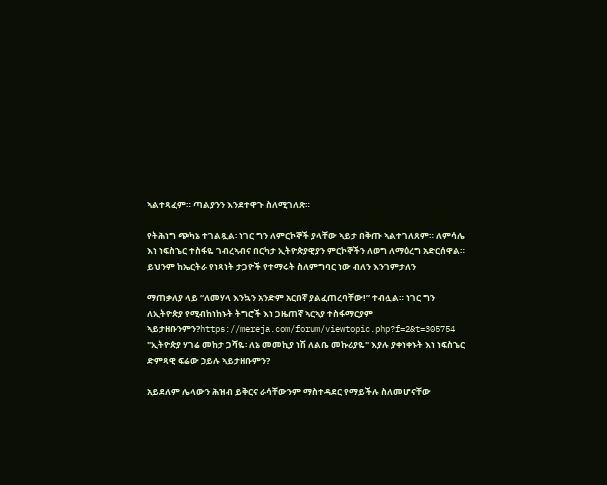ኣልተጻፈም። ጣልያንን እንደተዋጉ ስለሚገለጽ።

የትሕነግ ጭካኔ ተገልጿል፡ ነገር ግን ለምርኮኞች ያላቸው ኣይታ በቅጡ ኣልተገለጸም። ለምሳሌ እነ ነፍስኄር ተስፋዬ ገብረኣብና በርካታ ኢትዮጵያዊያን ምርኮኞችን ለወግ ለማዕረግ አድርሰዋል። ይህንም ከኤርትራ የነጻነት ታጋዮች የተማሩት ስለምግባር ነው ብለን እንገምታለን

ማጠቃለያ ላይ “ለመሃላ እንኳን አንድም አርበኛ ያልፈጠረባቸው!” ተብሏል። ነገር ግን ለኢትዮጵያ የሚብከነከኑት ትግሮች እነ ጋዜጠኛ ኣርኣያ ተስፋማርያም ኣይታዘቡንምን?https://mereja.com/forum/viewtopic.php?f=2&t=305754 "ኢትዮጵያ ሃገሬ መከታ ጋሻዬ፡ ለኔ መመኪያ ነሽ ለልቤ መኩሪያዬ" እያሉ ያቀነቀኑት እነ ነፍስኄር ድምጻዊ ፍሬው ኃይሉ ኣይታዘቡምን?

አይደለም ሌላውን ሕዝብ ይቅርና ራሳቸውንም ማስተዳደር የማይችሉ ስለመሆናቸው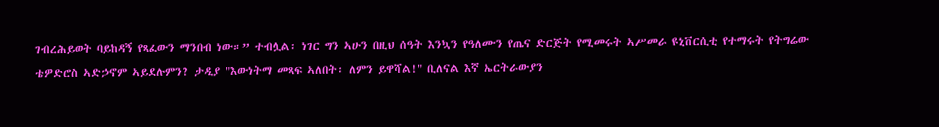ገብረሕይወት ባይከዳኝ የጻፈውን ማንበብ ነው።” ተብሏል፡ ነገር ግን ኣሁን በዚህ ሰዓት እንኳን የዓለሙን የጤና ድርጅት የሚመሩት ኣሥመራ ዩኒቨርሲቲ የተማሩት የትግሬው ቴዎድሮስ ኣድኃኖም ኣይደሉምን? ታዲያ "እውነትማ መጻፍ ኣለበት፡ ለምን ይዋሻል!" ቢለናል እኛ ኤርትራውያን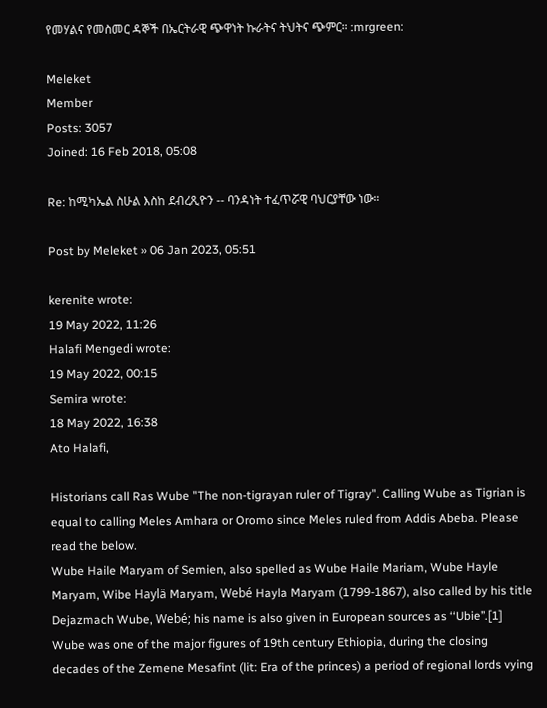የመሃልና የመስመር ዳኞች በኤርትራዊ ጭዋነት ኩራትና ትህትና ጭምር። :mrgreen:

Meleket
Member
Posts: 3057
Joined: 16 Feb 2018, 05:08

Re: ከሚካኤል ስሁል እስከ ደብረጺዮን -- ባንዳነት ተፈጥሯዊ ባህርያቸው ነው።

Post by Meleket » 06 Jan 2023, 05:51

kerenite wrote:
19 May 2022, 11:26
Halafi Mengedi wrote:
19 May 2022, 00:15
Semira wrote:
18 May 2022, 16:38
Ato Halafi,

Historians call Ras Wube "The non-tigrayan ruler of Tigray". Calling Wube as Tigrian is equal to calling Meles Amhara or Oromo since Meles ruled from Addis Abeba. Please read the below.
Wube Haile Maryam of Semien, also spelled as Wube Haile Mariam, Wube Hayle Maryam, Wibe Haylä Maryam, Webé Hayla Maryam (1799-1867), also called by his title Dejazmach Wube, Webé; his name is also given in European sources as ‘‘Ubie’’.[1] Wube was one of the major figures of 19th century Ethiopia, during the closing decades of the Zemene Mesafint (lit: Era of the princes) a period of regional lords vying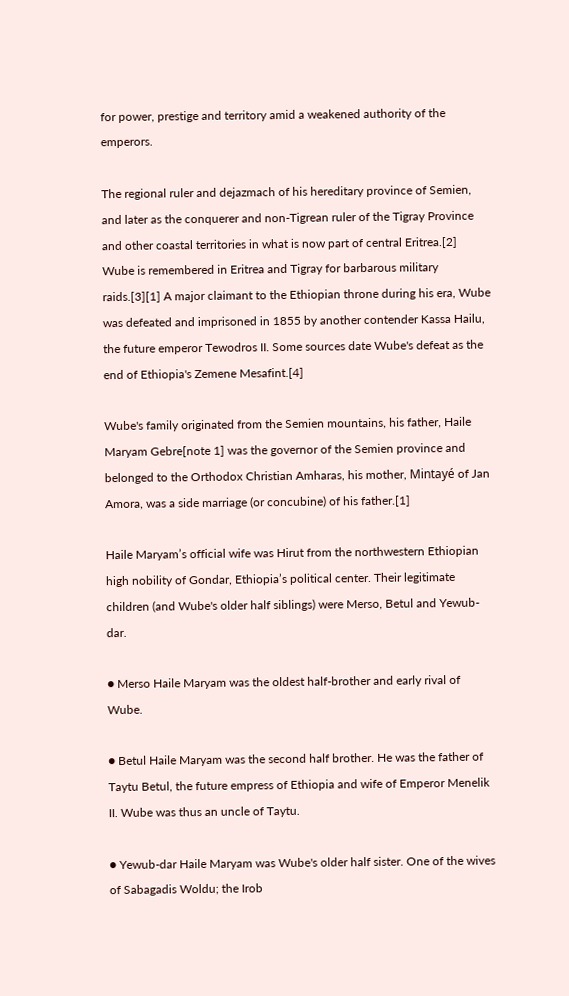for power, prestige and territory amid a weakened authority of the emperors.

The regional ruler and dejazmach of his hereditary province of Semien, and later as the conquerer and non-Tigrean ruler of the Tigray Province and other coastal territories in what is now part of central Eritrea.[2] Wube is remembered in Eritrea and Tigray for barbarous military raids.[3][1] A major claimant to the Ethiopian throne during his era, Wube was defeated and imprisoned in 1855 by another contender Kassa Hailu, the future emperor Tewodros II. Some sources date Wube's defeat as the end of Ethiopia's Zemene Mesafint.[4]

Wube's family originated from the Semien mountains, his father, Haile Maryam Gebre[note 1] was the governor of the Semien province and belonged to the Orthodox Christian Amharas, his mother, Mintayé of Jan Amora, was a side marriage (or concubine) of his father.[1]

Haile Maryam’s official wife was Hirut from the northwestern Ethiopian high nobility of Gondar, Ethiopia’s political center. Their legitimate children (and Wube's older half siblings) were Merso, Betul and Yewub-dar.

● Merso Haile Maryam was the oldest half-brother and early rival of Wube.

● Betul Haile Maryam was the second half brother. He was the father of Taytu Betul, the future empress of Ethiopia and wife of Emperor Menelik II. Wube was thus an uncle of Taytu.

● Yewub-dar Haile Maryam was Wube's older half sister. One of the wives of Sabagadis Woldu; the Irob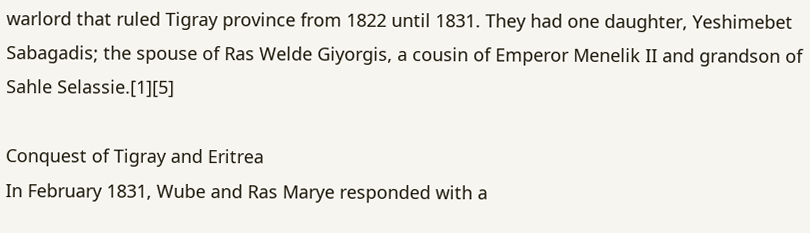warlord that ruled Tigray province from 1822 until 1831. They had one daughter, Yeshimebet Sabagadis; the spouse of Ras Welde Giyorgis, a cousin of Emperor Menelik II and grandson of Sahle Selassie.[1][5]

Conquest of Tigray and Eritrea
In February 1831, Wube and Ras Marye responded with a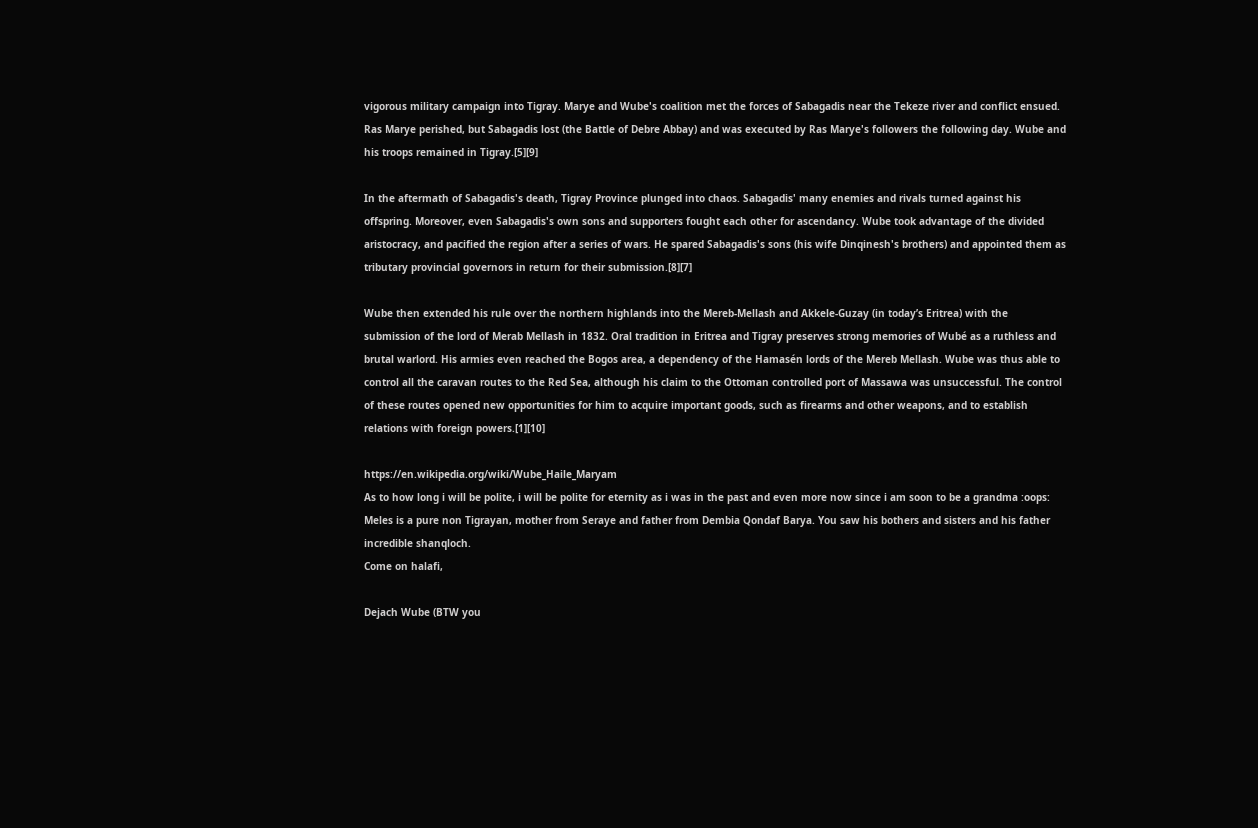vigorous military campaign into Tigray. Marye and Wube's coalition met the forces of Sabagadis near the Tekeze river and conflict ensued. Ras Marye perished, but Sabagadis lost (the Battle of Debre Abbay) and was executed by Ras Marye's followers the following day. Wube and his troops remained in Tigray.[5][9]

In the aftermath of Sabagadis's death, Tigray Province plunged into chaos. Sabagadis' many enemies and rivals turned against his offspring. Moreover, even Sabagadis's own sons and supporters fought each other for ascendancy. Wube took advantage of the divided aristocracy, and pacified the region after a series of wars. He spared Sabagadis's sons (his wife Dinqinesh's brothers) and appointed them as tributary provincial governors in return for their submission.[8][7]

Wube then extended his rule over the northern highlands into the Mereb-Mellash and Akkele-Guzay (in today’s Eritrea) with the submission of the lord of Merab Mellash in 1832. Oral tradition in Eritrea and Tigray preserves strong memories of Wubé as a ruthless and brutal warlord. His armies even reached the Bogos area, a dependency of the Hamasén lords of the Mereb Mellash. Wube was thus able to control all the caravan routes to the Red Sea, although his claim to the Ottoman controlled port of Massawa was unsuccessful. The control of these routes opened new opportunities for him to acquire important goods, such as firearms and other weapons, and to establish relations with foreign powers.[1][10]

https://en.wikipedia.org/wiki/Wube_Haile_Maryam
As to how long i will be polite, i will be polite for eternity as i was in the past and even more now since i am soon to be a grandma :oops:
Meles is a pure non Tigrayan, mother from Seraye and father from Dembia Qondaf Barya. You saw his bothers and sisters and his father incredible shanqloch.
Come on halafi,

Dejach Wube (BTW you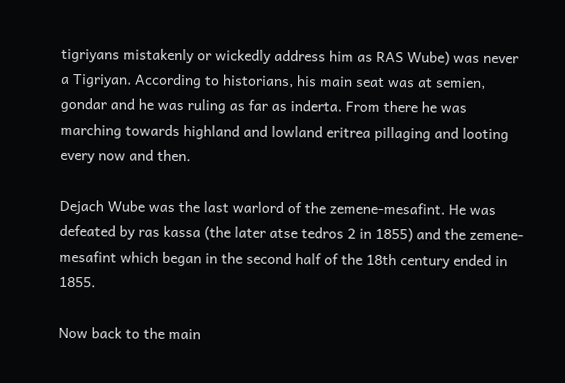tigriyans mistakenly or wickedly address him as RAS Wube) was never a Tigriyan. According to historians, his main seat was at semien, gondar and he was ruling as far as inderta. From there he was marching towards highland and lowland eritrea pillaging and looting every now and then.

Dejach Wube was the last warlord of the zemene-mesafint. He was defeated by ras kassa (the later atse tedros 2 in 1855) and the zemene-mesafint which began in the second half of the 18th century ended in 1855.

Now back to the main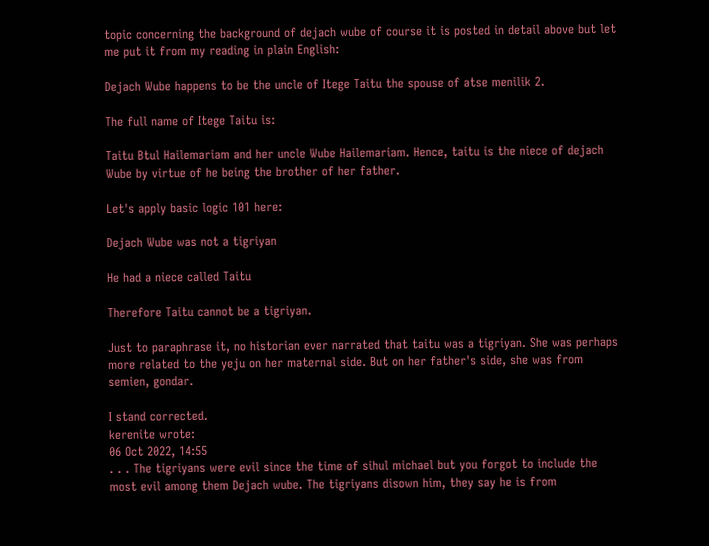topic concerning the background of dejach wube of course it is posted in detail above but let me put it from my reading in plain English:

Dejach Wube happens to be the uncle of Itege Taitu the spouse of atse menilik 2.

The full name of Itege Taitu is:

Taitu Btul Hailemariam and her uncle Wube Hailemariam. Hence, taitu is the niece of dejach Wube by virtue of he being the brother of her father.

Let's apply basic logic 101 here:

Dejach Wube was not a tigriyan

He had a niece called Taitu

Therefore Taitu cannot be a tigriyan.

Just to paraphrase it, no historian ever narrated that taitu was a tigriyan. She was perhaps more related to the yeju on her maternal side. But on her father's side, she was from semien, gondar.

I stand corrected.
kerenite wrote:
06 Oct 2022, 14:55
. . . The tigriyans were evil since the time of sihul michael but you forgot to include the most evil among them Dejach wube. The tigriyans disown him, they say he is from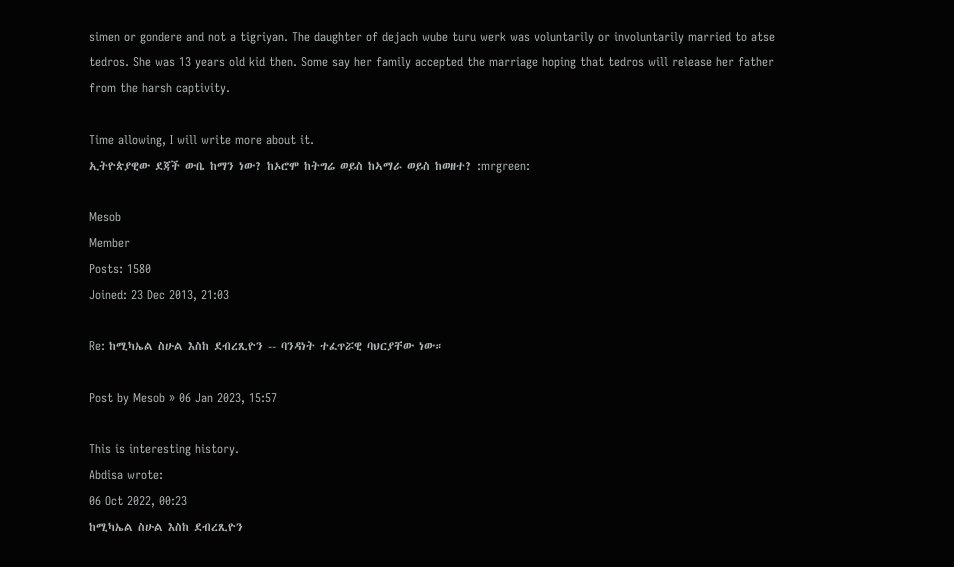simen or gondere and not a tigriyan. The daughter of dejach wube turu werk was voluntarily or involuntarily married to atse tedros. She was 13 years old kid then. Some say her family accepted the marriage hoping that tedros will release her father from the harsh captivity.

Time allowing, I will write more about it.
ኢትዮጵያዊው ደጃች ውቤ ከማን ነው? ከኦሮሞ ከትግሬ ወይስ ከኣማራ ወይስ ከወዘተ? :mrgreen:

Mesob
Member
Posts: 1580
Joined: 23 Dec 2013, 21:03

Re: ከሚካኤል ስሁል እስከ ደብረጺዮን -- ባንዳነት ተፈጥሯዊ ባህርያቸው ነው።

Post by Mesob » 06 Jan 2023, 15:57

This is interesting history.
Abdisa wrote:
06 Oct 2022, 00:23
ከሚካኤል ስሁል እስከ ደብረጺዮን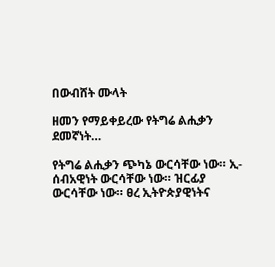በውብሸት ሙላት

ዘመን የማይቀይረው የትግሬ ልሒቃን ደመኛነት…

የትግሬ ልሒቃን ጭካኔ ውርሳቸው ነው። ኢ-ሰብአዊነት ውርሳቸው ነው። ዝርፊያ ውርሳቸው ነው። ፀረ ኢትዮጵያዊነትና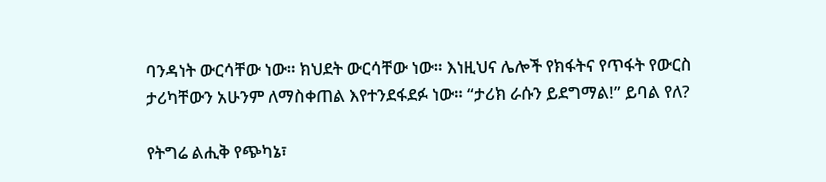ባንዳነት ውርሳቸው ነው። ክህደት ውርሳቸው ነው። እነዚህና ሌሎች የክፋትና የጥፋት የውርስ ታሪካቸውን አሁንም ለማስቀጠል እየተንደፋደፉ ነው። “ታሪክ ራሱን ይደግማል!” ይባል የለ?

የትግሬ ልሒቅ የጭካኔ፣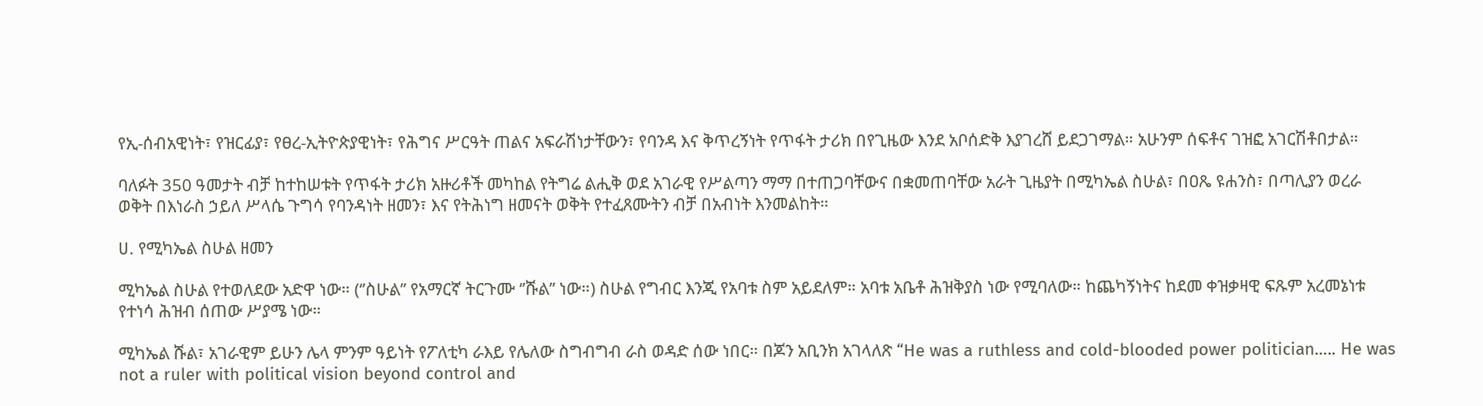የኢ-ሰብአዊነት፣ የዝርፊያ፣ የፀረ-ኢትዮጵያዊነት፣ የሕግና ሥርዓት ጠልና አፍራሽነታቸውን፣ የባንዳ እና ቅጥረኝነት የጥፋት ታሪክ በየጊዜው እንደ አቦሰድቅ እያገረሸ ይደጋገማል። አሁንም ሰፍቶና ገዝፎ አገርሽቶበታል።

ባለፉት 350 ዓመታት ብቻ ከተከሠቱት የጥፋት ታሪክ አዙሪቶች መካከል የትግሬ ልሒቅ ወደ አገራዊ የሥልጣን ማማ በተጠጋባቸውና በቋመጠባቸው አራት ጊዜያት በሚካኤል ስሁል፣ በዐጼ ዩሐንስ፣ በጣሊያን ወረራ ወቅት በእነራስ ኃይለ ሥላሴ ጉግሳ የባንዳነት ዘመን፣ እና የትሕነግ ዘመናት ወቅት የተፈጸሙትን ብቻ በአብነት እንመልከት።

ሀ. የሚካኤል ስሁል ዘመን

ሚካኤል ስሁል የተወለደው አድዋ ነው። (‘’ስሁል’’ የአማርኛ ትርጉሙ ‘’ሹል’’ ነው።) ስሁል የግብር እንጂ የአባቱ ስም አይደለም። አባቱ አቤቶ ሕዝቅያስ ነው የሚባለው። ከጨካኝነትና ከደመ ቀዝቃዛዊ ፍጹም አረመኔነቱ የተነሳ ሕዝብ ሰጠው ሥያሜ ነው።

ሚካኤል ሹል፣ አገራዊም ይሁን ሌላ ምንም ዓይነት የፖለቲካ ራእይ የሌለው ስግብግብ ራስ ወዳድ ሰው ነበር። በጆን አቢንክ አገላለጽ “He was a ruthless and cold-blooded power politician….. He was not a ruler with political vision beyond control and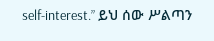self-interest.” ይህ ሰው ሥልጣን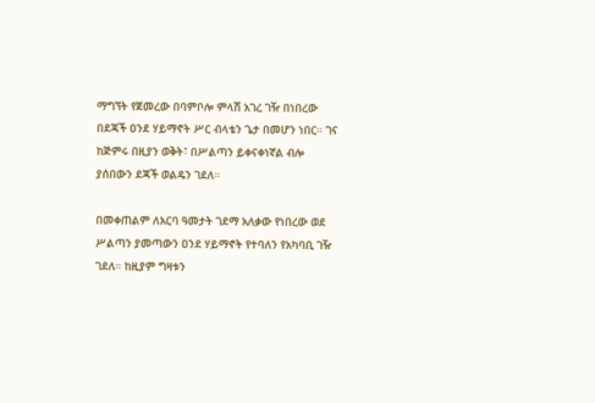ማግኘት የጀመረው በባምቦሎ ምላሽ አገረ ገዥ በነበረው በደጃች ዐንደ ሃይማኖት ሥር ብላቴን ጌታ በመሆን ነበር። ገና ከጅምሩ በዚያን ወቅት፣ በሥልጣን ይቀናቀነኛል ብሎ ያሰበውን ደጃች ወልዴን ገደለ።

በመቀጠልም ለአርባ ዓመታት ገደማ አለቃው የነበረው ወደ ሥልጣን ያመጣውን ዐንደ ሃይማኖት የተባለን የአካባቢ ገዥ ገደለ። ከዚያም ግዛቱን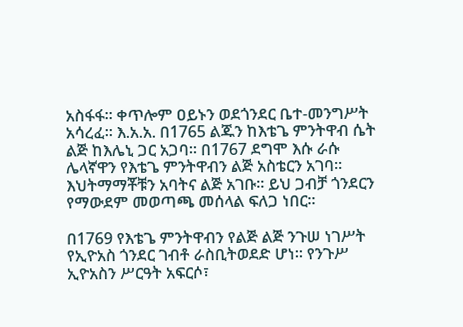አስፋፋ። ቀጥሎም ዐይኑን ወደጎንደር ቤተ-መንግሥት አሳረፈ። እ.አ.አ. በ1765 ልጁን ከእቴጌ ምንትዋብ ሴት ልጅ ከእሌኒ ጋር አጋባ። በ1767 ደግሞ እሱ ራሱ ሌላኛዋን የእቴጌ ምንትዋብን ልጅ አስቴርን አገባ። እህትማማቾቹን አባትና ልጅ አገቡ። ይህ ጋብቻ ጎንደርን የማውደም መወጣጫ መሰላል ፍለጋ ነበር።

በ1769 የእቴጌ ምንትዋብን የልጅ ልጅ ንጉሠ ነገሥት የኢዮአስ ጎንደር ገብቶ ራስቢትወደድ ሆነ። የንጉሥ ኢዮአስን ሥርዓት አፍርሶ፣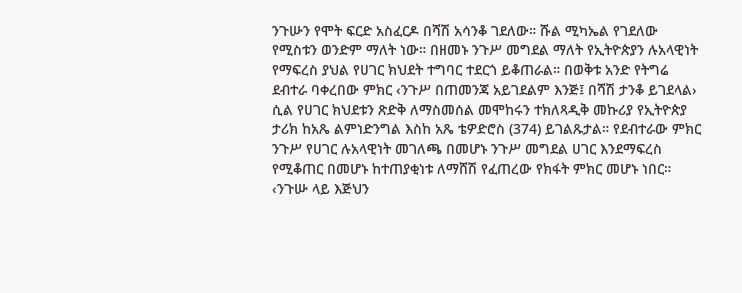ንጉሡን የሞት ፍርድ አስፈርዶ በሻሽ አሳንቆ ገደለው። ሹል ሚካኤል የገደለው የሚስቱን ወንድም ማለት ነው። በዘመኑ ንጉሥ መግደል ማለት የኢትዮጵያን ሉአላዊነት የማፍረስ ያህል የሀገር ክህደት ተግባር ተደርጎ ይቆጠራል። በወቅቱ አንድ የትግሬ ደብተራ ባቀረበው ምክር ‹ንጉሥ በጠመንጃ አይገደልም እንጅ፤ በሻሽ ታንቆ ይገደላል› ሲል የሀገር ክህደቱን ጽድቅ ለማስመሰል መሞከሩን ተክለጻዲቅ መኩሪያ የኢትዮጵያ ታሪክ ከአጼ ልምነድንግል እስከ አጼ ቴዎድሮስ (374) ይገልጹታል። የደብተራው ምክር ንጉሥ የሀገር ሉአላዊነት መገለጫ በመሆኑ ንጉሥ መግደል ሀገር እንደማፍረስ የሚቆጠር በመሆኑ ከተጠያቂነቱ ለማሸሽ የፈጠረው የክፋት ምክር መሆኑ ነበር። ‹ንጉሡ ላይ እጅህን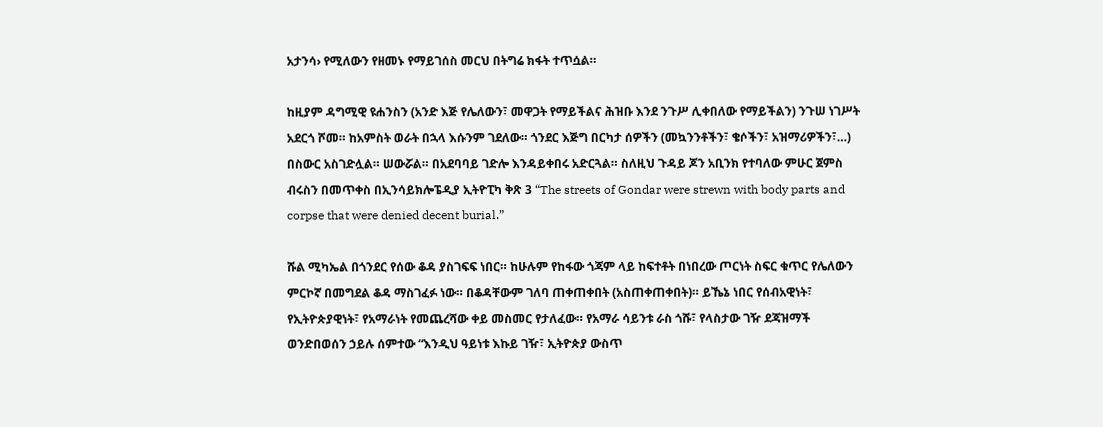አታንሳ› የሚለውን የዘመኑ የማይገሰስ መርህ በትግሬ ክፋት ተጥሷል።

ከዚያም ዳግሚዊ ዩሐንስን (አንድ እጅ የሌለውን፣ መዋጋት የማይችልና ሕዝቡ እንደ ንጉሥ ሊቀበለው የማይችልን) ንጉሠ ነገሥት አደርጎ ሾመ። ከአምስት ወራት በኋላ እሱንም ገደለው። ጎንደር እጅግ በርካታ ሰዎችን (መኳንንቶችን፣ ቄሶችን፣ አዝማሪዎችን፣…) በስውር አስገድሏል። ሠውሯል። በአደባባይ ገድሎ እንዳይቀበሩ አድርጓል። ስለዚህ ጉዳይ ጆን አቢንክ የተባለው ምሁር ጀምስ ብሩስን በመጥቀስ በኢንሳይክሎፔዲያ ኢትዮፒካ ቅጽ 3 “The streets of Gondar were strewn with body parts and corpse that were denied decent burial.”

ሹል ሚካኤል በጎንደር የሰው ቆዳ ያስገፍፍ ነበር። ከሁሉም የከፋው ጎጃም ላይ ከፍተቶት በነበረው ጦርነት ስፍር ቁጥር የሌለውን ምርኮኛ በመግደል ቆዳ ማስገፈፉ ነው። በቆዳቸውም ገለባ ጠቀጠቀበት (አስጠቀጠቀበት)። ይኼኔ ነበር የሰብአዊነት፣ የኢትዮጵያዊነት፣ የአማራነት የመጨረሻው ቀይ መስመር የታለፈው። የአማራ ሳይንቱ ራስ ጎሹ፣ የላስታው ገዥ ደጃዝማች ወንድበወሰን ኃይሉ ሰምተው “እንዲህ ዓይነቱ እኩይ ገዥ፣ ኢትዮጵያ ውስጥ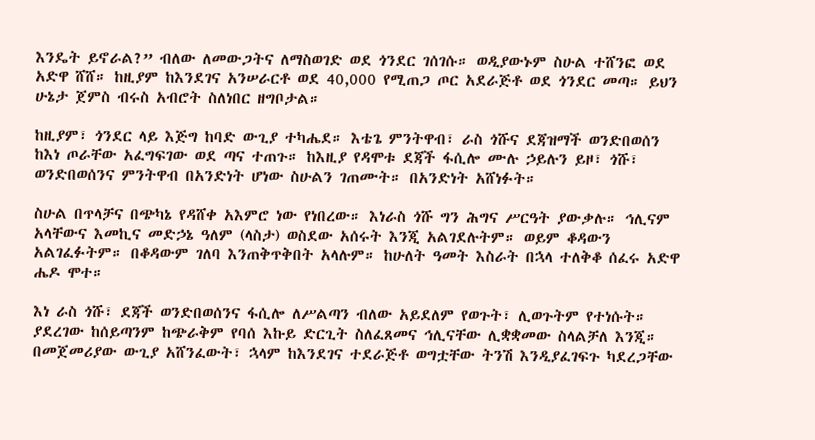እንዴት ይኖራል?” ብለው ለመውጋትና ለማስወገድ ወደ ጎንደር ገሰገሱ። ወዲያውኑም ስሁል ተሸንፎ ወደ አድዋ ሸሸ። ከዚያም ከእንደገና አንሠራርቶ ወደ 40,000 የሚጠጋ ጦር አደራጅቶ ወደ ጎንደር መጣ። ይህን ሁኔታ ጀምስ ብሩስ አብሮት ስለነበር ዘግቦታል።

ከዚያም፣ ጎንደር ላይ እጅግ ከባድ ውጊያ ተካሔደ። እቴጌ ምንትዋብ፣ ራስ ጎሹና ደጃዝማች ወንድበወሰን ከእነ ጦራቸው አፈግፍገው ወደ ጣና ተጠጉ። ከእዚያ የዳሞቱ ደጃች ፋሲሎ ሙሉ ኃይሉን ይዞ፣ ጎሹ፣ ወንድበወሰንና ምንትዋብ በአንድነት ሆነው ስሁልን ገጠሙት። በአንድነት አሸነፉት።

ስሁል በጥላቻና በጭካኔ የዳሸቀ አእምሮ ነው የነበረው። እነራስ ጎሹ ግን ሕግና ሥርዓት ያውቃሉ። ኅሊናም አላቸውና እመኪና መድኃኔ ዓለም (ላስታ) ወስደው አሰሩት እንጂ አልገደሉትም። ወይም ቆዳውን አልገፈፉትም። በቆዳውም ገለባ እንጠቅጥቅበት አላሉም። ከሁለት ዓመት እስራት በኋላ ተለቅቆ ሰፈሩ አድዋ ሔዶ ሞተ።

እነ ራስ ጎሹ፣ ደጃች ወንድበወሰንና ፋሲሎ ለሥልጣን ብለው አይደለም የወጉት፣ ሊወጉትም የተነሱት። ያደረገው ከሰይጣንም ከጭራቅም የባሰ እኩይ ድርጊት ስለፈጸመና ኅሊናቸው ሊቋቋመው ስላልቻለ እንጂ። በመጀመሪያው ውጊያ አሸንፈውት፣ ኋላም ከእንደገና ተደራጅቶ ወግቷቸው ትንሽ እንዲያፈገፍጉ ካደረጋቸው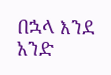በኋላ እንደ አንድ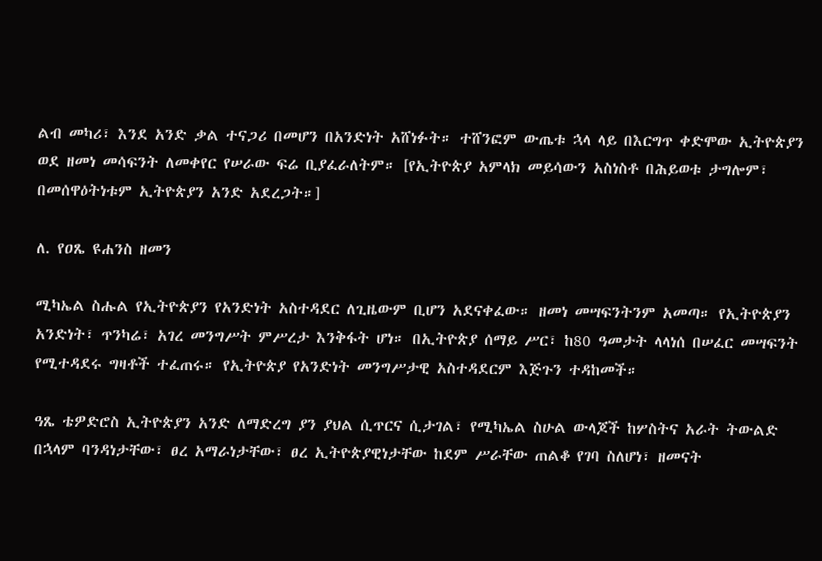ልብ መካሪ፣ እንደ አንድ ቃል ተናጋሪ በመሆን በአንድነት አሸነፉት። ተሸንፎም ውጤቱ ኋላ ላይ በእርግጥ ቀድሞው ኢትዮጵያን ወደ ዘመነ መሳፍንት ለመቀየር የሠራው ፍሬ ቢያፈራለትም። [የኢትዮጵያ አምላክ መይሳውን አስነስቶ በሕይወቱ ታግሎም፣ በመሰዋዕትነቱም ኢትዮጵያን አንድ አደረጋት።]

ለ. የዐጼ ዩሐንስ ዘመን

ሚካኤል ስሑል የኢትዮጵያን የአንድነት አስተዳደር ለጊዜውም ቢሆን አደናቀፈው። ዘመነ መሣፍንትንም አመጣ። የኢትዮጵያን አንድነት፣ ጥንካሬ፣ አገረ መንግሥት ምሥረታ እንቅፋት ሆነ። በኢትዮጵያ ሰማይ ሥር፣ ከ80 ዓመታት ላላነሰ በሠፈር መሣፍንት የሚተዳደሩ ግዛቶች ተፈጠሩ። የኢትዮጵያ የአንድነት መንግሥታዊ አስተዳደርም እጅጉን ተዳከመች።

ዓጼ ቴዎድሮስ ኢትዮጵያን አንድ ለማድረግ ያን ያህል ሲጥርና ሲታገል፣ የሚካኤል ስሁል ውላጆች ከሦስትና አራት ትውልድ በኋላም ባንዳነታቸው፣ ፀረ አማራነታቸው፣ ፀረ ኢትዮጵያዊነታቸው ከደም ሥራቸው ጠልቆ የገባ ስለሆነ፣ ዘመናት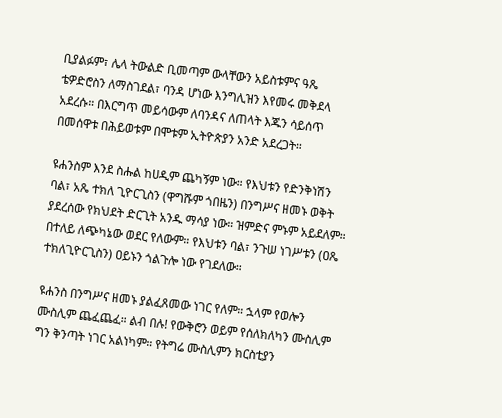ቢያልፉም፣ ሌላ ትውልድ ቢመጣም ውላቸውን አይስቱምና ዓጼ ቴዎድሮስን ለማስገደል፣ ባንዳ ሆነው እንግሊዝን እየመሩ መቅደላ አደረሱ። በእርግጥ መይሳውም ለባንዳና ለጠላት እጁን ሳይሰጥ በመሰዋቱ በሕይወቱም በሞቱም ኢትዮጵያን አንድ አደረጋት።

ዩሐንስም እንደ ስሑል ከሀዲም ጨካኝም ነው። የእህቱን የድንቅነሽን ባል፣ አጼ ተክለ ጊዮርጊስን (ዋግሹም ጎበዜን) በንግሥና ዘመኑ ወቅት ያደረሰው የክህደት ድርጊት አንዱ ማሳያ ነው። ዝምድና ምኑም አይደለም።
በተለይ ለጭካኔው ወደር የለውም። የእህቱን ባል፣ ንጉሠ ነገሥቱን (ዐጼ ተክለጊዮርጊስን) ዐይኑን ጎልጉሎ ነው የገደለው።

ዩሐንስ በንግሥና ዘመኑ ያልፈጸመው ነገር የለም። ኋላም የወሎን ሙስሊም ጨፈጨፈ። ልብ በሉ! የውቅሮን ወይም የሰለክለካን ሙስሊም ግን ቅንጣት ነገር አልነካም። የትግሬ ሙስሊምን ክርስቲያን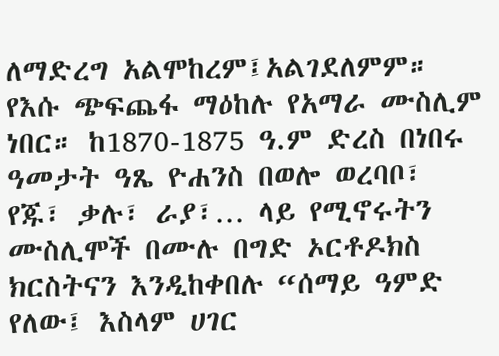ለማድረግ አልሞከረም፤አልገደለምም። የእሱ ጭፍጨፋ ማዕከሉ የአማራ ሙስሊም ነበር። ከ1870-1875 ዓ.ም ድረስ በነበሩ ዓመታት ዓጼ ዮሐንስ በወሎ ወረባቦ፣ የጁ፣ ቃሉ፣ ራያ፣… ላይ የሚኖሩትን ሙስሊሞች በሙሉ በግድ ኦርቶዶክስ ክርስትናን እንዲከቀበሉ “ሰማይ ዓምድ የለው፤ እስላም ሀገር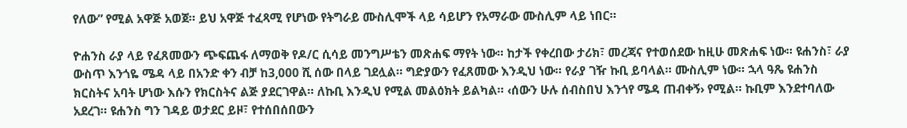የለው” የሚል አዋጅ አወጀ። ይህ አዋጅ ተፈጻሚ የሆነው የትግራይ ሙስሊሞች ላይ ሳይሆን የአማራው ሙስሊም ላይ ነበር።

ዮሐንስ ራያ ላይ የፈጸመውን ጭፍጨፋ ለማወቅ የዶ/ር ሲሳይ መንግሥቴን መጽሐፍ ማየት ነው። ከታች የቀረበው ታሪክ፣ መረጃና የተወሰደው ከዚሁ መጽሐፍ ነው። ዩሐንስ፣ ራያ ውስጥ እንጎዬ ሜዳ ላይ በአንድ ቀን ብቻ ከ3,000 ሺ ሰው በላይ ገደሏል። ግድያውን የፈጸመው እንዲህ ነው። የራያ ገዥ ኩቢ ይባላል። ሙስሊም ነው። ኋላ ዓጼ ዩሐንስ ክርስትና አባት ሆነው እሱን የክርስትና ልጅ ያደርገዋል። ለኩቢ እንዲህ የሚል መልዕክት ይልካል። ‹ሰውን ሁሉ ሰብስበህ እንጎየ ሜዳ ጠብቀኝ› የሚል። ኩቢም እንደተባለው አደረገ። ዩሐንስ ግን ገዳይ ወታደር ይዞ፣ የተሰበሰበውን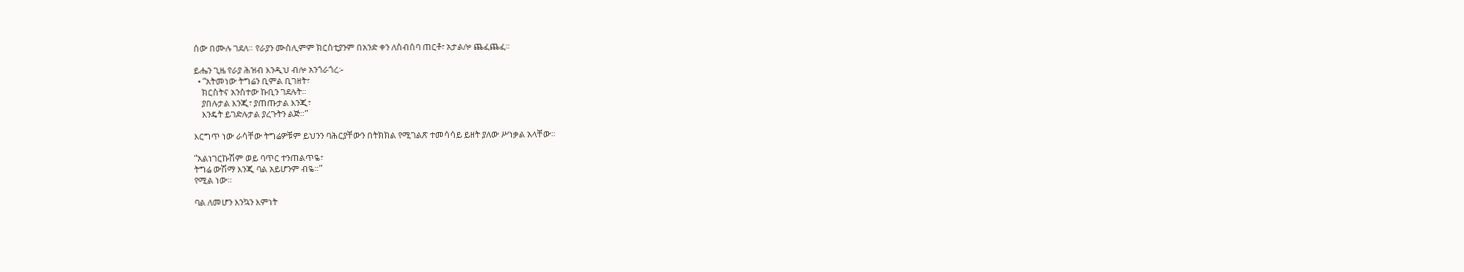ሰው በሙሉ ገደለ። የራያን ሙስሊምም ክርስቲያንም በአንድ ቀን ለስብሰባ ጠርቶ፣ አታልሎ ጨፈጨፈ።

ይሔን ጊዜ የራያ ሕዝብ እንዲህ ብሎ አንጎራጎረ፡-
  • “አትመነው ትግሬን ቢምል ቢገዘት፣
    ክርስትና አንስተው ኩቢን ገደሉት።
    ያበሉታል እንጂ፣ ያጠጡታል እንጂ፣
    እንዴት ይገድሉታል ያረጉትን ልጅ።”

እርግጥ ነው ራሳቸው ትግሬዎቹም ይህንን ባሕርያቸውን በትክክል የሚገልጽ ተመሳሳይ ይዘት ያለው ሥነቃል አላቸው።

“አልነገርኩሽም ወይ ባጥር ተንጠልጥዬ፣
ትግሬ ውሽማ እንጂ ባል አይሆንም ብዬ።”
የሚል ነው።

ባል ለመሆን እንኳን እምነት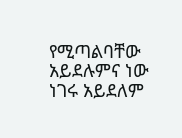የሚጣልባቸው አይደሉምና ነው ነገሩ አይደለም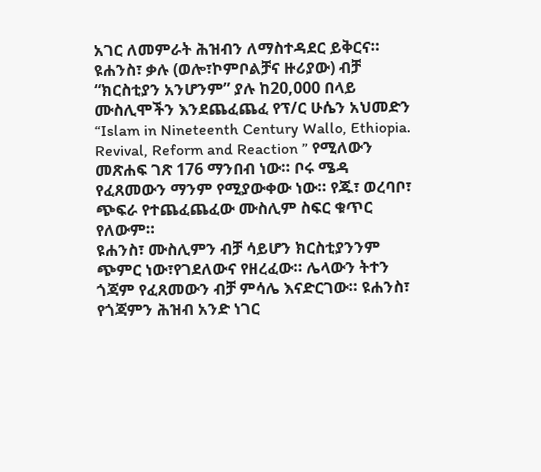አገር ለመምራት ሕዝብን ለማስተዳደር ይቅርና።
ዩሐንስ፣ ቃሉ (ወሎ፣ኮምቦልቻና ዙሪያው) ብቻ “ክርስቲያን አንሆንም” ያሉ ከ20,000 በላይ ሙስሊሞችን እንደጨፈጨፈ የፕ/ር ሁሴን አህመድን “Islam in Nineteenth Century Wallo, Ethiopia. Revival, Reform and Reaction ” የሚለውን መጽሐፍ ገጽ 176 ማንበብ ነው። ቦሩ ሜዳ የፈጸመውን ማንም የሚያውቀው ነው። የጁ፣ ወረባቦ፣ ጭፍራ የተጨፈጨፈው ሙስሊም ስፍር ቁጥር የለውም።
ዩሐንስ፣ ሙስሊምን ብቻ ሳይሆን ክርስቲያንንም ጭምር ነው፣የገደለውና የዘረፈው። ሌላውን ትተን ጎጃም የፈጸመውን ብቻ ምሳሌ እናድርገው። ዩሐንስ፣ የጎጃምን ሕዝብ አንድ ነገር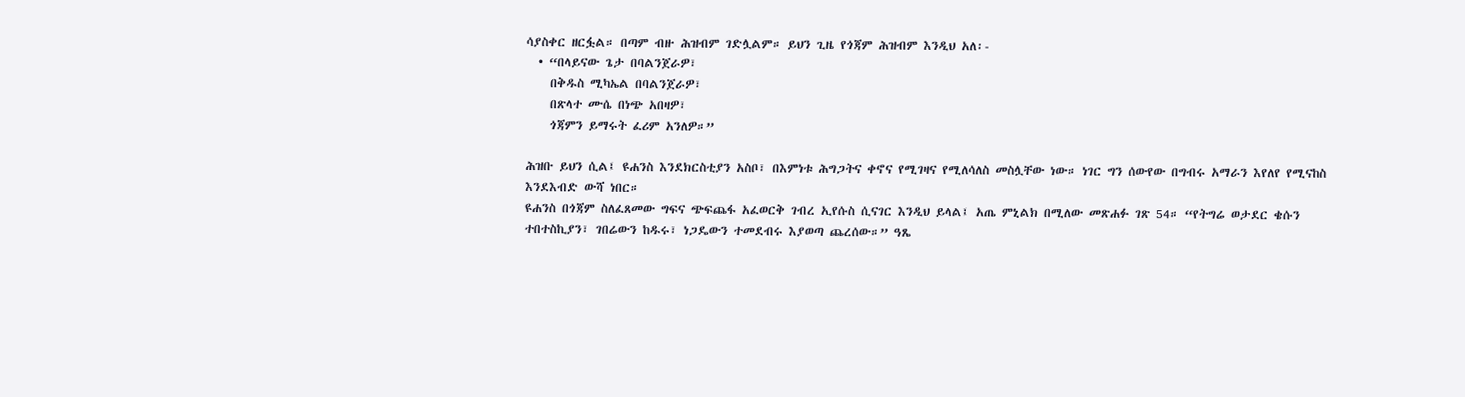ሳያስቀር ዘርፏል። በጣም ብዙ ሕዝብም ገድሏልም። ይህን ጊዜ የጎጃም ሕዝብም እንዲህ አለ፡-
  • “በላይናው ጌታ በባልንጀራዎ፣
    በቅዱስ ሚካኤል በባልንጀራዎ፣
    በጽላተ ሙሴ በነጭ አበዛዎ፣
    ጎጃምን ይማሩት ፈሪም አንለዎ።”

ሕዝቡ ይህን ሲል፤ ዩሐንስ እንደክርስቲያን አስቦ፣ በእምነቱ ሕግጋትና ቀኖና የሚገዛና የሚለሳለስ መስሏቸው ነው። ነገር ግን ሰውየው በግብሩ አማራን እየለየ የሚናከስ እንደእብድ ውሻ ነበር።
ዩሐንስ በጎጃም ስለፈጸመው ግፍና ጭፍጨፋ አፈወርቅ ገብረ ኢየሱስ ሲናገር እንዲህ ይላል፤ አጤ ምኒልክ በሚለው መጽሐፉ ገጽ 54። “የትግሬ ወታደር ቄሱን ተበተስኪያን፣ ገበሬውን ከዱሩ፣ ነጋዴውን ተመደብሩ እያወጣ ጨረሰው።” ዓጼ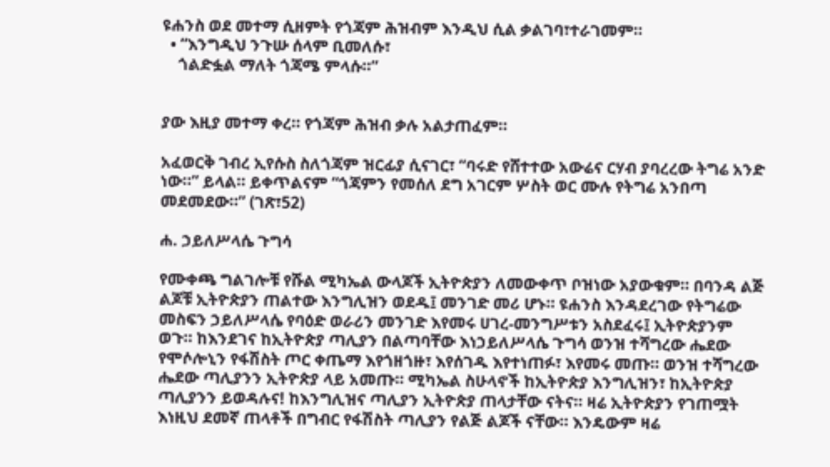ዩሐንስ ወደ መተማ ሲዘምት የጎጃም ሕዝብም እንዲህ ሲል ቃልገባ፣ተራገመም።
  • “እንግዲህ ንጉሡ ሰላም ቢመለሱ፣
    ጎልድፏል ማለት ጎጃሜ ምላሱ።”


ያው እዚያ መተማ ቀረ። የጎጃም ሕዝብ ቃሉ አልታጠፈም።

አፈወርቅ ገብረ ኢየሱስ ስለጎጃም ዝርፊያ ሲናገር፣ “ባሩድ የሸተተው አውሬና ርሃብ ያባረረው ትግሬ አንድ ነው።” ይላል። ይቀጥልናም “ጎጃምን የመሰለ ደግ አገርም ሦስት ወር ሙሉ የትግሬ አንበጣ መደመደው።” (ገጽ፣52)

ሐ. ኃይለሥላሴ ጉግሳ

የሙቀጫ ግልገሎቹ የሹል ሚካኤል ውላጆች ኢትዮጵያን ለመውቀጥ ቦዝነው አያውቁም። በባንዳ ልጅ ልጆቹ ኢትዮጵያን ጠልተው እንግሊዝን ወደዱ፤ መንገድ መሪ ሆኑ። ዩሐንስ እንዳደረገው የትግሬው መስፍን ኃይለሥላሴ የባዕድ ወራሪን መንገድ እየመሩ ሀገረ-መንግሥቱን አስደፈሩ፤ ኢትዮጵያንም ወጉ። ከእንደገና ከኢትዮጵያ ጣሊያን በልጣባቸው እነኃይለሥላሴ ጉግሳ ወንዝ ተሻግረው ሔደው የሞሶሎኒን የፋሽስት ጦር ቀጤማ እየጎዘጎዙ፣ እየሰገዱ እየተነጠፉ፣ እየመሩ መጡ። ወንዝ ተሻግረው ሔደው ጣሊያንን ኢትዮጵያ ላይ አመጡ። ሚካኤል ስሁላኖች ከኢትዮጵያ እንግሊዝን፣ ከኢትዮጵያ ጣሊያንን ይወዳሉና! ከእንግሊዝና ጣሊያን ኢትዮጵያ ጠላታቸው ናትና። ዛሬ ኢትዮጵያን የገጠሟት እነዚህ ደመኛ ጠላቶች በግብር የፋሽስት ጣሊያን የልጅ ልጆች ናቸው። እንዴውም ዛሬ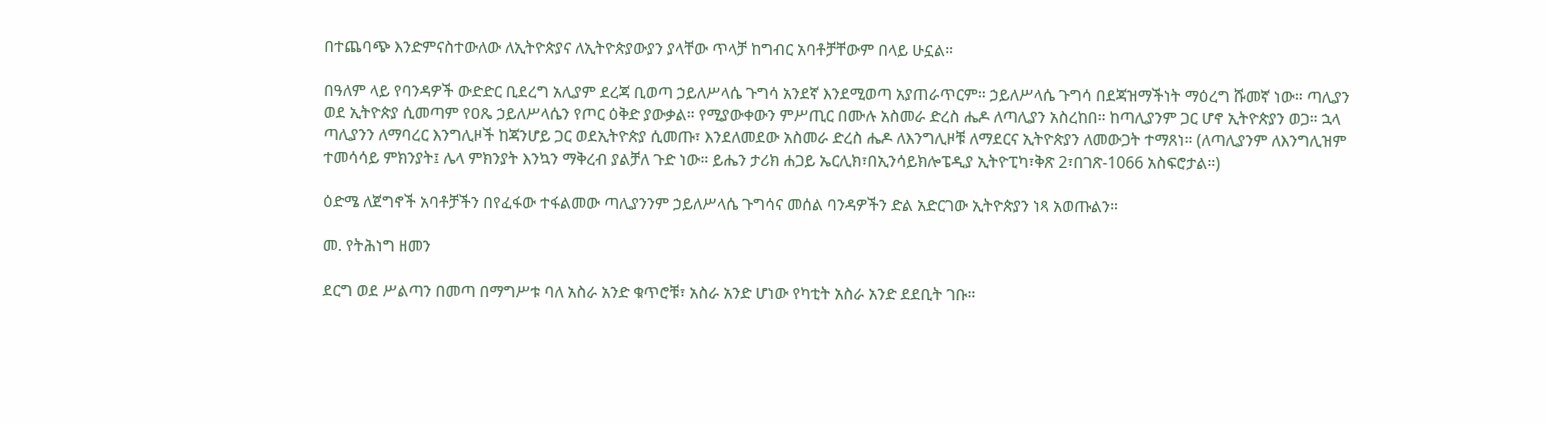በተጨባጭ እንድምናስተውለው ለኢትዮጵያና ለኢትዮጵያውያን ያላቸው ጥላቻ ከግብር አባቶቻቸውም በላይ ሁኗል።

በዓለም ላይ የባንዳዎች ውድድር ቢደረግ አሊያም ደረጃ ቢወጣ ኃይለሥላሴ ጉግሳ አንደኛ እንደሚወጣ አያጠራጥርም። ኃይለሥላሴ ጉግሳ በደጃዝማችነት ማዕረግ ሹመኛ ነው። ጣሊያን ወደ ኢትዮጵያ ሲመጣም የዐጼ ኃይለሥላሴን የጦር ዕቅድ ያውቃል። የሚያውቀውን ምሥጢር በሙሉ አስመራ ድረስ ሔዶ ለጣሊያን አስረከበ። ከጣሊያንም ጋር ሆኖ ኢትዮጵያን ወጋ። ኋላ ጣሊያንን ለማባረር እንግሊዞች ከጃንሆይ ጋር ወደኢትዮጵያ ሲመጡ፣ እንደለመደው አስመራ ድረስ ሔዶ ለእንግሊዞቹ ለማደርና ኢትዮጵያን ለመውጋት ተማጸነ። (ለጣሊያንም ለእንግሊዝም ተመሳሳይ ምክንያት፤ ሌላ ምክንያት እንኳን ማቅረብ ያልቻለ ጉድ ነው። ይሔን ታሪክ ሐጋይ ኤርሊክ፣በኢንሳይክሎፔዲያ ኢትዮፒካ፣ቅጽ 2፣በገጽ-1066 አስፍሮታል።)

ዕድሜ ለጀግኖች አባቶቻችን በየፈፋው ተፋልመው ጣሊያንንም ኃይለሥላሴ ጉግሳና መሰል ባንዳዎችን ድል አድርገው ኢትዮጵያን ነጻ አወጡልን።

መ. የትሕነግ ዘመን

ደርግ ወደ ሥልጣን በመጣ በማግሥቱ ባለ አስራ አንድ ቁጥሮቹ፣ አስራ አንድ ሆነው የካቲት አስራ አንድ ደደቢት ገቡ።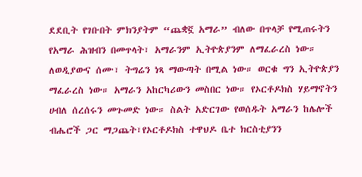ደደቢት የገቡበት ምክንያትም “ጨቋኟ አማራ” ብለው በጥላቻ የሚጠሩትን የአማራ ሕዝብን በመጥላት፣ አማራንም ኢትዮጵያንም ለማፈራረስ ነው። ለወዲያውና ሰሙ፣ ትግሬን ነጻ ማውጣት በሚል ነው። ወርቁ ግን ኢትዮጵያን ማፈራረስ ነው። አማራን አከርካሪውን መስበር ነው። የኦርቶዶክስ ሃይማኖትን ሀብለ ሰረሰሩን መጉመድ ነው። ስልት አድርገው የወሰዱት አማራን ከሌሎች ብሔሮች ጋር ማጋጨት፣የኦርቶዶክስ ተዋህዶ ቤተ ክርስቲያንን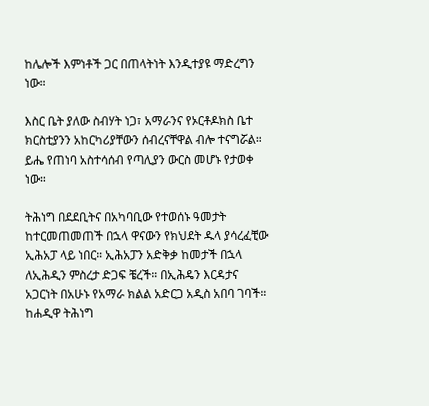ከሌሎች እምነቶች ጋር በጠላትነት እንዲተያዩ ማድረግን ነው።

እስር ቤት ያለው ስብሃት ነጋ፣ አማራንና የኦርቶዶክስ ቤተ ክርስቲያንን አከርካሪያቸውን ሰብረናቸዋል ብሎ ተናግሯል። ይሔ የጠነባ አስተሳሰብ የጣሊያን ውርስ መሆኑ የታወቀ ነው።

ትሕነግ በደደቢትና በአካባቢው የተወሰኑ ዓመታት ከተርመጠመጠች በኋላ ዋናውን የክህደት ዱላ ያሳረፈቺው ኢሕአፓ ላይ ነበር። ኢሕአፓን አድቅቃ ከመታች በኋላ ለኢሕዲን ምስረታ ድጋፍ ቼረች። በኢሕዴን እርዳታና አጋርነት በአሁኑ የአማራ ክልል አድርጋ አዲስ አበባ ገባች። ከሐዲዋ ትሕነግ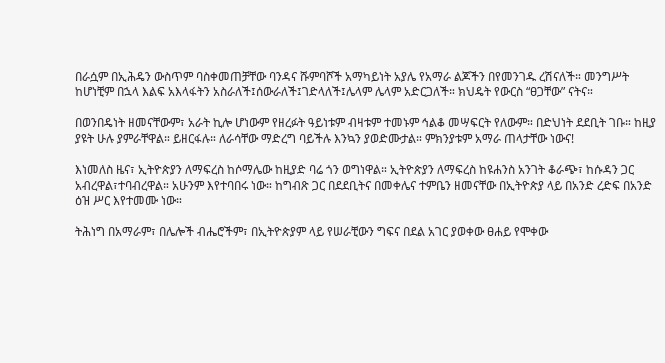በራሷም በኢሕዴን ውስጥም ባስቀመጠቻቸው ባንዳና ሹምባሾች አማካይነት አያሌ የአማራ ልጆችን በየመንገዱ ረሽናለች። መንግሥት ከሆነቺም በኋላ እልፍ አእላፋትን አስራለች፤ሰውራለች፤ገድላለች፤ሌላም ሌላም አድርጋለች። ክህዴት የውርስ “ፀጋቸው” ናትና።

በወንበዴነት ዘመናቸውም፣ አራት ኪሎ ሆነውም የዘረፉት ዓይነቱም ብዛቱም ተመኑም ኅልቆ መሣፍርት የለውም። በድህነት ደደቢት ገቡ። ከዚያ ያዩት ሁሉ ያምራቸዋል። ይዘርፋሉ። ለራሳቸው ማድረግ ባይችሉ እንኳን ያወድሙታል። ምክንያቱም አማራ ጠላታቸው ነውና!

እነመለስ ዜና፣ ኢትዮጵያን ለማፍረስ ከሶማሌው ከዚያድ ባሬ ጎን ወግነዋል። ኢትዮጵያን ለማፍረስ ከዩሐንስ አንገት ቆራጭ፣ ከሱዳን ጋር አብረዋል፣ተባብረዋል። አሁንም እየተባበሩ ነው። ከግብጽ ጋር በደደቢትና በመቀሌና ተምቤን ዘመናቸው በኢትዮጵያ ላይ በአንድ ረድፍ በአንድ ዕዝ ሥር እየተመሙ ነው።

ትሕነግ በአማራም፣ በሌሎች ብሔሮችም፣ በኢትዮጵያም ላይ የሠራቺውን ግፍና በደል አገር ያወቀው ፀሐይ የሞቀው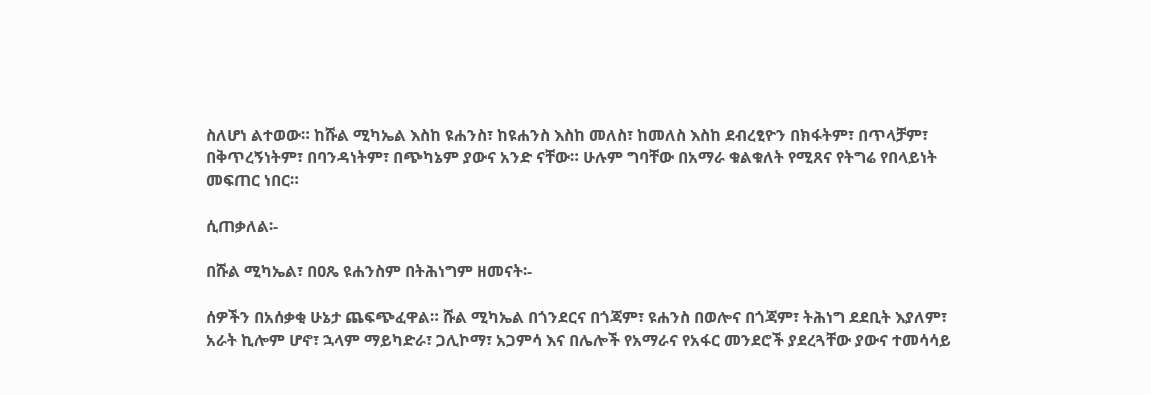ስለሆነ ልተወው። ከሹል ሚካኤል እስከ ዩሐንስ፣ ከዩሐንስ እስከ መለስ፣ ከመለስ እስከ ደብረፂዮን በክፋትም፣ በጥላቻም፣ በቅጥረኝነትም፣ በባንዳነትም፣ በጭካኔም ያውና አንድ ናቸው። ሁሉም ግባቸው በአማራ ቁልቁለት የሚጸና የትግሬ የበላይነት መፍጠር ነበር።

ሲጠቃለል፡-

በሹል ሚካኤል፣ በዐጼ ዩሐንስም በትሕነግም ዘመናት፡-

ሰዎችን በአሰቃቂ ሁኔታ ጨፍጭፈዋል። ሹል ሚካኤል በጎንደርና በጎጃም፣ ዩሐንስ በወሎና በጎጃም፣ ትሕነግ ደደቢት እያለም፣ አራት ኪሎም ሆኖ፣ ኋላም ማይካድራ፣ ጋሊኮማ፣ አጋምሳ እና በሌሎች የአማራና የአፋር መንደሮች ያደረጓቸው ያውና ተመሳሳይ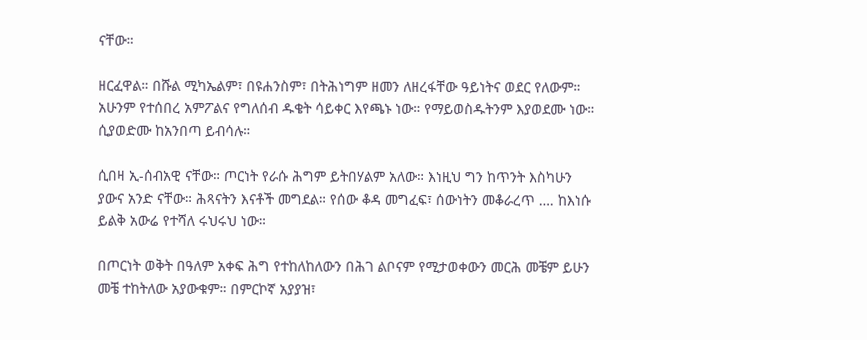ናቸው።

ዘርፈዋል። በሹል ሚካኤልም፣ በዩሐንስም፣ በትሕነግም ዘመን ለዘረፋቸው ዓይነትና ወደር የለውም። አሁንም የተሰበረ አምፖልና የግለሰብ ዱቄት ሳይቀር እየጫኑ ነው። የማይወስዱትንም እያወደሙ ነው። ሲያወድሙ ከአንበጣ ይብሳሉ።

ሲበዛ ኢ-ሰብአዊ ናቸው። ጦርነት የራሱ ሕግም ይትበሃልም አለው። እነዚህ ግን ከጥንት እስካሁን ያውና አንድ ናቸው። ሕጻናትን እናቶች መግደል። የሰው ቆዳ መግፈፍ፣ ሰውነትን መቆራረጥ …. ከእነሱ ይልቅ አውሬ የተሻለ ሩህሩህ ነው።

በጦርነት ወቅት በዓለም አቀፍ ሕግ የተከለከለውን በሕገ ልቦናም የሚታወቀውን መርሕ መቼም ይሁን መቼ ተከትለው አያውቁም። በምርኮኛ አያያዝ፣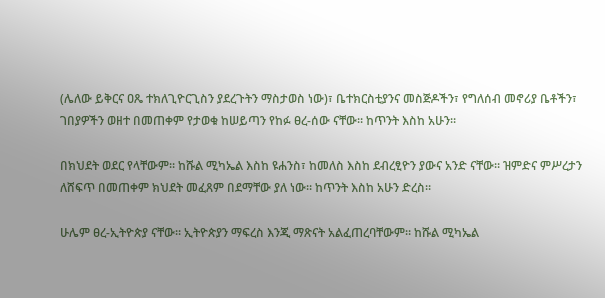(ሌለው ይቅርና ዐጼ ተክለጊዮርጊስን ያደረጉትን ማስታወስ ነው)፣ ቤተክርስቲያንና መስጅዶችን፣ የግለሰብ መኖሪያ ቤቶችን፣ ገበያዎችን ወዘተ በመጠቀም የታወቁ ከሠይጣን የከፉ ፀረ-ሰው ናቸው። ከጥንት እስከ አሁን።

በክህደት ወደር የላቸውም። ከሹል ሚካኤል እስከ ዩሐንስ፣ ከመለስ እስከ ደብረፂዮን ያውና አንድ ናቸው። ዝምድና ምሥረታን ለሸፍጥ በመጠቀም ክህደት መፈጸም በደማቸው ያለ ነው። ከጥንት እስከ አሁን ድረስ።

ሁሌም ፀረ-ኢትዮጵያ ናቸው። ኢትዮጵያን ማፍረስ እንጂ ማጽናት አልፈጠረባቸውም። ከሹል ሚካኤል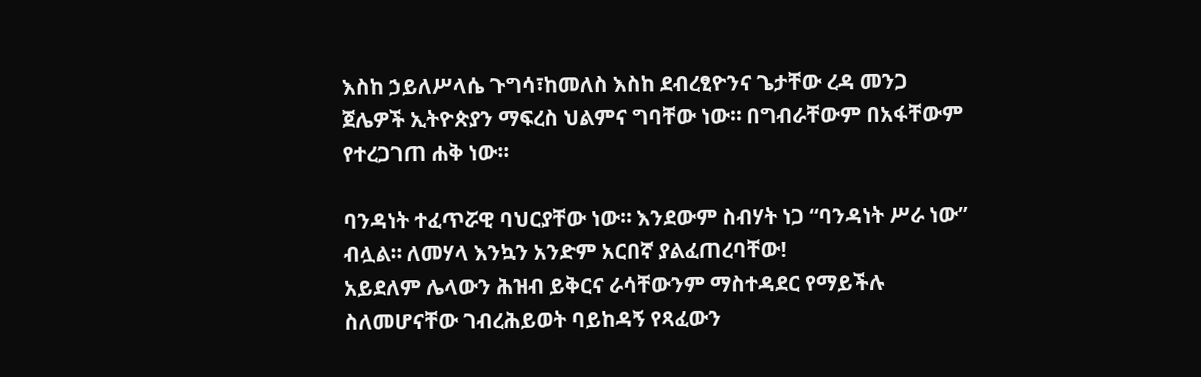እስከ ኃይለሥላሴ ጉግሳ፣ከመለስ እስከ ደብረፂዮንና ጌታቸው ረዳ መንጋ ጀሌዎች ኢትዮጵያን ማፍረስ ህልምና ግባቸው ነው። በግብራቸውም በአፋቸውም የተረጋገጠ ሐቅ ነው።

ባንዳነት ተፈጥሯዊ ባህርያቸው ነው። እንደውም ስብሃት ነጋ “ባንዳነት ሥራ ነው” ብሏል። ለመሃላ እንኳን አንድም አርበኛ ያልፈጠረባቸው!
አይደለም ሌላውን ሕዝብ ይቅርና ራሳቸውንም ማስተዳደር የማይችሉ ስለመሆናቸው ገብረሕይወት ባይከዳኝ የጻፈውን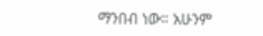ማንበብ ነው። አሁንም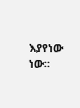እያየነው ነው።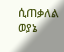ሲጠቃለል ወያኔ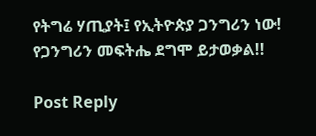የትግሬ ሃጢያት፤ የኢትዮጵያ ጋንግሪን ነው!
የጋንግሪን መፍትሔ ደግሞ ይታወቃል!!

Post Reply